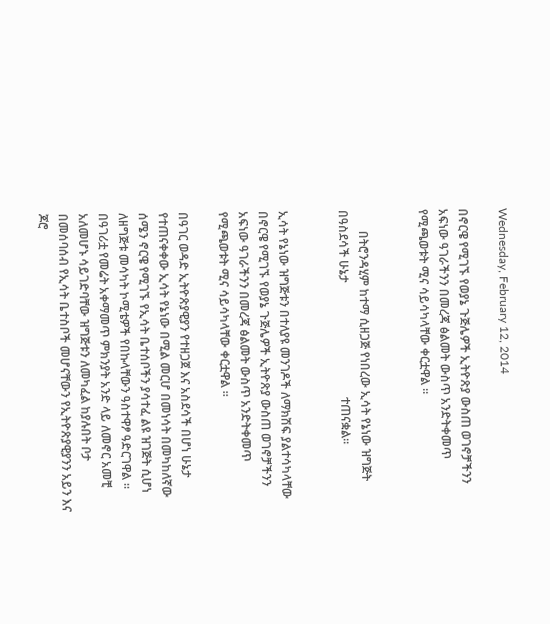Wednesday, February 12, 2014

በኖርዌ የሚገኙ የወያኔ ጉጅሌዎች ኢትዮጽያ ውስጠ ወገኖቻችንን አፍነው ዓገራችንን በመረጃ ፅልመት ውስጥ አንድትቀመጥ የሚጫወቱት ሚና ሳይሳካላቸው ቀርቷዋል ።


       በትሮንዳሂም ከተማ ሲዘጋጅ የነበረው ኢሳት የኔነው ዝግጅት በዓስደሳች ሁኔታ                                      ተጠናቋል።


ኢሳት የኔነው ዝግጅቱን በተለያዩ መንገዶች ለማክሽፍ ያልተሳካላቸው በኖርዌ የሚገኙ የወያኔ ጉጅሌዎች ኢትዮጽያ ውስጠ ወገኖቻችንን አፍነው ዓገራችንን በመረጃ ፅልመት ውስጥ አንድትቀመጥ የሚጫወቱት ሚና ሳይሳካላቸው ቀርቷዋል ።

በዓገር ወዳድ ኢትዮጽያዊያን የተዘጋጀ እና አስደሳች በሆነ ሁኔታ የተጠናቀቀው ኢሳት የኔነው በሚል መርሆ በመነሳት በመካከለኛው ሰሜን ኖርዌ የሚገኙ የኢሳት ቤተሰቦችን ያሳተፈ ልዩ ዝገጅት ሲሆነ ለዘግጅቱ መሳካት ኮሚቴዎች የበኩላቸውን ዓስተዋፆ ዓድርገዋል ።
በዓገሪቷ የመሬት አቀማመጥ ምክንያት አንድ ላይ ለመኖር አመቺ አለመሆኑ ሳይገድባቸው ዝግጅቱን ለመካፈል ከያሉበት ቦታ በመሰባሰብ የኢሳት ቤተስቦች መሆናቸውን የኢትዮጽያዊያንን አይን እና ጆሮ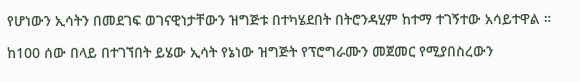የሆነውን ኢሳትን በመደገፍ ወገናዊነታቸውን ዝግጅቱ በተካሄደበት በትሮንዳሂም ከተማ ተገኝተው አሳይተዋል ።

ከ100 ሰው በላይ በተገኘበት ይሄው ኢሳት የኔነው ዝግጅት የፕሮግራሙን መጀመር የሚያበስረውን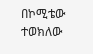በኮሚቴው ተወክለው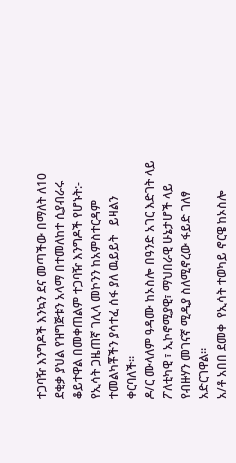ተጋባዥ እንግዶች እንኳን ደና መጣችው በማለት ለ10 ደቂቃ ያህል የዝግጅቱን አላማ በተመለከተ ሲያብራሩ ቆይተዋል በመቀጠልም ተጋባዥ እንግዶች የሆኑት:-
የኢሳት ጋዜጠኛ ገሊላ መኮንን ከአምስተርዳም ተመልካቾችን ያሳተፈ ሰፋ ያለ ዉይይት   ይዛልን ቀርባለች።
ዶ/ር ሙላለም ዓዳሙ ከኦስሎ በዓንድ አገር እድገት ላይ ፖለቲካዊ ፣ ኢኮኖሚያዊ፣ ማህበራዊ ሁኔታሆች ላይ የብዙሃን መገናኛ ሚዲያ ስለሚኖረው ፋይድ ገለፃ አድርገዋል።
አ/ቶ አበበ ደመቀ  የኢሳት ተወካይ ኖርዌ ከኦስሎ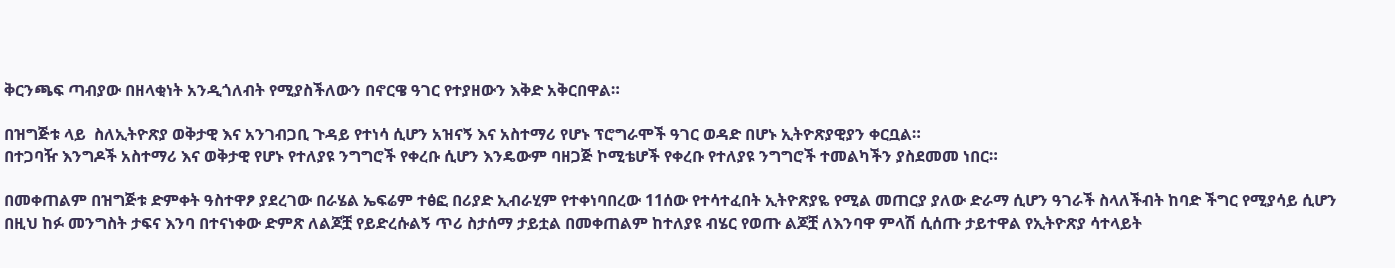ቅርንጫፍ ጣብያው በዘላቂነት አንዲጎለብት የሚያስችለውን በኖርዌ ዓገር የተያዘውን እቅድ አቅርበዋል።

በዝግጅቱ ላይ  ስለኢትዮጽያ ወቅታዊ እና አንገብጋቢ ጉዳይ የተነሳ ሲሆን አዝናኝ እና አስተማሪ የሆኑ ፕሮግራሞች ዓገር ወዳድ በሆኑ ኢትዮጽያዊያን ቀርቧል።
በተጋባዥ እንግዶች አስተማሪ እና ወቅታዊ የሆኑ የተለያዩ ንግግሮች የቀረቡ ሲሆን እንዴውም ባዘጋጅ ኮሚቴሆች የቀረቡ የተለያዩ ንግግሮች ተመልካችን ያስደመመ ነበር።

በመቀጠልም በዝግጅቱ ድምቀት ዓስተዋፆ ያደረገው በራሄል ኤፍሬም ተፅፎ በሪያድ ኢብራሂም የተቀነባበረው 11ሰው የተሳተፈበት ኢትዮጽያዬ የሚል መጠርያ ያለው ድራማ ሲሆን ዓገራች ስላለችብት ከባድ ችግር የሚያሳይ ሲሆን በዚህ ከፉ መንግስት ታፍና እንባ በተናነቀው ድምጽ ለልጆቿ የይድረሱልኝ ጥሪ ስታሰማ ታይቷል በመቀጠልም ከተለያዩ ብሄር የወጡ ልጆቿ ለእንባዋ ምላሽ ሲሰጡ ታይተዋል የኢትዮጽያ ሳተላይት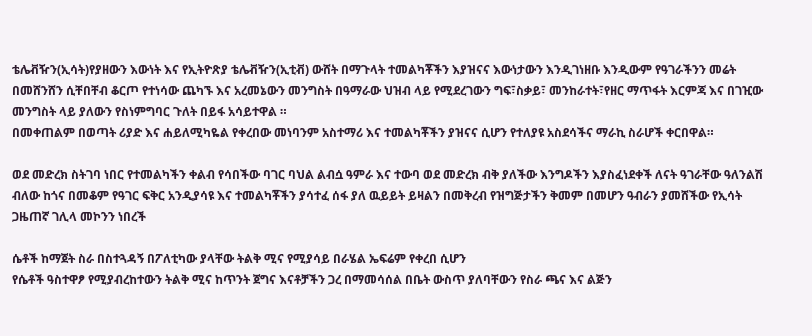ቴሌቭዥን(ኢሳት)የያዘውን እውነት እና የኢትዮጽያ ቴሌቭዥን(ኢቲቭ) ውሸት በማጉላት ተመልካቾችን እያዝናና እውነታውን እንዲገነዘቡ እንዲውም የዓገራችንን መሬት በመሸንሸን ሲቸበቸብ ቆርጦ የተነሳው ጨካኙ እና አረመኔውን መንግስት በዓማራው ህዝብ ላይ የሚደረገውን ግፍ፣ስቃይ፣ መንከራተት፣የዘር ማጥፋት እርምጃ እና በገዢው መንግስት ላይ ያለውን የስነምግባር ጉለት በይፋ አሳይተዋል ።
በመቀጠልም በወጣት ሪያድ እና ሐይለሚካዬል የቀረበው መነባንም አስተማሪ እና ተመልካቾችን ያዝናና ሲሆን የተለያዩ አስደሳችና ማራኪ ስራሆች ቀርበዋል።

ወደ መድረክ ስትገባ ነበር የተመልካችን ቀልብ የሳበችው ባገር ባህል ልብሷ ዓምራ እና ተውባ ወደ መድረክ ብቅ ያለችው እንግዶችን እያስፈነደቀች ለናት ዓገራቸው ዓለንልሽ ብለው ከጎና በመቆም የዓገር ፍቅር አንዲያሳዩ እና ተመልካቾችን ያሳተፈ ሰፋ ያለ ዉይይት ይዛልን በመቅረብ የዝግጅታችን ቅመም በመሆን ዓብራን ያመሸችው የኢሳት ጋዜጠኛ ገሊላ መኮንን ነበረች

ሴቶች ከማጀት ስራ በስተጓዳኝ በፖለቲካው ያላቸው ትልቅ ሚና የሚያሳይ በራሄል ኤፍሬም የቀረበ ሲሆን
የሴቶች ዓስተዋፆ የሚያብረከተውን ትልቅ ሚና ከጥንት ጀግና እናቶቻችን ጋረ በማመሳሰል በቤት ውስጥ ያለባቸውን የስራ ጫና እና ልጅን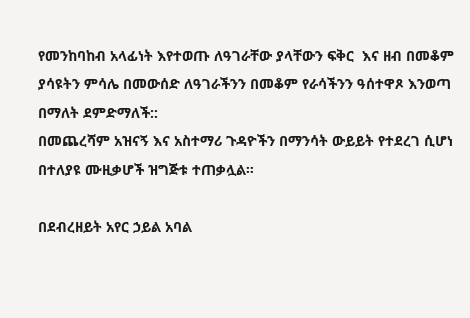የመንከባከብ አላፊነት እየተወጡ ለዓገራቸው ያላቸውን ፍቅር  እና ዘብ በመቆም ያሳዩትን ምሳሌ በመውሰድ ለዓገራችንን በመቆም የራሳችንን ዓሰተዋጾ እንወጣ በማለት ደምድማለች::
በመጨረሻም አዝናኝ እና አስተማሪ ጉዳዮችን በማንሳት ውይይት የተደረገ ሲሆነ በተለያዩ ሙዚቃሆች ዝግጅቱ ተጠቃሏል።

በደብረዘይት አየር ኃይል አባል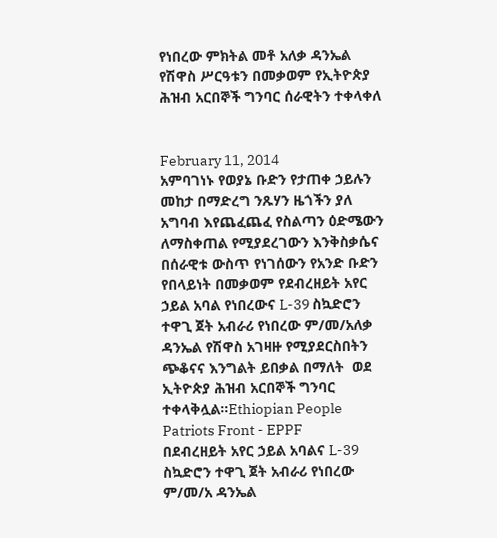የነበረው ምክትል መቶ አለቃ ዳንኤል የሽዋስ ሥርዓቱን በመቃወም የኢትዮጵያ ሕዝብ አርበኞች ግንባር ሰራዊትን ተቀላቀለ


February 11, 2014
አምባገነኑ የወያኔ ቡድን የታጠቀ ኃይሉን መከታ በማድረግ ንጹሃን ዜጎችን ያለ አግባብ እየጨፈጨፈ የስልጣን ዕድሜውን ለማስቀጠል የሚያደረገውን እንቅስቃሴና በሰራዊቱ ውስጥ የነገሰውን የአንድ ቡድን የበላይነት በመቃወም የደብረዘይት አየር ኃይል አባል የነበረውና L-39 ስኳድሮን ተዋጊ ጀት አብራሪ የነበረው ም/መ/አለቃ ዳንኤል የሽዋስ አገዛዙ የሚያደርስበትን ጭቆናና እንግልት ይበቃል በማለት  ወደ ኢትዮጵያ ሕዝብ አርበኞች ግንባር  ተቀላቅሏል።Ethiopian People Patriots Front - EPPF
በደብረዘይት አየር ኃይል አባልና L-39 ስኳድሮን ተዋጊ ጀት አብራሪ የነበረው ም/መ/አ ዳንኤል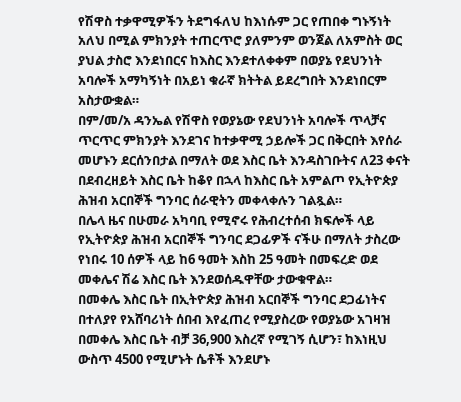የሽዋስ ተቃዋሚዎችን ትደግፋለህ ከእነሱም ጋር የጠበቀ ግኑኝነት አለህ በሚል ምክንያት ተጠርጥሮ ያለምንም ወንጀል ለአምስት ወር ያህል ታስሮ እንደነበርና ከእስር እንደተለቀቀም በወያኔ የደህንነት አባሎች አማካኝነት በአይነ ቁራኛ ክትትል ይደረግበት እንደነበርም አስታውቋል።
በም/መ/አ ዳንኤል የሽዋስ የወያኔው የደህንነት አባሎች ጥላቻና ጥርጥር ምክንያት እንደገና ከተቃዋሚ ኃይሎች ጋር በቅርበት እየሰራ መሆኑን ደርሰንበታል በማለት ወደ እስር ቤት እንዳስገቡትና ለ23 ቀናት በደብረዘይት እስር ቤት ከቆየ በኋላ ከእስር ቤት አምልጦ የኢትዮጵያ ሕዝብ አርበኞች ግንባር ሰራዊትን መቀላቀሉን ገልጿል።
በሌላ ዜና በሁመራ አካባቢ የሚኖሩ የሕብረተሰብ ክፍሎች ላይ የኢትዮጵያ ሕዝብ አርበኞች ግንባር ደጋፊዎች ናችሁ በማለት ታስረው የነበሩ 10 ሰዎች ላይ ከ6 ዓመት እስከ 25 ዓመት በመፍረድ ወደ መቀሌና ሽሬ እስር ቤት እንደወሰዱዋቸው ታውቁዋል።
በመቀሌ እስር ቤት በኢትዮጵያ ሕዝብ አርበኞች ግንባር ደጋፊነትና በተለያየ የአሸባሪነት ሰበብ እየፈጠረ የሚያስረው የወያኔው አገዛዝ በመቀሌ እስር ቤት ብቻ 36,900 እስረኛ የሚገኝ ሲሆን፣ ከእነዚህ ውስጥ 4500 የሚሆኑት ሴቶች እንደሆኑ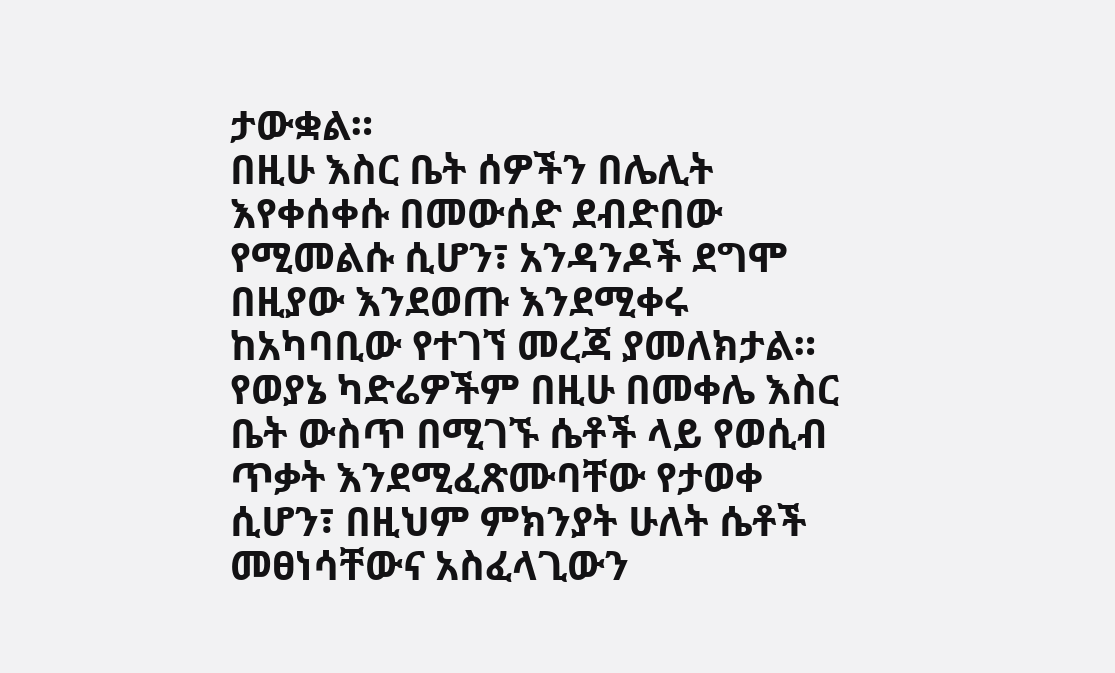ታውቋል።
በዚሁ እስር ቤት ሰዎችን በሌሊት እየቀሰቀሱ በመውሰድ ደብድበው የሚመልሱ ሲሆን፣ አንዳንዶች ደግሞ በዚያው እንደወጡ እንደሚቀሩ ከአካባቢው የተገኘ መረጃ ያመለክታል።
የወያኔ ካድሬዎችም በዚሁ በመቀሌ እስር ቤት ውስጥ በሚገኙ ሴቶች ላይ የወሲብ ጥቃት እንደሚፈጽሙባቸው የታወቀ ሲሆን፣ በዚህም ምክንያት ሁለት ሴቶች መፀነሳቸውና አስፈላጊውን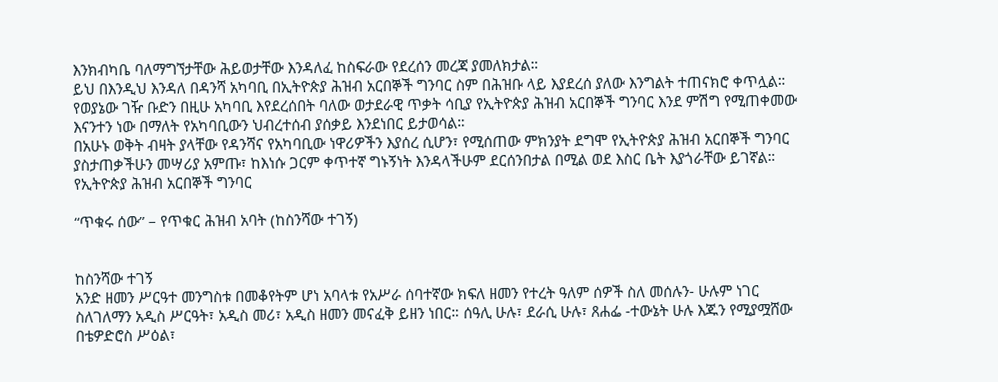እንክብካቤ ባለማግኘታቸው ሕይወታቸው እንዳለፈ ከስፍራው የደረሰን መረጃ ያመለክታል።
ይህ በእንዲህ እንዳለ በዳንሻ አካባቢ በኢትዮጵያ ሕዝብ አርበኞች ግንባር ስም በሕዝቡ ላይ እያደረሰ ያለው እንግልት ተጠናክሮ ቀጥሏል።
የወያኔው ገዥ ቡድን በዚሁ አካባቢ እየደረሰበት ባለው ወታደራዊ ጥቃት ሳቢያ የኢትዮጵያ ሕዝብ አርበኞች ግንባር እንደ ምሽግ የሚጠቀመው እናንተን ነው በማለት የአካባቢውን ህብረተሰብ ያሰቃይ እንደነበር ይታወሳል።
በአሁኑ ወቅት ብዛት ያላቸው የዳንሻና የአካባቢው ነዋሪዎችን እያሰረ ሲሆን፣ የሚሰጠው ምክንያት ደግሞ የኢትዮጵያ ሕዝብ አርበኞች ግንባር ያስታጠቃችሁን መሣሪያ አምጡ፣ ከእነሱ ጋርም ቀጥተኛ ግኑኝነት እንዳላችሁም ደርሰንበታል በሚል ወደ እስር ቤት እያጎራቸው ይገኛል።
የኢትዮጵያ ሕዝብ አርበኞች ግንባር

“ጥቁሩ ሰው” – የጥቁር ሕዝብ አባት (ከስንሻው ተገኝ)


ከስንሻው ተገኝ
አንድ ዘመን ሥርዓተ መንግስቱ በመቆየትም ሆነ አባላቱ የአሥራ ሰባተኛው ክፍለ ዘመን የተረት ዓለም ሰዎች ስለ መሰሉን- ሁሉም ነገር ስለገለማን አዲስ ሥርዓት፣ አዲስ መሪ፣ አዲስ ዘመን መናፈቅ ይዘን ነበር። ሰዓሊ ሁሉ፣ ደራሲ ሁሉ፣ ጸሐፌ -ተውኔት ሁሉ እጁን የሚያሟሸው በቴዎድሮስ ሥዕል፣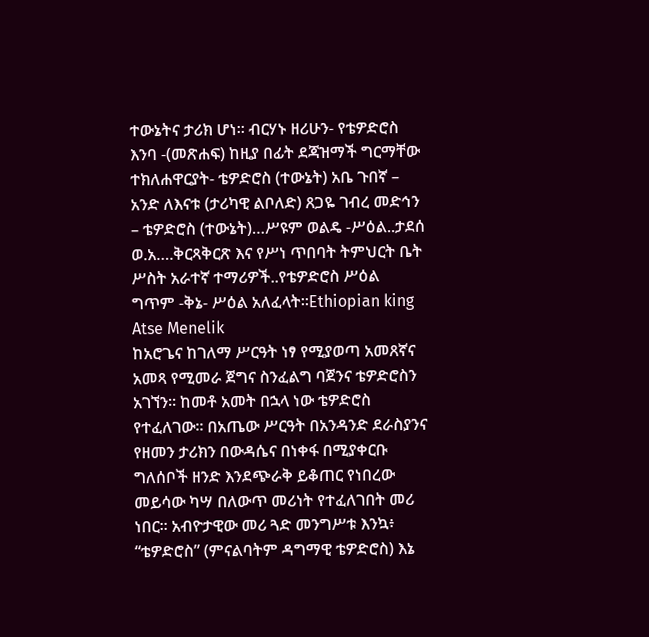ተውኔትና ታሪክ ሆነ። ብርሃኑ ዘሪሁን- የቴዎድሮስ እንባ -(መጽሐፍ) ከዚያ በፊት ደጃዝማች ግርማቸው ተክለሐዋርያት- ቴዎድሮስ (ተውኔት) አቤ ጉበኛ – አንድ ለእናቱ (ታሪካዊ ልቦለድ) ጸጋዬ ገብረ መድኅን – ቴዎድሮስ (ተውኔት)…ሥዩም ወልዴ -ሥዕል..ታደሰ ወ.አ….ቅርጻቅርጽ እና የሥነ ጥበባት ትምህርት ቤት ሥስት አራተኛ ተማሪዎች..የቴዎድሮስ ሥዕል ግጥም -ቅኔ- ሥዕል አለፈላት።Ethiopian king Atse Menelik
ከአሮጌና ከገለማ ሥርዓት ነፃ የሚያወጣ አመጸኛና አመጻ የሚመራ ጀግና ስንፈልግ ባጀንና ቴዎድሮስን አገኘን። ከመቶ አመት በኋላ ነው ቴዎድሮስ የተፈለገው። በአጤው ሥርዓት በአንዳንድ ደራስያንና የዘመን ታሪክን በውዳሴና በነቀፋ በሚያቀርቡ ግለሰቦች ዘንድ እንደጭራቅ ይቆጠር የነበረው መይሳው ካሣ በለውጥ መሪነት የተፈለገበት መሪ ነበር። አብዮታዊው መሪ ጓድ መንግሥቱ እንኳ፥ “ቴዎድሮስ” (ምናልባትም ዳግማዊ ቴዎድሮስ) እኔ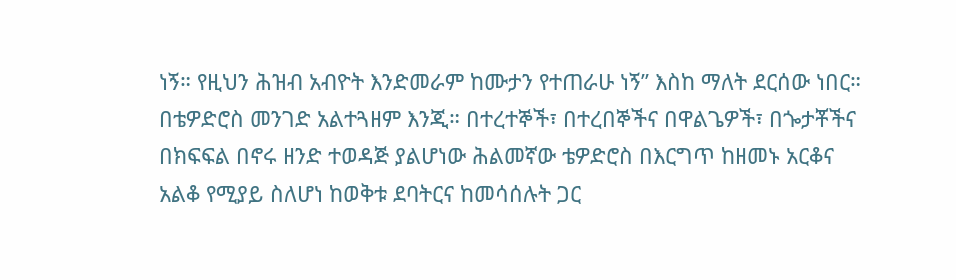ነኝ። የዚህን ሕዝብ አብዮት እንድመራም ከሙታን የተጠራሁ ነኝ” እስከ ማለት ደርሰው ነበር። በቴዎድሮስ መንገድ አልተጓዘም እንጂ። በተረተኞች፣ በተረበኞችና በዋልጌዎች፣ በጐታቾችና በክፍፍል በኖሩ ዘንድ ተወዳጅ ያልሆነው ሕልመኛው ቴዎድሮስ በእርግጥ ከዘመኑ አርቆና አልቆ የሚያይ ስለሆነ ከወቅቱ ደባትርና ከመሳሰሉት ጋር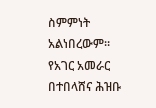ስምምነት አልነበረውም።
የአገር አመራር በተበላሸና ሕዝቡ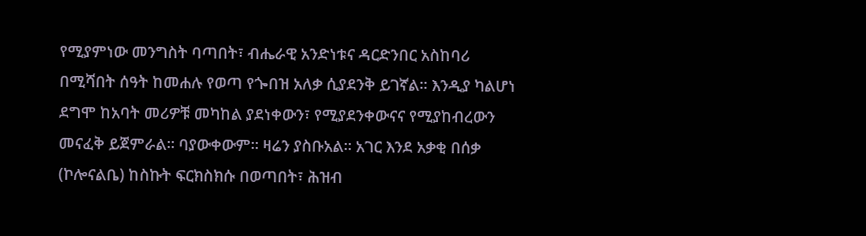የሚያምነው መንግስት ባጣበት፣ ብሔራዊ አንድነቱና ዳርድንበር አስከባሪ በሚሻበት ሰዓት ከመሐሉ የወጣ የጐበዝ አለቃ ሲያደንቅ ይገኛል። እንዲያ ካልሆነ ደግሞ ከአባት መሪዎቹ መካከል ያደነቀውን፣ የሚያደንቀውናና የሚያከብረውን መናፈቅ ይጀምራል። ባያውቀውም። ዛሬን ያስቡአል። አገር እንደ አቃቂ በሰቃ (ኮሎናልቤ) ከስኩት ፍርክስክሱ በወጣበት፣ ሕዝብ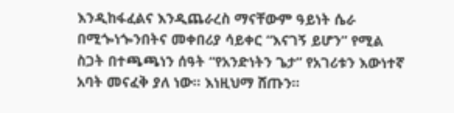እንዲከፋፈልና እንዲጨራረስ ማናቸውም ዓይነት ሴራ በሚጐነጐንበትና መቀበሪያ ሳይቀር “እናገኝ ይሆን” የሚል ስጋት በተጫጫነን ሰዓት “የአንድነትን ጌታ” የአገሪቱን እውነተኛ አባት መናፈቅ ያለ ነው። እነዚህማ ሸጡን።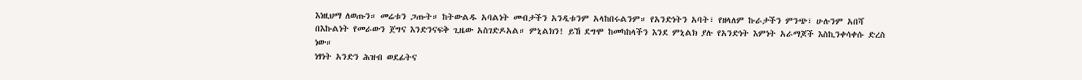እነዚህማ ለወጡን። መሬቱን ጋጡት። ከትውልዱ አባልነት መብታችን አንዲቱንም አላከበሩልንም። የአንድነትን አባት፣ የዘላለም ኩራታችን ምንጭ፣ ሁሉንም አበሻ በእኩልነት የመራውን ጀግና እንድንናፍቅ ጊዜው አስገድዶአል። ምኒልክን! ይኸ ደግሞ ከመካከላችን እንደ ምኒልክ ያሉ የአንድነት እምነት አራማጆች እስኪንቀሳቀሱ ድረስ ነው።
ነፃነት አንድን ሕዝብ ወደፊትና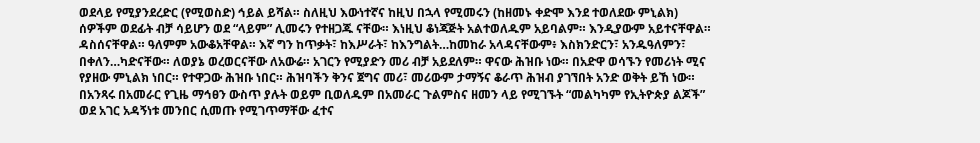ወደላይ የሚያንደረድር (የሚወስድ) ኅይል ይሻል። ስለዚህ እውነተኛና ከዚህ በኋላ የሚመሩን (ከዘመኑ ቀድሞ እንደ ተወለደው ምኒልክ) ሰዎችም ወደፊት ብቻ ሳይሆን ወደ “ላይም” ሊመሩን የተዘጋጁ ናቸው። እነዚህ ቆነጃጅት አልተወለዱም አይባልም። እንዲያውም አይተናቸዋል። ዳስሰናቸዋል። ዓለምም አውቆአቸዋል። እኛ ግን ከጥቃት፣ ከእሥራት፣ ከእንግልት…ከመከራ አላዳናቸውም፥ እስክንድርን፣ አንዱዓለምን፣ በቀለን…ካድናቸው። ለወያኔ ወረወርናቸው ለአውሬ። አገርን የሚያድን መሪ ብቻ አይደለም። ዋናው ሕዝቡ ነው። በአድዋ ወሳኙን የመሪነት ሚና የያዘው ምኒልክ ነበር። የተዋጋው ሕዝቡ ነበር። ሕዝባችን ቅንና ጀግና መሪ፣ መሪውም ታማኝና ቆራጥ ሕዝብ ያገኘበት አንድ ወቅት ይኸ ነው።
በአንጻሩ በአመራር የጊዜ ማኅፀን ውስጥ ያሉት ወይም ቢወለዱም በአመራር ጉልምስና ዘመን ላይ የሚገኙት “መልካካም የኢትዮጵያ ልጆች” ወደ አገር አዳኝነቱ መንበር ሲመጡ የሚገጥማቸው ፈተና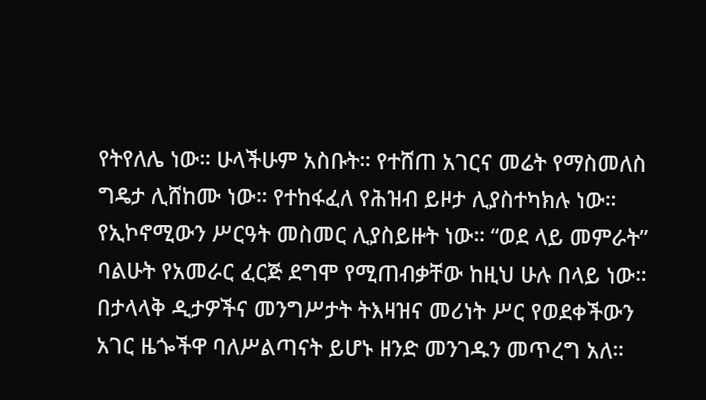የትየለሌ ነው። ሁላችሁም አስቡት። የተሸጠ አገርና መሬት የማስመለስ ግዴታ ሊሸከሙ ነው። የተከፋፈለ የሕዝብ ይዞታ ሊያስተካክሉ ነው። የኢኮኖሚውን ሥርዓት መስመር ሊያስይዙት ነው። “ወደ ላይ መምራት” ባልሁት የአመራር ፈርጅ ደግሞ የሚጠብቃቸው ከዚህ ሁሉ በላይ ነው። በታላላቅ ዲታዎችና መንግሥታት ትእዛዝና መሪነት ሥር የወደቀችውን አገር ዜጐችዋ ባለሥልጣናት ይሆኑ ዘንድ መንገዱን መጥረግ አለ።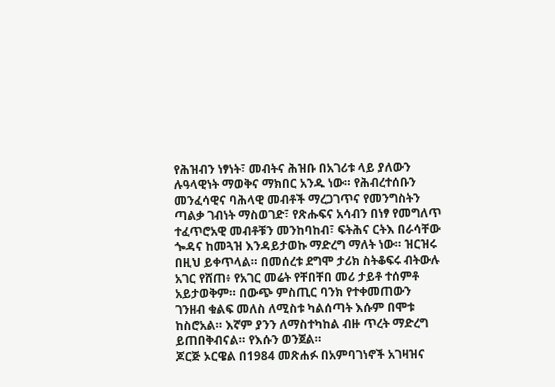የሕዝብን ነፃነት፣ መብትና ሕዝቡ በአገሪቱ ላይ ያለውን ሉዓላዊነት ማወቅና ማክበር አንዱ ነው። የሕብረተሰቡን መንፈሳዊና ባሕላዊ መብቶች ማረጋገጥና የመንግስትን ጣልቃ ገብነት ማስወገድ፣ የጽሑፍና አሳብን በነፃ የመግለጥ ተፈጥሮአዊ መብቶቹን መንከባከብ፣ ፍትሕና ርትእ በራሳቸው ጐዳና ከመጓዝ እንዳይታወኩ ማድረግ ማለት ነው። ዝርዝሩ በዚህ ይቀጥላል። በመሰረቱ ደግሞ ታሪክ ስትቆፍሩ ብትውሉ አገር የሸጠ፥ የአገር መሬት የቸበቸበ መሪ ታይቶ ተሰምቶ አይታወቅም። በውጭ ምስጢር ባንክ የተቀመጠውን ገንዘብ ቁልፍ መለስ ለሚስቱ ካልሰጣት እሱም በሞቱ ከስሮአል። እኛም ያንን ለማስተካከል ብዙ ጥረት ማድረግ ይጠበቅብናል። የእሱን ወንጀል።
ጆርጅ ኦርዌል በ1984 መጽሐፉ በአምባገነኖች አገዛዝና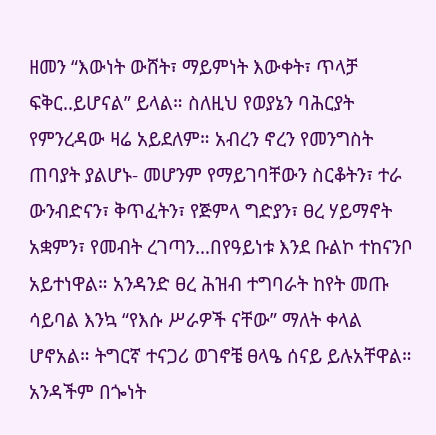ዘመን “እውነት ውሸት፣ ማይምነት እውቀት፣ ጥላቻ ፍቅር..ይሆናል” ይላል። ስለዚህ የወያኔን ባሕርያት የምንረዳው ዛሬ አይደለም። አብረን ኖረን የመንግስት ጠባያት ያልሆኑ- መሆንም የማይገባቸውን ስርቆትን፣ ተራ ውንብድናን፣ ቅጥፈትን፣ የጅምላ ግድያን፣ ፀረ ሃይማኖት አቋምን፣ የመብት ረገጣን…በየዓይነቱ እንደ ቡልኮ ተከናንቦ አይተነዋል። አንዳንድ ፀረ ሕዝብ ተግባራት ከየት መጡ ሳይባል እንኳ “የእሱ ሥራዎች ናቸው” ማለት ቀላል ሆኖአል። ትግርኛ ተናጋሪ ወገኖቼ ፀላዔ ሰናይ ይሉአቸዋል። አንዳችም በጐነት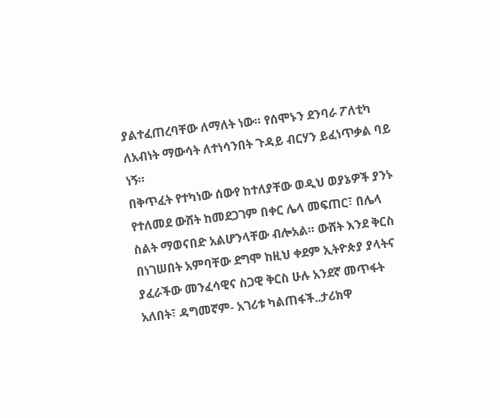ያልተፈጠረባቸው ለማለት ነው። የሰሞኑን ደንባራ ፖለቲካ ለአብነት ማውሳት ለተነሳንበት ጉዳይ ብርሃን ይፈነጥቃል ባይ ነኝ።
በቅጥፈት የተካነው ሰውየ ከተለያቸው ወዲህ ወያኔዎች ያንኑ የተለመደ ውሸት ከመደጋገም በቀር ሌላ መፍጠር፣ በሌላ ስልት ማወናበድ አልሆንላቸው ብሎአል። ውሸት እንደ ቅርስ በነገሠበት አምባቸው ደግሞ ከዚህ ቀደም ኢትዮጵያ ያላትና ያፈራችው መንፈሳዊና ስጋዊ ቅርስ ሁሉ አንደኛ መጥፋት አለበት፣ ዳግመኛም- አገሪቱ ካልጠፋች..ታሪክዋ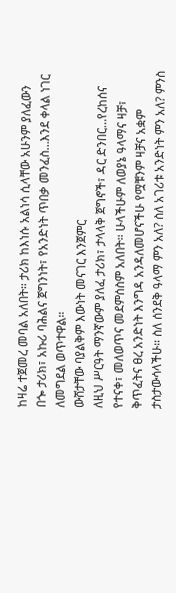ከዛሬ ተጀመረ መባል አለበት። ታሪክ ከእነሱ አልነሳ ሲላቸው አሁንም ያለፈውን በጐ ታሪክ፣ አኩሪ ባሕልና ጀግንነት፣ የአንድነት ጥበቃ መንፈስ…እንደ ቀላል ነገር ለመግደል ወጥተዋል።
ውሸታቸው ባያልቅም እውነት መናገር እንጀምር
ለዚህ ሥርዓት ማንኛውም ያለፈ ታሪክ፣ ታላላቅ ጀግኖች፣ ዳር ድንበር…የረከሰና የተናቀ፣ መለወጥና መደምሰስም አለበት። ሁላችሁም ለወያኔ ዓላማና ዛቻ፣ ቅጥፈትና ፀረ አንድነት እንግዳ አንዳለመሆናችሁ የሟቹንም ዛቻና አቋም ታስታውሳላችሁ። ስለ ሰንደቅ ዓላማ ምን አለ? ስለ አገሪቱ አንድነት ምን አለ? ምንስ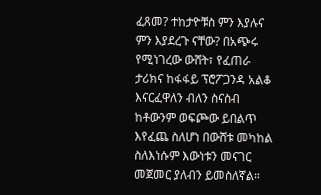ፈጸመ? ተከታዮቹስ ምን እያሉና ምን እያደረጉ ናቸው? በአጭሩ የሚነገረው ውሸት፣ የፈጠራ ታሪክና ከፋፋይ ፕሮፖጋንዳ አልቆ እናርፈዋለን ብለን ስናስብ ከቶውንም ወፍጮው ይበልጥ እየፈጨ ስለሆነ በውሸቱ መካከል ስለእነሱም እውነቱን መናገር መጀመር ያለብን ይመስለኛል።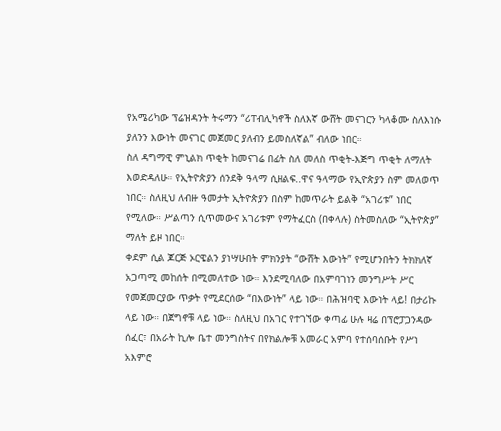የአሜሪካው ፕሬዝዳንት ትሩማን “ሪፐብሊካኖች ስለእኛ ውሸት መናገርን ካላቆሙ ስለእነሱ ያለንን እውነት መናገር መጀመር ያለብን ይመስለኛል” ብለው ነበር።
ስለ ዳግማዊ ምኒልክ ጥቂት ከመናገሬ በፊት ስለ መለስ ጥቂት-እጅግ ጥቂት ለማለት እወድዳለሁ። የኢትዮጵያን ሰንደቅ ዓላማ ሲዘልፍ..ዋና ዓላማው የኢዮጵያን ስም መለወጥ ነበር። ስለዚህ ለብዙ ዓመታት ኢትዮጵያን በስም ከመጥራት ይልቅ “አገሪቱ” ነበር የሚለው። ሥልጣን ሲጥመውና አገሪቱም የማትፈርስ (በቀላሉ) ስትመስለው “ኢትዮጵያ” ማለት ይዞ ነበር።
ቀደም ሲል ጆርጅ ኦርዌልን ያነሣሁበት ምክንያት “ውሸት እውነት” የሚሆንበትን ትክክለኛ አጋጣሚ መከሰት በሚመለተው ነው። እንደሚባለው በአምባገነን መንግሥት ሥር የመጀመርያው ጥቃት የሚደርሰው “በእውነት” ላይ ነው። በሕዝባዊ እውነት ላይ! በታሪኩ ላይ ነው። በጀግኖቹ ላይ ነው። ስለዚህ በአገር የተገኘው ቀጣፊ ሁሉ ዛሬ በፕሮፓጋንዳው ሰፈር፣ በአራት ኪሎ ቤተ መንግስትና በየክልሎቹ አመራር አምባ የተሰባሰቡት የሥነ አእምሮ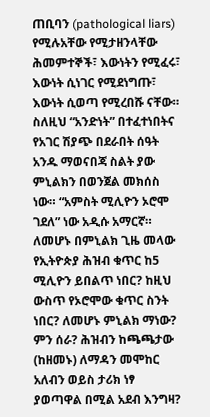ጠቢባን (pathological liars) የሚሉአቸው የሚታዘንላቸው ሕመምተኞች፣ እውነትን የሚፈሩ፣ እውነት ሲነገር የሚደነግጡ፣ እውነት ሲወጣ የሚረበሹ ናቸው። ስለዚህ “አንድነት” በተፈተነበትና የአገር ሽያጭ በደራበት ሰዓት አንዱ ማወናበጃ ስልት ያው ምኒልክን በወንጀል መክሰስ ነው። “አምስት ሚሊዮን ኦሮሞ ገደለ” ነው አዲሱ አማርኛ። ለመሆኑ በምኒልክ ጊዜ መላው የኢትዮጵያ ሕዝብ ቁጥር ከ5 ሚሊዮን ይበልጥ ነበር? ከዚህ ውስጥ የኦሮሞው ቁጥር ስንት ነበር? ለመሆኑ ምኒልክ ማነው? ምን ሰራ? ሕዝብን ከጫጫታው (ከዘመኑ) ለማዳን መሞከር አለብን ወይስ ታሪክ ነፃ ያወጣዋል በሚል አደብ እንግዛ?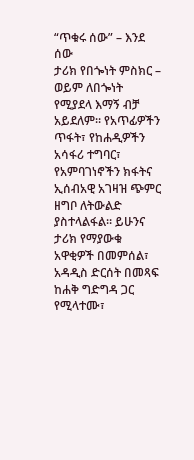“ጥቁሩ ሰው” – እንደ ሰው
ታሪክ የበጐነት ምስክር – ወይም ለበጐነት የሚያደላ እማኝ ብቻ አይደለም። የአጥፊዎችን ጥፋት፣ የከሐዲዎችን አሳፋሪ ተግባር፣ የአምባገነኖችን ክፋትና ኢሰብአዊ አገዛዝ ጭምር ዘግቦ ለትውልድ ያስተላልፋል። ይሁንና ታሪክ የማያውቁ አዋቂዎች በመምሰል፣ አዳዲስ ድርሰት በመጻፍ ከሐቅ ግድግዳ ጋር የሚላተሙ፣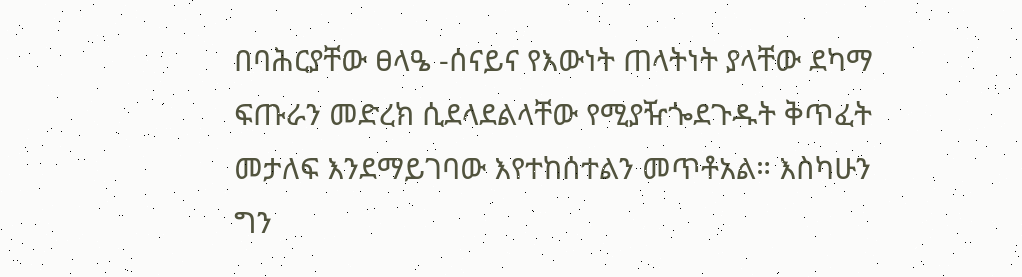በባሕርያቸው ፀላዔ -ሰናይና የእውነት ጠላትነት ያላቸው ደካማ ፍጡራን መድረክ ሲደላደልላቸው የሚያዥጐደጉዱት ቅጥፈት መታለፍ እንደማይገባው እየተከሰተልን መጥቶአል። እስካሁን ግን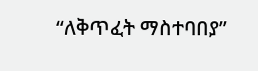“ለቅጥፈት ማስተባበያ”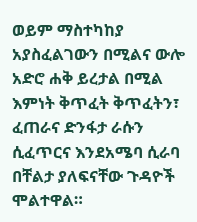ወይም ማስተካከያ አያስፈልገውን በሚልና ውሎ አድሮ ሐቅ ይረታል በሚል እምነት ቅጥፈት ቅጥፈትን፣ ፈጠራና ድንፋታ ራሱን ሲፈጥርና እንደአሜባ ሲራባ በቸልታ ያለፍናቸው ጉዳዮች ሞልተዋል።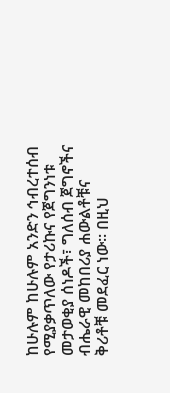ከሁሉም ከሁሉም አንድን ኅብረተሰብ የሚያቃጥለው የታሪኩና የጀግንነቱ መታወቂያ ሰነዶች፣ ግለሰብ ጀግኖችና ብሔራዊ መከበሪያ ሐውልቶቹና ቅሪቶቹ መደፈር ነው። በዚህ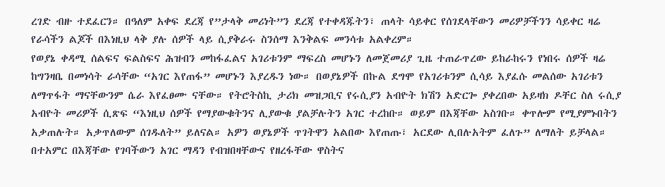ረገድ ብዙ ተደፈርን። በዓለም አቀፍ ደረጃ የ”ታላቅ መሪነት”ን ደረጃ የተቀዳጁትን፣ ጠላት ሳይቀር የሰገደላቸውን መሪዎቻችንን ሳይቀር ዛሬ የራሳችን ልጆች በእነዚህ ላቅ ያሉ ሰዎች ላይ ሲያቅራሩ ስንሰማ እንቅልፍ መንሳቱ አልቀረም።
የወያኔ ቀዳሚ ሰልፍና ፍልስፍና ሕዝብን መከፋፈልና አገሪቱንም ማፍረስ መሆኑን ለመጀመሪያ ጊዜ ተጠራጥረው ይከራከሩን የነበሩ ሰዎች ዛሬ ከግንዛቤ በመነሳት ራሳቸው “አገር እየጠፋ” መሆኑን እያረዱን ነው። በወያኔዎች በኩል ደግሞ የአገሪቱንም ሲሳይ እያፈሱ መልሰው አገሪቱን ለማጥፋት ማናቸውንም ሴራ እየፈፀሙ ናቸው። የትሮትስኪ ታሪክ መዝጋቢና የሩሲያን አብዮት ክሽን አድርጐ ያቀረበው አይዛክ ዶቸር ስለ ሩሲያ አብዮት መሪዎች ሲጽፍ “እነዚህ ሰዎች የማያውቁትንና ሊያውቁ ያልቻሉትን አገር ተረከቡ። ወይም በእጃቸው አስገቡ። ቀጥሎም የሚያምኑበትን አቃጠሉት። አቃጥለውም ሰገዱለት” ይለናል። አዎን ወያኔዎች ጥገትዋን አልበው እየጠጡ፣ አርደው ሊበሉአትም ፈለጉ” ለማለት ይቻላል። በተአምር በእጃቸው የገባችውን አገር ማዳን የብዝበዛቸውና የዘረፋቸው ዋስትና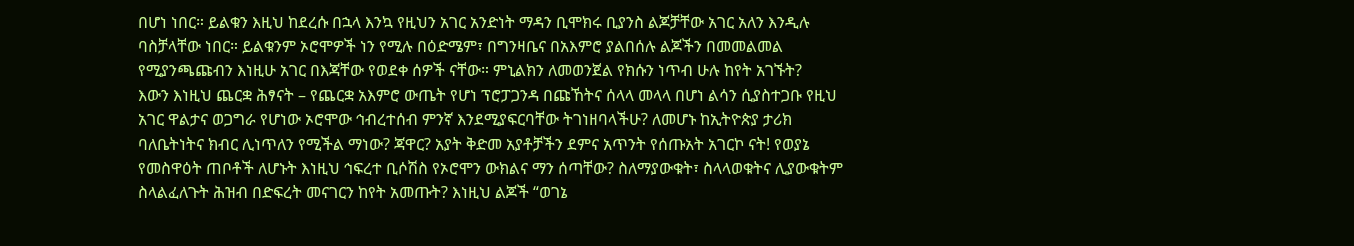በሆነ ነበር። ይልቁን እዚህ ከደረሱ በኋላ እንኳ የዚህን አገር አንድነት ማዳን ቢሞክሩ ቢያንስ ልጆቻቸው አገር አለን እንዲሉ ባስቻላቸው ነበር። ይልቁንም ኦሮሞዎች ነን የሚሉ በዕድሜም፣ በግንዛቤና በአእምሮ ያልበሰሉ ልጆችን በመመልመል የሚያንጫጩብን እነዚሁ አገር በእጃቸው የወደቀ ሰዎች ናቸው። ምኒልክን ለመወንጀል የክሱን ነጥብ ሁሉ ከየት አገኙት?
እውን እነዚህ ጨርቋ ሕፃናት – የጨርቋ አእምሮ ውጤት የሆነ ፕሮፓጋንዳ በጩኸትና ሰላላ መላላ በሆነ ልሳን ሲያስተጋቡ የዚህ አገር ዋልታና ወጋግራ የሆነው ኦሮሞው ኅብረተሰብ ምንኛ እንደሚያፍርባቸው ትገነዘባላችሁ? ለመሆኑ ከኢትዮጵያ ታሪክ ባለቤትነትና ክብር ሊነጥለን የሚችል ማነው? ጃዋር? አያት ቅድመ አያቶቻችን ደምና አጥንት የሰጡአት አገርኮ ናት! የወያኔ የመስዋዕት ጠቦቶች ለሆኑት እነዚህ ኅፍረተ ቢሶሽስ የኦሮሞን ውክልና ማን ሰጣቸው? ስለማያውቁት፣ ስላላወቁትና ሊያውቁትም ስላልፈለጉት ሕዝብ በድፍረት መናገርን ከየት አመጡት? እነዚህ ልጆች “ወገኔ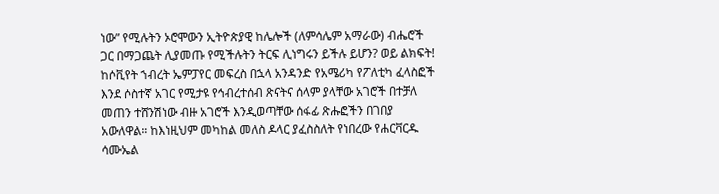ነው” የሚሉትን ኦሮሞውን ኢትዮጵያዊ ከሌሎች (ለምሳሌም አማራው) ብሔሮች ጋር በማጋጨት ሊያመጡ የሚችሉትን ትርፍ ሊነግሩን ይችሉ ይሆን? ወይ ልክፍት!
ከሶቪየት ኀብረት ኤምፓየር መፍረስ በኋላ አንዳንድ የአሜሪካ የፖለቲካ ፈላስፎች እንደ ሶስተኛ አገር የሚታዩ የኅብረተሰብ ጽናትና ሰላም ያላቸው አገሮች በተቻለ መጠን ተሸንሽነው ብዙ አገሮች እንዲወጣቸው ሰፋፊ ጽሑፎችን በገበያ አውለዋል። ከእነዚህም መካከል መለስ ዶላር ያፈስስለት የነበረው የሐርቫርዱ ሳሙኤል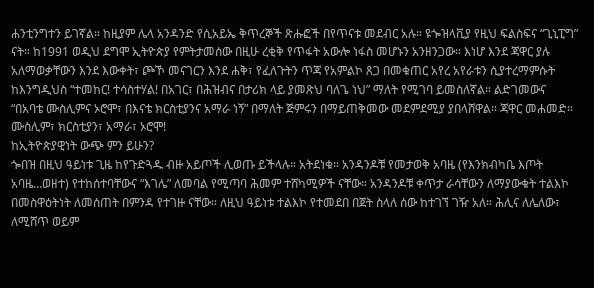ሐንቲንግተን ይገኛል። ከዚያም ሌላ አንዳንድ የሲአይኤ ቅጥረኞች ጽሑፎች በየጥናቱ መደብር አሉ። ዩጐዝላቪያ የዚህ ፍልስፍና “ጊኒፒግ” ናት። ከ1991 ወዲህ ደግሞ ኢትዮጵያ የምትታመሰው በዚሁ ረቂቅ የጥፋት አውሎ ነፋስ መሆኑን አንዘንጋው። እነሆ እንደ ጃዋር ያሉ አለማወቃቸውን እንደ እውቀት፣ ጮኾ መናገርን እንደ ሐቅ፣ የፈለጉትን ጥጃ የአምልኮ ጸጋ በመቁጠር አየረ አየራቱን ሲያተረማምሱት ከእንግዲህስ “ተመከር! ተሳስተሃል! በአገር፣ በሕዝብና በታሪክ ላይ ያመጽህ ባለጌ ነህ” ማለት የሚገባ ይመስለኛል። ልድገመውና “በአባቴ ሙስሊምና ኦሮሞ፣ በእናቴ ክርስቲያንና አማራ ነኝ” በማለት ጅምሩን በማይጠቅመው መደምደሚያ ያበላሸዋል። ጃዋር መሐመድ። ሙስሊም፣ ክርስቲያን፣ አማራ፣ ኦሮሞ!
ከኢትዮጵያዊነት ውጭ ምን ይሁን?
ጐበዝ በዚህ ዓይነቱ ጊዜ ከየጉድጓዱ ብዙ አይጦች ሊወጡ ይችላሉ። አትደነቁ። አንዳንዶቹ የመታወቅ አባዜ (የእንክብካቤ እጦት አባዜ…ወዘተ) የተከሰተባቸውና “እገሌ” ለመባል የሚጣባ ሕመም ተሸካሚዎች ናቸው። አንዳንዶቹ ቀጥታ ራሳቸውን ለማያውቁት ተልእኮ በመስዋዕትነት ለመሰጠት በምንዳ የተገዙ ናቸው። ለዚህ ዓይነቱ ተልእኮ የተመደበ በጀት ስላለ ሰው ከተገኘ ገዥ አለ። ሕሊና ለሌለው፣ ለሚሸጥ ወይም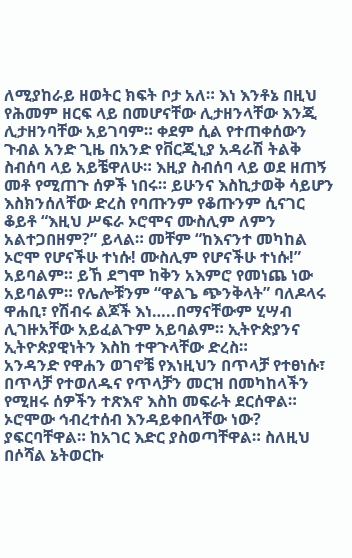ለሚያከራይ ዘወትር ክፍት ቦታ አለ። እነ እንቶኔ በዚህ የሕመም ዘርፍ ላይ በመሆናቸው ሊታዘንላቸው እንጂ ሊታዘንባቸው አይገባም። ቀደም ሲል የተጠቀሰውን ጉብል አንድ ጊዜ በአንድ የቨርጂኒያ አዳራሽ ትልቅ ስብሰባ ላይ አይቼዋለሁ። እዚያ ስብሰባ ላይ ወደ ዘጠኝ መቶ የሚጠጉ ሰዎች ነበሩ። ይሁንና እስኪታወቅ ሳይሆን እስክንሰለቸው ድረስ የባጡንም የቆጡንም ሲናገር ቆይቶ “እዚህ ሥፍራ ኦሮሞና ሙስሊም ለምን አልተጋበዘም?” ይላል። መቸም “ከእናንተ መካከል ኦሮሞ የሆናችሁ ተነሱ! ሙስሊም የሆናችሁ ተነሱ!” አይባልም። ይኸ ደግሞ ከቅን አእምሮ የመነጨ ነው አይባልም። የሌሎቹንም “ዋልጌ ጭንቅላት” ባለዶላሩ ዋሐቢ፣ የሽብሩ ልጆች እነ…..በማናቸውም ሂሣብ ሊገዙአቸው አይፈልጉም አይባልም። ኢትዮጵያንና ኢትዮጵያዊነትን እስከ ተዋጉላቸው ድረስ።
አንዳንድ የዋሐን ወገኖቼ የእነዚህን በጥላቻ የተፀነሱ፣ በጥላቻ የተወለዱና የጥላቻን መርዝ በመካከላችን የሚዘሩ ሰዎችን ተጽእኖ እስከ መፍራት ደርሰዋል። ኦሮሞው ኅብረተሰብ እንዳይቀበላቸው ነው? ያፍርባቸዋል። ከአገር እድር ያስወጣቸዋል። ስለዚህ በሶሻል ኔትወርኩ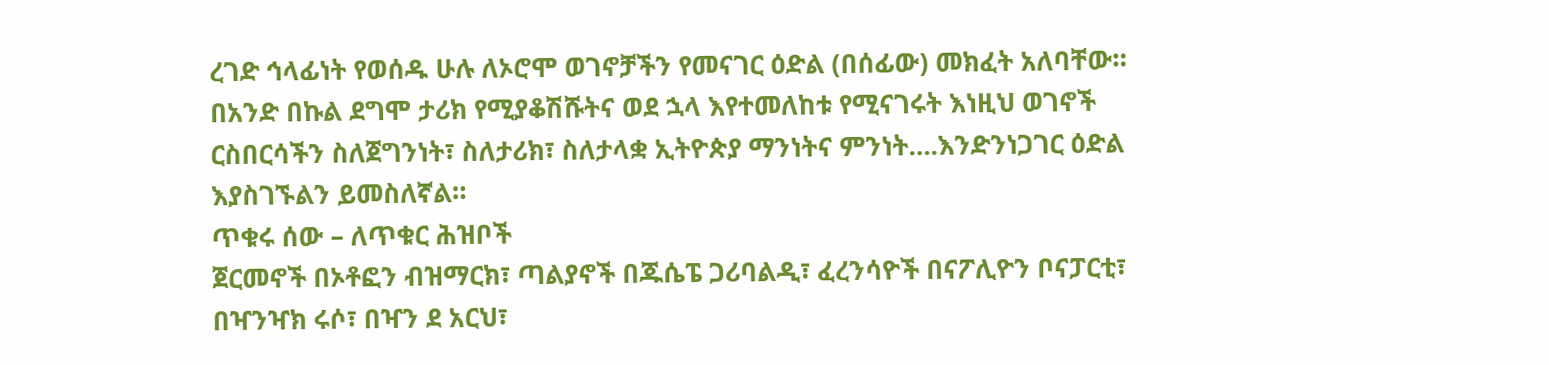ረገድ ኅላፊነት የወሰዱ ሁሉ ለኦሮሞ ወገኖቻችን የመናገር ዕድል (በሰፊው) መክፈት አለባቸው። በአንድ በኩል ደግሞ ታሪክ የሚያቆሽሹትና ወደ ኋላ እየተመለከቱ የሚናገሩት እነዚህ ወገኖች ርስበርሳችን ስለጀግንነት፣ ስለታሪክ፣ ስለታላቋ ኢትዮጵያ ማንነትና ምንነት….እንድንነጋገር ዕድል እያስገኙልን ይመስለኛል።
ጥቁሩ ሰው – ለጥቁር ሕዝቦች
ጀርመኖች በኦቶፎን ብዝማርክ፣ ጣልያኖች በጁሴፔ ጋሪባልዲ፣ ፈረንሳዮች በናፖሊዮን ቦናፓርቲ፣ በዣንዣክ ሩሶ፣ በዣን ደ አርህ፣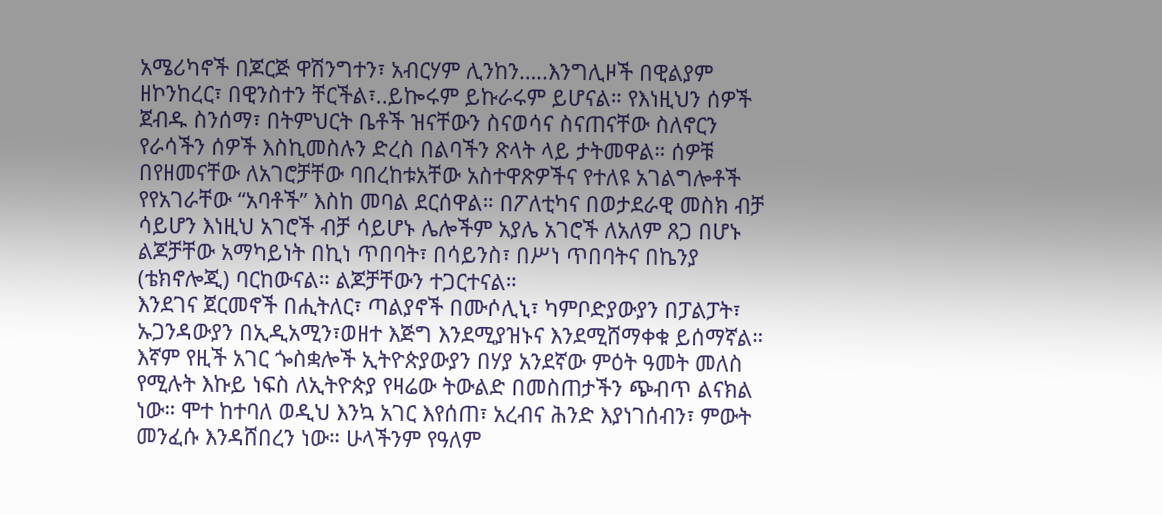አሜሪካኖች በጆርጅ ዋሽንግተን፣ አብርሃም ሊንከን…..እንግሊዞች በዊልያም ዘኮንከረር፣ በዊንስተን ቸርችል፣..ይኰሩም ይኩራሩም ይሆናል። የእነዚህን ሰዎች ጀብዱ ስንሰማ፣ በትምህርት ቤቶች ዝናቸውን ስናወሳና ስናጠናቸው ስለኖርን የራሳችን ሰዎች እስኪመስሉን ድረስ በልባችን ጽላት ላይ ታትመዋል። ሰዎቹ በየዘመናቸው ለአገሮቻቸው ባበረከቱአቸው አስተዋጽዎችና የተለዩ አገልግሎቶች የየአገራቸው “አባቶች” እስከ መባል ደርሰዋል። በፖለቲካና በወታደራዊ መስክ ብቻ ሳይሆን እነዚህ አገሮች ብቻ ሳይሆኑ ሌሎችም አያሌ አገሮች ለአለም ጸጋ በሆኑ ልጆቻቸው አማካይነት በኪነ ጥበባት፣ በሳይንስ፣ በሥነ ጥበባትና በኬንያ (ቴክኖሎጂ) ባርከውናል። ልጆቻቸውን ተጋርተናል።
እንደገና ጀርመኖች በሒትለር፣ ጣልያኖች በሙሶሊኒ፣ ካምቦድያውያን በፓልፓት፣ ኡጋንዳውያን በኢዲአሚን፣ወዘተ እጅግ እንደሚያዝኑና እንደሚሸማቀቁ ይሰማኛል። እኛም የዚች አገር ጐስቋሎች ኢትዮጵያውያን በሃያ አንደኛው ምዕት ዓመት መለስ የሚሉት እኩይ ነፍስ ለኢትዮጵያ የዛሬው ትውልድ በመስጠታችን ጭብጥ ልናክል ነው። ሞተ ከተባለ ወዲህ እንኳ አገር እየሰጠ፣ አረብና ሕንድ እያነገሰብን፣ ምውት መንፈሱ እንዳሸበረን ነው። ሁላችንም የዓለም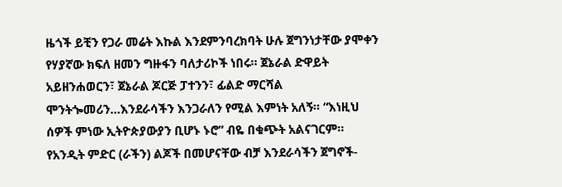ዜጎች ይቺን የጋራ መሬት እኩል እንደምንባረክባት ሁሉ ጀግንነታቸው ያሞቀን የሃያኛው ክፍለ ዘመን ግዙፋን ባለታሪኮች ነበሩ። ጀኔራል ድዋይት አይዘንሐወርን፣ ጀኔራል ጆርጅ ፓተንን፣ ፊልድ ማርሻል ሞንትጐመሪን…እንደራሳችን እንጋራለን የሚል እምነት አለኝ። “እነዚህ ሰዎች ምነው ኢትዮጵያውያን ቢሆኑ ኑሮ” ብዬ በቁጭት አልናገርም። የአንዲት ምድር (ራችን) ልጆች በመሆናቸው ብቻ እንደራሳችን ጀግኖች-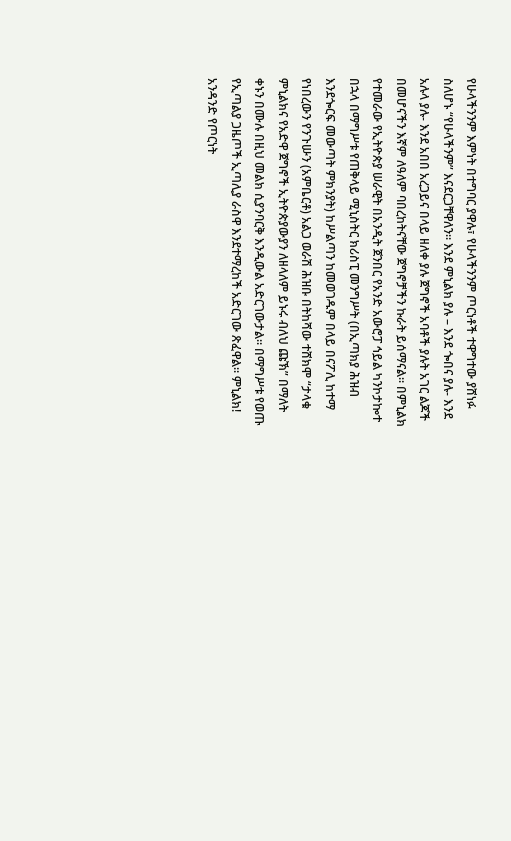የሁላችንንም እምነት በተግባር ያዋሉ፣ የሁላችንንም ጦርነቶች ተዋግተው ያሸነፉ ስለሆኑ “የሁላችንም” እናደርጋቸዋለን። እንደ ምኒልክ ያሉ – እንደ ጐበና ያሉ- እንደ አሉላ ያሉ- እንደ አበበ አረጋይና በላይ ዘለቀ ያሉ ጀግኖች አባቶች ያሉት አገር ልጆች በመሆናችን እኛም ለዓለም ባበረከትናቸው ጀግኖቻችን ኩራት ይሰማናል። በምኒልክ የተመራው የኢትዮጵያ ሠራዊት በአንዲት ጀንበር የአንድ አውሮፓ ኅይል ካንኮታኰተ በኋላ በማግሥቱ የጠቅላይ ሚኒስትር ክሪስፒ መንግሥት (በኢጣክያ ሕዝብ እንደጐርፍ መውጣት ምክንያት) ከሥልጣን ከመወገዱም በላይ በናፖሊ ከተማ የነበረውን የንጉሡን (አምቤርቶ) አልጋ ወራሽ ሕዝቡ በትከሻው ተሸክሞ “ታላቁ ምኒልክና የአድዋ ጀግኖች ኢትዮጵያውያን ለዘላለም ይኑሩ ብለህ ጩኽ” በማለት ቀኑን በሙሉ በዚህ መልክ ሲያንባርቅ እንዲውል አድርገውታል። በማግሥቱ የወጡ የኢጣልያ ጋዜጦች ኢጣሊያ ራስዋ እንደተማረከች አድርገው ጽፈዋል። ምኒልክ!
አንዳንድ የጦርነት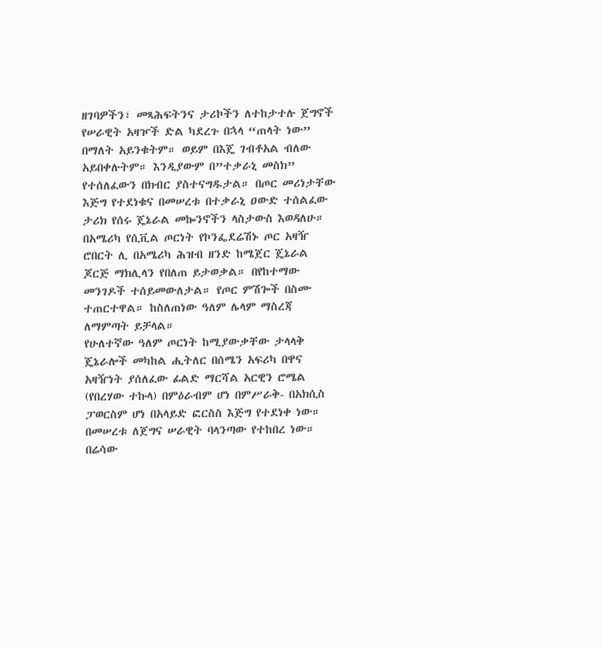ዘገባዎችን፣ መጻሕፍትንና ታሪኮችን ለተከታተሉ ጀግኖች የሠራዊት አዛዦች ድል ካደረጉ በኋላ “ጠላት ነው” በማለት አይንቁትም። ወይም በእጄ ገብቶአል ብለው አይበቀሉትም። እንዲያውም በ”ተቃራኒ መስክ” የተሰለፈውን በክብር ያስተናግዱታል። በጦር መሪነታቸው እጅግ የተደነቁና በመሠረቱ በተቃራኒ ዐውድ ተሰልፈው ታሪክ የሰሩ ጄኔራል መኰንኖችን ላስታውስ እወዳለሁ። በአሜሪካ የሲቪል ጦርነት የኮንፌደሬሽኑ ጦር አዛዥ ሮበርት ሊ በአሜሪካ ሕዝብ ዘንድ ከሜጀር ጄኔራል ጆርጅ ማክሊላን የበለጠ ይታወቃል። በየከተማው መንገዶች ተሰይመውለታል። የጦር ምሽጐች በስሙ ተጠርተዋል። ከስለጠነው ዓለም ሌላም ማስረጃ ለማምጣት ይቻላል።
የሁለተኛው ዓለም ጦርነት ከሚያውቃቸው ታላላቅ ጄኔራሎች መካከል ሒትለር በሰሜን አፍሪካ በዋና አዛዥነት ያሰለፈው ፊልድ ማርሻል አርዊን ሮሜል (የበረሃው ተኩላ) በምዕራብም ሆነ በምሥራቅ- በአክሲስ ፓወርስም ሆነ በአላይድ ፎርስስ እጅግ የተደነቀ ነው። በመሠረቱ ለጀግና ሠራዊት ባላንጣው የተከበረ ነው። በሬሳው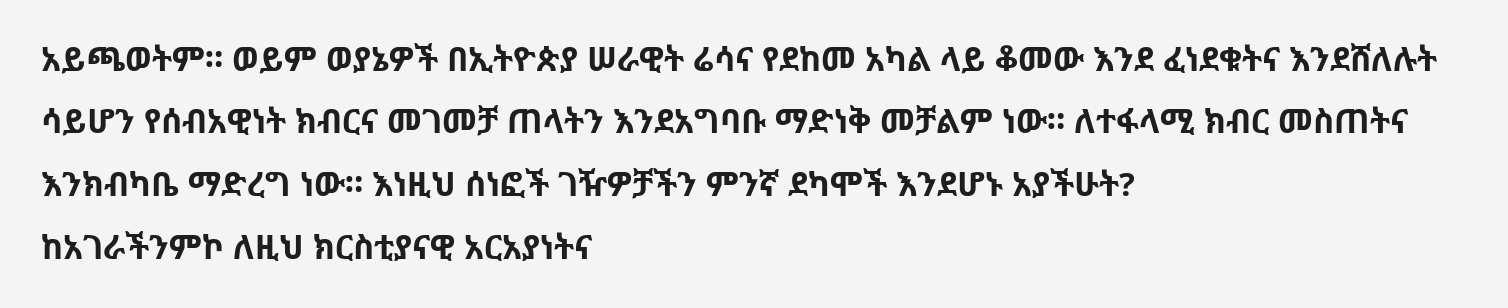አይጫወትም። ወይም ወያኔዎች በኢትዮጵያ ሠራዊት ሬሳና የደከመ አካል ላይ ቆመው እንደ ፈነደቁትና እንደሸለሉት ሳይሆን የሰብአዊነት ክብርና መገመቻ ጠላትን እንደአግባቡ ማድነቅ መቻልም ነው። ለተፋላሚ ክብር መስጠትና እንክብካቤ ማድረግ ነው። እነዚህ ሰነፎች ገዥዎቻችን ምንኛ ደካሞች እንደሆኑ አያችሁት?
ከአገራችንምኮ ለዚህ ክርስቲያናዊ አርአያነትና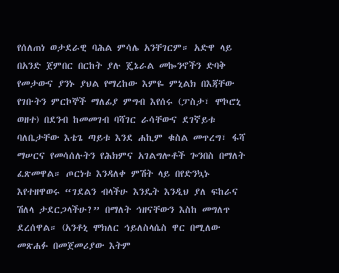የሰለጠነ ወታደራዊ ባሕል ምሳሌ አንቸገርም። አድዋ ላይ በአንድ ጀምበር በርከት ያሉ ጄኔራል መኰንኖችን ድባቅ የመታውና ያንኑ ያህል የማረከው እምዬ ምኒልክ በእጃቸው የገቡትን ምርኮኞች ማለፊያ ምግብ እየሰሩ (ፓስታ፣ ሞኮሮኒ ወዘተ) በደንብ ከመመገብ ባሻገር ራሳቸውና ደገኛይቱ ባለቤታቸው እቴጌ ጣይቱ እንደ ሐኪም ቁስል መጥረግ፣ ፋሻ ማሠርና የመሳሰሉትን የሕክምና አገልግሎቶች ጐንበስ በማለት ፈጽመዋል። ጦርነቱ እንዳለቀ ምሽት ላይ በየድንኳኑ እየተዘዋወሩ “ገደልን ብላችሁ እንዴት እንዲህ ያለ ፍከራና ሽለላ ታደርጋላችሁ?” በማለት ኅዘናቸውን እስከ መግለጥ ደረሰዋል። (አንቶኒ ሞክለር ኅይለስላሴስ ዋር በሚለው መጽሐፉ በመጀመሪያው እትም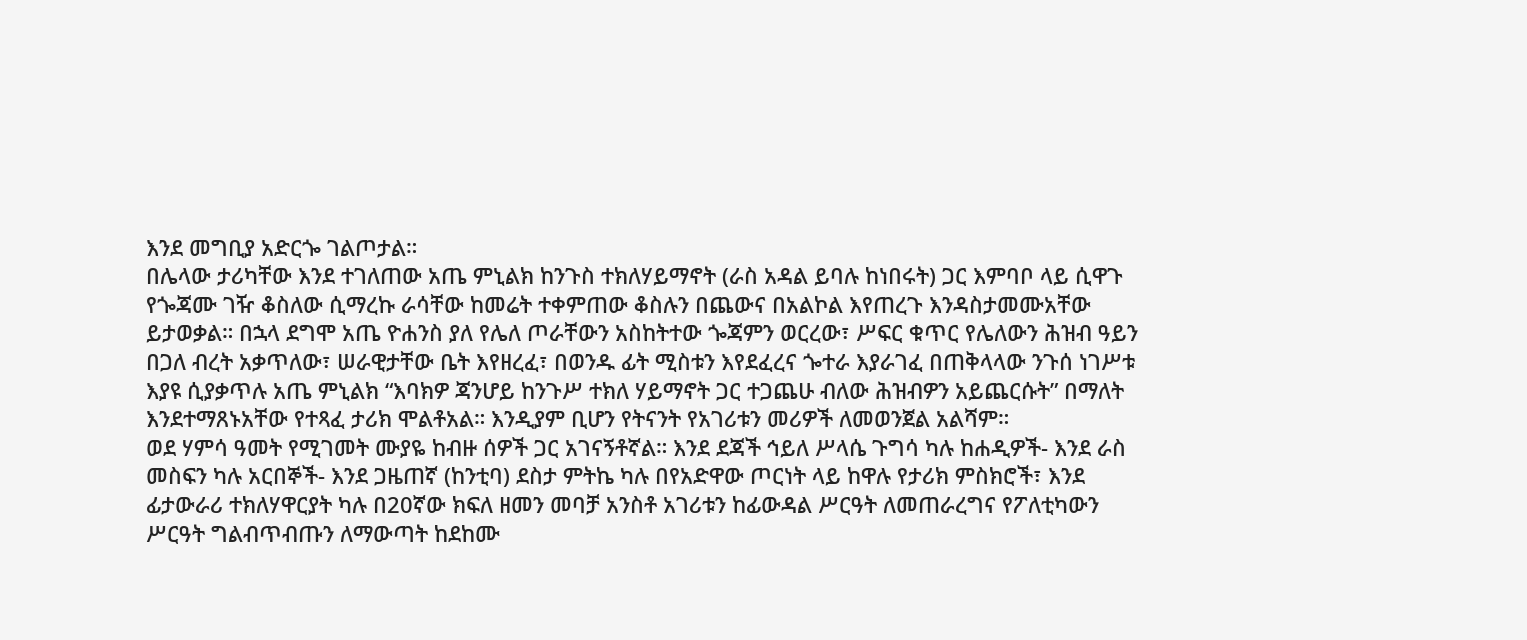እንደ መግቢያ አድርጐ ገልጦታል።
በሌላው ታሪካቸው እንደ ተገለጠው አጤ ምኒልክ ከንጉስ ተክለሃይማኖት (ራስ አዳል ይባሉ ከነበሩት) ጋር እምባቦ ላይ ሲዋጉ የጐጃሙ ገዥ ቆስለው ሲማረኩ ራሳቸው ከመሬት ተቀምጠው ቆስሉን በጨውና በአልኮል እየጠረጉ እንዳስታመሙአቸው ይታወቃል። በኋላ ደግሞ አጤ ዮሐንስ ያለ የሌለ ጦራቸውን አስከትተው ጐጃምን ወርረው፣ ሥፍር ቁጥር የሌለውን ሕዝብ ዓይን በጋለ ብረት አቃጥለው፣ ሠራዊታቸው ቤት እየዘረፈ፣ በወንዱ ፊት ሚስቱን እየደፈረና ጐተራ እያራገፈ በጠቅላላው ንጉሰ ነገሥቱ እያዩ ሲያቃጥሉ አጤ ምኒልክ “እባክዎ ጃንሆይ ከንጉሥ ተክለ ሃይማኖት ጋር ተጋጨሁ ብለው ሕዝብዎን አይጨርሱት” በማለት እንደተማጸኑአቸው የተጻፈ ታሪክ ሞልቶአል። እንዲያም ቢሆን የትናንት የአገሪቱን መሪዎች ለመወንጀል አልሻም።
ወደ ሃምሳ ዓመት የሚገመት ሙያዬ ከብዙ ሰዎች ጋር አገናኝቶኛል። እንደ ደጃች ኅይለ ሥላሴ ጉግሳ ካሉ ከሐዲዎች- እንደ ራስ መስፍን ካሉ አርበኞች- እንደ ጋዜጠኛ (ከንቲባ) ደስታ ምትኬ ካሉ በየአድዋው ጦርነት ላይ ከዋሉ የታሪክ ምስክሮች፣ እንደ ፊታውራሪ ተክለሃዋርያት ካሉ በ20ኛው ክፍለ ዘመን መባቻ አንስቶ አገሪቱን ከፊውዳል ሥርዓት ለመጠራረግና የፖለቲካውን ሥርዓት ግልብጥብጡን ለማውጣት ከደከሙ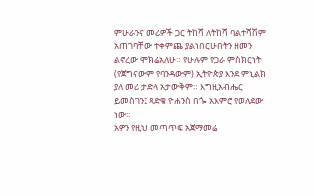ምሁራንና መሪዎች ጋር ትከሻ ለትከሻ ባልተሻሽም አጠገባቸው ተቀምጨ ያልነበርሁበትን ዘመን ልኖረው ሞክሬአለሁ። የሁሉም የጋራ ምስክርነት (የጀግናውም የባንዳውም) ኢትዮጵያ እንደ ምኒልክ ያለ መሪ ታድላ አታውቅም። እግዚአብሔር ይመስገን፤ ጻድቁ ዮሐንስ በጐ አእምሮ የወለደው ነው።
አዎን የዚህ መጣጥፍ አጀማመሬ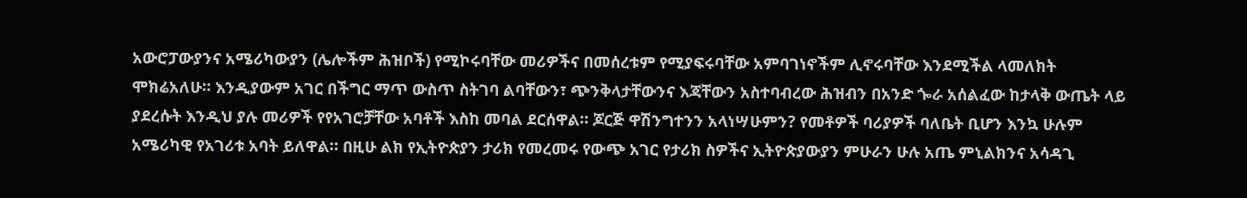አውሮፓውያንና አሜሪካውያን (ሌሎችም ሕዝቦች) የሚኮሩባቸው መሪዎችና በመሰረቱም የሚያፍሩባቸው አምባገነኖችም ሊኖሩባቸው እንደሚችል ላመለክት ሞክሬአለሁ። እንዲያውም አገር በችግር ማጥ ውስጥ ስትገባ ልባቸውን፣ ጭንቅላታቸውንና እጃቸውን አስተባብረው ሕዝብን በአንድ ጐራ አሰልፈው ከታላቅ ውጤት ላይ ያደረሱት እንዲህ ያሉ መሪዎች የየአገሮቻቸው አባቶች እስከ መባል ደርሰዋል። ጆርጅ ዋሽንግተንን አላነሣሁምን? የመቶዎች ባሪያዎች ባለቤት ቢሆን እንኳ ሁሉም አሜሪካዊ የአገሪቱ አባት ይለዋል። በዚሁ ልክ የኢትዮጵያን ታሪክ የመረመሩ የውጭ አገር የታሪክ ስዎችና ኢትዮጵያውያን ምሁራን ሁሉ አጤ ምኒልክንና አሳዳጊ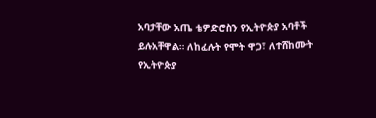አባታቸው አጤ ቴዎድሮስን የኢትዮጵያ አባቶች ይሉአቸዋል። ለከፈሉት የሞት ዋጋ፣ ለተሸከሙት የኢትዮጵያ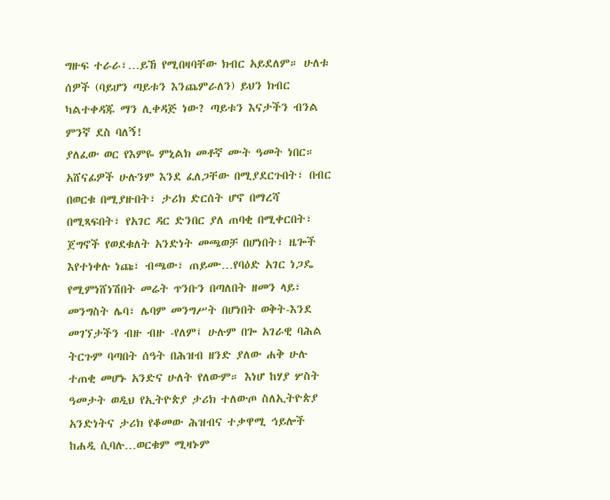ግዙፍ ተራራ፣…ይኸ የሚበዛባቸው ክብር አይደለም። ሁለቱ ሰዎች (ባይሆን ጣይቱን እንጨምራለን) ይህን ክብር ካልተቀዳጁ ማን ሊቀዳጅ ነው? ጣይቱን እናታችን ብንል ምንኛ ደስ ባለኝ!
ያለፈው ወር የእምዬ ምኒልክ መቶኛ ሙት ዓመት ነበር። አሸናፊዎች ሁሉንም እንደ ፈለጋቸው በሚያደርጉበት፣ በብር በወርቁ በሚያዙበት፣ ታሪክ ድርሰት ሆኖ በማረሻ በሚጻፍበት፣ የአገር ዳር ድንበር ያለ ጠባቂ በሚቀርበት፣ ጀግኖች የወደቁለት አንድነት መጫወቻ በሆነበት፣ ዜጐች እየተነቀሉ ነጩ፣ ብጫው፣ ጠይሙ…የባዕድ አገር ነጋዴ የሚምነሸነሽበት መሬት ጥንቡን በጣለበት ዘመን ላይ፣ መንግስት ሌባ፣ ሌባም መንግሥት በሆነበት ወቅት-እንደ መገኘታችን ብዙ ብዙ -የለም፤ ሁሉም በጐ አገራዊ ባሕል ትርጉም ባጣበት ሰዓት በሕዝብ ዘንድ ያለው ሐቅ ሁሉ ተጠቂ መሆኑ አንድና ሁለት የለውም። እነሆ ከሃያ ሦስት ዓመታት ወዲህ የኢትዮጵያ ታሪክ ተለውጦ ስለኢትዮጵያ አንድነትና ታሪክ የቆመው ሕዝብና ተቃዋሚ ኅይሎች ከሐዲ ሲባሉ…ወርቁም ሚዛኑም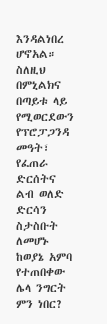እንዳልነበረ ሆኖአል። ስለዚህ በምኒልክና በጣይቱ ላይ የሚወርደውን የፕሮፓጋንዳ መዓት፣ የፈጠራ ድርሰትና ልብ ወለድ ድርሳን ስታስቡት ለመሆኑ ከወያኔ አምባ የተጠበቀው ሌላ ንግርት ምን ነበር?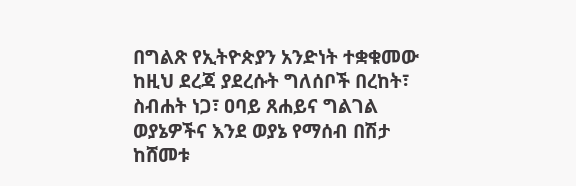በግልጽ የኢትዮጵያን አንድነት ተቋቁመው ከዚህ ደረጃ ያደረሱት ግለሰቦች በረከት፣ ስብሐት ነጋ፣ ዐባይ ጸሐይና ግልገል ወያኔዎችና እንደ ወያኔ የማሰብ በሽታ ከሸመቱ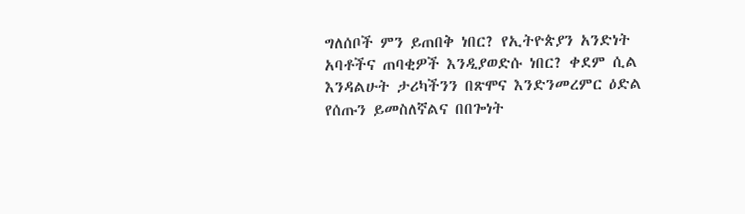ግለሰቦች ምን ይጠበቅ ነበር? የኢትዮጵያን አንድነት አባቶችና ጠባቂዎች እንዲያወድሱ ነበር? ቀደም ሲል እንዳልሁት ታሪካችንን በጽሞና እንድንመረምር ዕድል የሰጡን ይመስለኛልና በበጐነት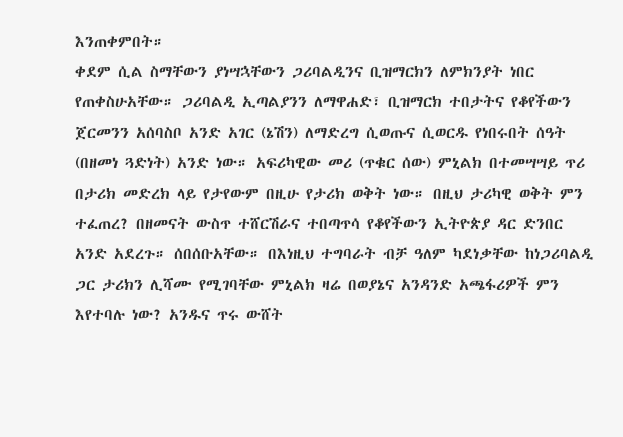እንጠቀምበት።
ቀደም ሲል ስማቸውን ያነሣኋቸውን ጋሪባልዲንና ቢዝማርክን ለምክንያት ነበር የጠቀስሁአቸው። ጋሪባልዲ ኢጣልያንን ለማዋሐድ፣ ቢዝማርክ ተበታትና የቆየችውን ጀርመንን አሰባስቦ አንድ አገር (ኔሽን) ለማድረግ ሲወጡና ሲወርዱ የነበሩበት ሰዓት (በዘመነ ጓድነት) አንድ ነው። አፍሪካዊው መሪ (ጥቁር ሰው) ምኒልክ በተመሣሣይ ጥሪ በታሪክ መድረክ ላይ የታየውም በዚሁ የታሪክ ወቅት ነው። በዚህ ታሪካዊ ወቅት ምን ተፈጠረ? በዘመናት ውስጥ ተሸርሽራና ተበጣጥሳ የቆየችውን ኢትዮጵያ ዳር ድንበር አንድ አደረጉ። ሰበሰቡአቸው። በእነዚህ ተግባራት ብቻ ዓለም ካደነቃቸው ከነጋሪባልዲ ጋር ታሪክን ሊሻሙ የሚገባቸው ምኒልክ ዛሬ በወያኔና አንዳንድ አጫፋሪዎች ምን እየተባሉ ነው? አንዱና ጥሩ ውሸት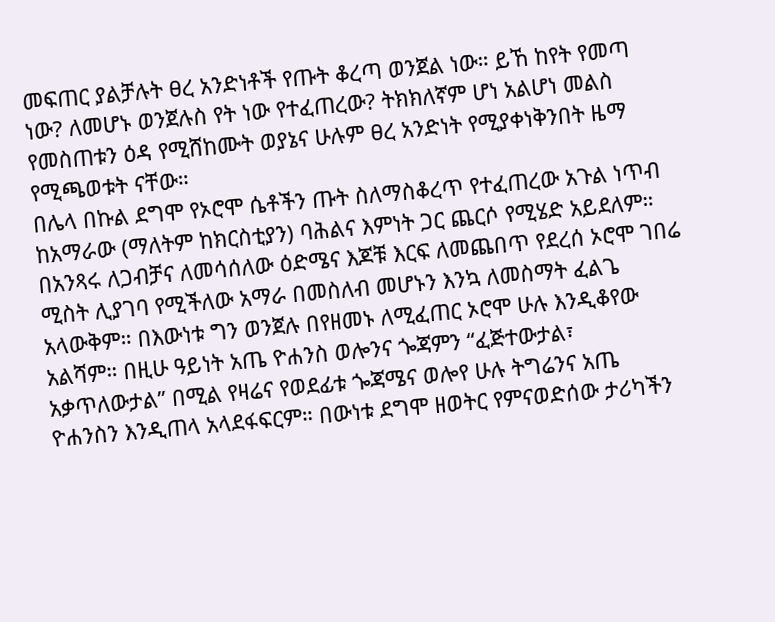መፍጠር ያልቻሉት ፀረ አንድነቶች የጡት ቆረጣ ወንጀል ነው። ይኸ ከየት የመጣ ነው? ለመሆኑ ወንጀሉስ የት ነው የተፈጠረው? ትክክለኛም ሆነ አልሆነ መልስ የመስጠቱን ዕዳ የሚሸከሙት ወያኔና ሁሉም ፀረ አንድነት የሚያቀነቅንበት ዜማ የሚጫወቱት ናቸው።
በሌላ በኩል ደግሞ የኦሮሞ ሴቶችን ጡት ስለማስቆረጥ የተፈጠረው አጉል ነጥብ ከአማራው (ማለትም ከክርስቲያን) ባሕልና እምነት ጋር ጨርሶ የሚሄድ አይደለም። በአንጻሩ ለጋብቻና ለመሳሰለው ዕድሜና እጆቹ እርፍ ለመጨበጥ የደረሰ ኦሮሞ ገበሬ ሚስት ሊያገባ የሚችለው አማራ በመስለብ መሆኑን እንኳ ለመስማት ፈልጌ አላውቅም። በእውነቱ ግን ወንጀሉ በየዘመኑ ለሚፈጠር ኦሮሞ ሁሉ እንዲቆየው አልሻም። በዚሁ ዓይነት አጤ ዮሐንስ ወሎንና ጐጃምን “ፈጅተውታል፣ አቃጥለውታል” በሚል የዛሬና የወደፊቱ ጐጃሜና ወሎየ ሁሉ ትግሬንና አጤ ዮሐንስን እንዲጠላ አላደፋፍርም። በውነቱ ደግሞ ዘወትር የምናወድሰው ታሪካችን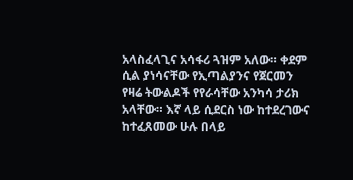አላስፈላጊና አሳፋሪ ጓዝም አለው። ቀደም ሲል ያነሳናቸው የኢጣልያንና የጀርመን የዛሬ ትውልዶች የየራሳቸው አንካሳ ታሪክ አላቸው። እኛ ላይ ሲደርስ ነው ከተደረገውና ከተፈጸመው ሁሉ በላይ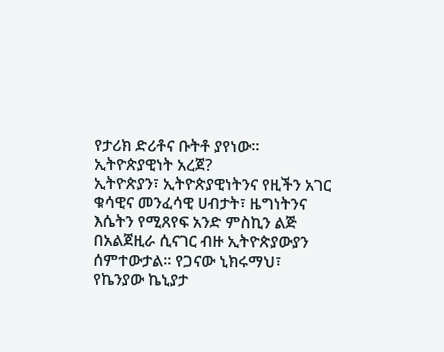የታሪክ ድሪቶና ቡትቶ ያየነው።
ኢትዮጵያዊነት አረጀ?
ኢትዮጵያን፣ ኢትዮጵያዊነትንና የዚችን አገር ቁሳዊና መንፈሳዊ ሀብታት፣ ዜግነትንና እሴትን የሚጸየፍ አንድ ምስኪን ልጅ በአልጀዚራ ሲናገር ብዙ ኢትዮጵያውያን ሰምተውታል። የጋናው ኒክሩማህ፣ የኬንያው ኬኒያታ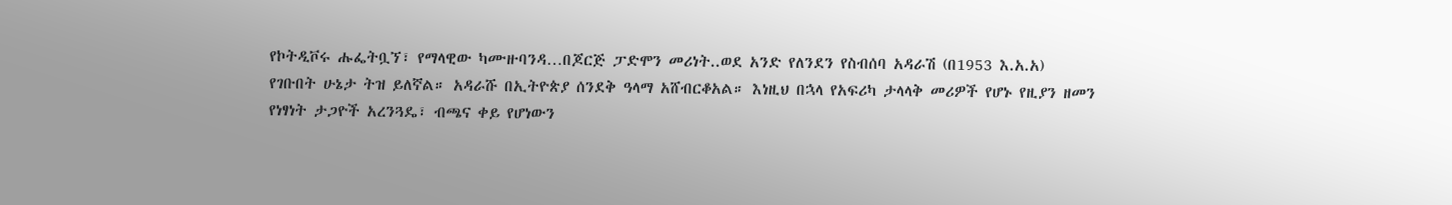የኮትዲቮሩ ሑፌትቧኘ፣ የማላዊው ካሙዙባንዳ…በጆርጅ ፓድሞን መሪነት..ወደ አንድ የለንደን የስብሰባ አዳራሽ (በ1953 እ.አ.አ) የገቡበት ሁኔታ ትዝ ይለኛል። አዳራሹ በኢትዮጵያ ሰንደቅ ዓላማ አሸብርቆአል። እነዚህ በኋላ የአፍሪካ ታላላቅ መሪዎች የሆኑ የዚያን ዘመን የነፃነት ታጋዮች አረንጓዴ፣ ብጫና ቀይ የሆነውን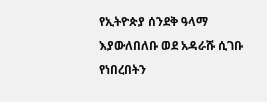የኢትዮጵያ ሰንደቅ ዓላማ እያውለበለቡ ወደ አዳራሹ ሲገቡ የነበረበትን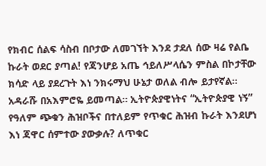የክብር ሰልፍ ሳስብ በቦታው ለመገኘት እንደ ታደለ ሰው ዛሬ የልቤ ኩራት ወደር ያጣል! የጃንሆይ አጤ ኅይለሥላሴን ምስል በኮታቸው ክሳድ ላይ ያደረጉት እነ ንክሩማህ ሁኔታ ወለል ብሎ ይታየኛል። አዳራሹ በአእምሮዬ ይመጣል። ኢትዮጵያዊነትና “ኢትዮጵያዊ ነኝ” የዓለም ጭቁን ሕዝቦችና በተለይም የጥቁር ሕዝብ ኩራት እንደሆነ እነ ጃዋር ሰምተው ያውቃሉ? ለጥቁር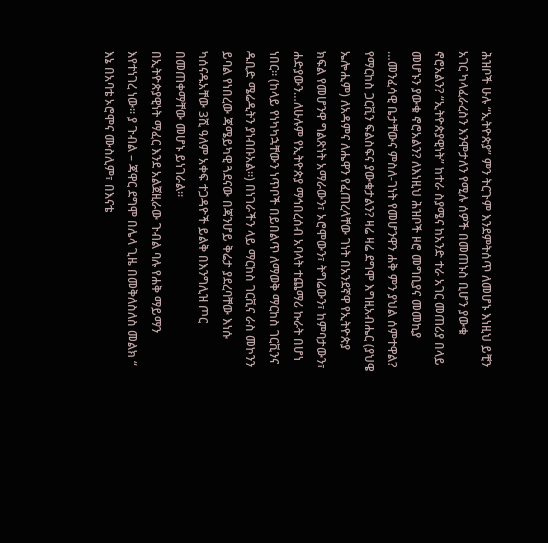ሕዝቦች ሁሉ “ኢትዮጵያ” ምን ትርጉም እንደምትሰጥ ለመሆኑ እነዚህ ይቺን አገር ካላፈራረስን እንሞታለን የሚሉ ሰዎች በመጠኑስ ቢሆን ያውቁ ኖሮአልን? “ኢትዮጵያዊነት” ከተራ ስያሜና ከአንድ ተራ አገር መጠሪያ በላይ መሆኑን ያውቁ ኖሮአልን? ለእነዚህ ሕዝቦች ዞሮ መግቢያና መመኪያ …መንፈሳዊ ቤታቸውና ምስለ-ገነት የመሆንዋን ሐቅ ምን ያህል ሰምተዋል? የማርከስ ጋርቪን ፍልስፍና ያውቁታልን? ዛሬ ዛሬ ደግሞ እግዚአብሔር (ያህዌ ኤሎሒም) ለአዳምና ለሔዋን የፈጠረላቸው ገነት በአንደኛዋ የኢትዮጵያ ክፍል የመሆንዋ ግልጽነት አማራውን፣ ኦሮሞውን፣ ትግሬውን፣ ከምባታውን፣ ሐድያውን…ለሁሉም የኢትዮጵያ ማኅበረሰብ አባላት ተጨማሪ ኩራት በሆነ ነበር። (ከላይ የነካካኋቸውን ነጥቦች በይበልጥ ለማወቅ ማርከስ ገርቪንና ዱቢድ ሜሬዲትን ያነብቡአል።) በነገራችን ላይ ማርከስ ገርቪና ራስ መኮንን ይባል የነበረው ጃሜይካዊ ጓደናው በጃንሆይ ቅሬታ ያደረባቸው እነሱ ካሰናዱአቸው 3ሺ ዓለም አቀፍ ተጋዳዮች ይልቅ በእንግሊዝ ጦር በመጠቀማቸው መሆኑ ይነገራል።
በኢትዮጵያዊነት ማፈር እንደ አልጀዚራው ጉብል ባሉ የሐቅ ማይማን እየተነገረ ነው። ያ ጉብል – ጃዋር ደግሞ በሌላ ጊዜ በመቅለስለስ መልክ “ እኔ በአባቴ ኦሮሞና ሙስሊም፣ በእናቴ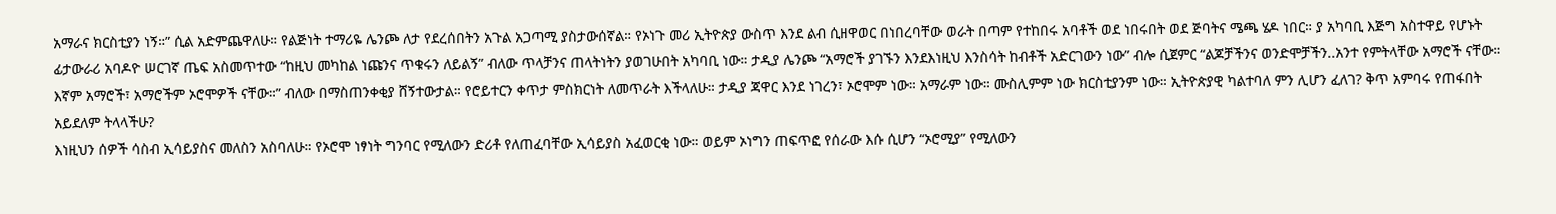አማራና ክርስቲያን ነኝ።” ሲል አድምጨዋለሁ። የልጅነት ተማሪዬ ሌንጮ ለታ የደረሰበትን አጉል አጋጣሚ ያስታውሰኛል። የኦነጉ መሪ ኢትዮጵያ ውስጥ እንደ ልብ ሲዘዋወር በነበረባቸው ወራት በጣም የተከበሩ አባቶች ወደ ነበሩበት ወደ ጅባትና ሜጫ ሄዶ ነበር። ያ አካባቢ እጅግ አስተዋይ የሆኑት ፊታውራሪ አባዶዮ ሠርገኛ ጤፍ አስመጥተው “ከዚህ መካከል ነጩንና ጥቁሩን ለይልኝ” ብለው ጥላቻንና ጠላትነትን ያወገሁበት አካባቢ ነው። ታዲያ ሌንጮ “አማሮች ያገኙን እንደእነዚህ እንስሳት ከብቶች አድርገውን ነው” ብሎ ሲጀምር “ልጆቻችንና ወንድሞቻችን..አንተ የምትላቸው አማሮች ናቸው። እኛም አማሮች፣ አማሮችም ኦሮሞዎች ናቸው።” ብለው በማስጠንቀቂያ ሸኝተውታል። የሮይተርን ቀጥታ ምስክርነት ለመጥራት እችላለሁ። ታዲያ ጃዋር እንደ ነገረን፣ ኦሮሞም ነው። አማራም ነው። ሙስሊምም ነው ክርስቲያንም ነው። ኢትዮጵያዊ ካልተባለ ምን ሊሆን ፈለገ? ቅጥ አምባሩ የጠፋበት አይደለም ትላላችሁ?
እነዚህን ሰዎች ሳስብ ኢሳይያስና መለስን አስባለሁ። የኦሮሞ ነፃነት ግንባር የሚለውን ድሪቶ የለጠፈባቸው ኢሳይያስ አፈወርቂ ነው። ወይም ኦነግን ጠፍጥፎ የሰራው እሱ ሲሆን “ኦሮሚያ” የሚለውን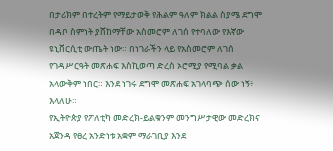በታሪክም በተረትም የማይታወቅ የሕልም ዓለም ክልል ስያሜ ደግሞ በዳቦ ስምነት ያሸከማቸው አስመሮም ለገሰ የተባለው የእኛው ዩኒቨርሲቲ ውጤት ነው። በነገራችን ላይ የአስመሮም ለገሰ የገዳሥርዓት መጽሐፍ እስኪወጣ ድረስ ኦሮሚያ የሚባል ቃል አላውቅም ነበር። እንደ ነገሩ ደግሞ መጽሐፍ አገላባጭ ሰው ነኝ፥ እላለሁ።
የኢትዮጵያ የፖለቲካ መድረክ-ይልቁንም መንግሥታዊው መድረክና አጀንዳ የፀረ አንድነቱ አቋም ማራገቢያ እንደ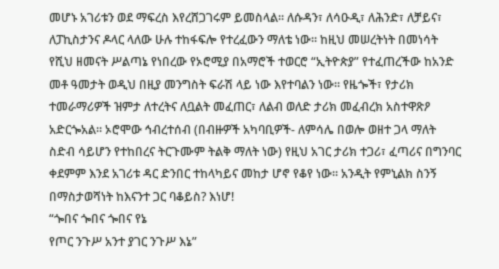መሆኑ አገሪቱን ወደ ማፍረስ እየረሸጋገሩም ይመስላል። ለሱዳን፣ ለሳዑዲ፣ ለሕንድ፣ ለቻይና፣ ለፓኪስታንና ዶላር ላለው ሁሉ ተከፋፍሎ የተረፈውን ማለቴ ነው። ከዚህ መሠረትነት በመነሳት የሺህ ዘመናት ሥልጣኔ የነበረው የኦሮሚያ በአማሮች ተወርሮ “ኢትዮጵያ” የተፈጠረችው ከአንድ መቶ ዓመታት ወዲህ በዚያ መንግስት ፍራሽ ላይ ነው እየተባልን ነው። የዜጐች፣ የታሪክ ተመራማሪዎች ዝምታ ለተረትና ለቧልት መፈጠር፣ ለልብ ወለድ ታሪክ መፈብረክ አስተዋጽዖ አድርጐአል። ኦሮሞው ኅብረተሰብ (በብዙዎች አካባቢዎች- ለምሳሌ በወሎ ወዘተ ጋላ ማለት ስድብ ሳይሆን የተከበረና ትርጉሙም ትልቅ ማለት ነው) የዚህ አገር ታሪክ ተጋሪ፣ ፈጣሪና በግንባር ቀደምም እንደ አገሪቱ ዳር ድንበር ተከላካይና መከታ ሆኖ የቆየ ነው። አንዲት የምኒልክ ስንኝ በማስታወሻነት ከእናንተ ጋር ባቆይስ? እነሆ!
“ጐበና ጐበና ጐበና የኔ
የጦር ንጉሥ አንተ ያገር ንጉሥ እኔ”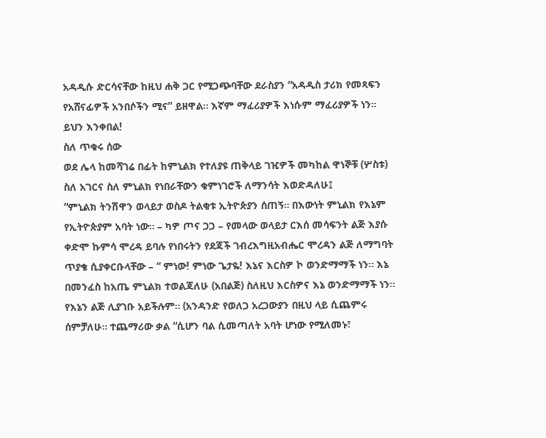አዳዲሱ ድርሳናቸው ከዚህ ሐቅ ጋር የሚጋጭባቸው ደራስያን “አዳዲስ ታሪክ የመጻፍን የአሸናፊዎች አንበሶችን ሚና” ይዘዋል። እኛም ማፈሪያዎች እነሱም ማፈሪያዎች ነን። ይህን እንቀበል!
ስለ ጥቁሩ ሰው
ወደ ሌላ ከመሻገሬ በፊት ከምኒልክ የተለያዩ ጠቅላይ ገዢዎች መካከል ዋነኞቹ (ሦስቱ) ስለ አገርና ስለ ምኒልክ የነበራቸውን ቁምነገሮች ለማንሳት እወድዳለሁ፤
“ምኒልክ ትንሽዋን ወላይታ ወስዶ ትልቂቱ ኢትዮጵያን ሰጠኝ። በእውነት ምኒልክ የእኔም የኢትዮጵያም አባት ነው። – ካዎ ጦና ጋጋ – የመላው ወላይታ ርእሰ መሳፍንት ልጅ እያሱ ቀድሞ ኩምሳ ሞረዳ ይባሉ የነበሩትን የደጃች ገብረእግዚአብሔር ሞረዳን ልጅ ለማግባት ጥያቄ ሲያቀርቡላቸው – “ ምነው! ምነው ጌታዬ! እኔና እርስዎ ኮ ወንድማማች ነን። እኔ በመንፈስ ከአጤ ምኒልክ ተወልጃለሁ (አበልጅ) ስለዚህ እርስዎና እኔ ወንድማማች ነን። የእኔን ልጅ ሊያገቡ አይችሉም። (አንዳንድ የወለጋ አረጋውያን በዚህ ላይ ሲጨምሩ ሰምቻለሁ። ተጨማሪው ቃል “ሲሆን ባል ሲመጣለት አባት ሆነው የሚለመኑ፣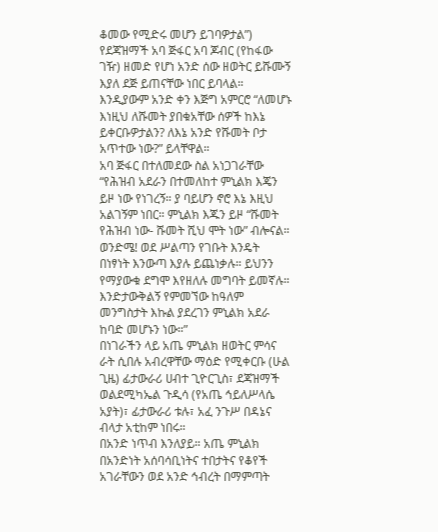ቆመው የሚድሩ መሆን ይገባዎታል”)
የደጃዝማች አባ ጅፋር አባ ጆብር (የከፋው ገዥ) ዘመድ የሆነ አንድ ሰው ዘወትር ይሹሙኝ እያለ ደጅ ይጠናቸው ነበር ይባላል። እንዲያውም አንድ ቀን እጅግ አምርሮ “ለመሆኑ እነዚህ ለሹመት ያበቁአቸው ሰዎች ከእኔ ይቀርቡዎታልን? ለእኔ አንድ የሹመት ቦታ አጥተው ነው?” ይላቸዋል።
አባ ጅፋር በተለመደው ስል አነጋገራቸው “የሕዝብ አደራን በተመለከተ ምኒልክ እጄን ይዞ ነው የነገረኝ። ያ ባይሆን ኖሮ እኔ እዚህ አልገኝም ነበር። ምኒልክ እጁን ይዞ “ሹመት የሕዝብ ነው- ሹመት ሺህ ሞት ነው” ብሎናል። ወንድሜ! ወደ ሥልጣን የገቡት እንዴት በነፃነት እንውጣ እያሉ ይጨነቃሉ። ይህንን የማያውቁ ደግሞ እየዘለሉ መግባት ይመኛሉ። እንድታውቅልኝ የምመኘው ከዓለም መንግስታት እኩል ያደረገን ምኒልክ አደራ ከባድ መሆኑን ነው።”
በነገራችን ላይ አጤ ምኒልክ ዘወትር ምሳና ራት ሲበሉ አብረዋቸው ማዕድ የሚቀርቡ (ሁል ጊዜ) ፊታውራሪ ሀብተ ጊዮርጊስ፣ ደጃዝማች ወልደሚካኤል ጉዲሳ (የአጤ ኅይለሥላሴ አያት)፣ ፊታውራሪ ቱሉ፣ አፈ ንጉሥ በዳኔና ብላታ አቲከም ነበሩ።
በአንድ ነጥብ እንለያይ። አጤ ምኒልክ በአንድነት አሰባሳቢነትና ተበታትና የቆየች አገራቸውን ወደ አንድ ኅብረት በማምጣት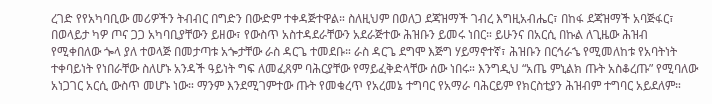ረገድ የየአካባቢው መሪዎችን ትብብር በግድን በውድም ተቀዳጅተዋል። ስለዚህም በወለጋ ደጃዝማች ገብረ እግዚአብሔር፣ በከፋ ደጃዝማች አባጅፋር፣ በወላይታ ካዎ ጦና ጋጋ አካባቢያቸውን ይዘው፣ የውስጥ አስተዳደራቸውን አደራጅተው ሕዝቡን ይመሩ ነበር። ይሁንና በአርሲ በኩል ለጊዜው ሕዝብ የሚቀበለው ጐላ ያለ ተወላጅ በመታጣቱ አጐታቸው ራስ ዳርጌ ተመደቡ። ራስ ዳርጌ ደግሞ እጅግ ሃይማኖተኛ፣ ሕዝቡን በርኅራኄ የሚመለከቱ የአባትነት ተቀባይነት የነበራቸው ስለሆኑ አንዳች ዓይነት ግፍ ለመፈጸም ባሕርያቸው የማይፈቅድላቸው ሰው ነበሩ። እንግዲህ “አጤ ምኒልክ ጡት አስቆረጡ” የሚባለው አነጋገር አርሲ ውስጥ መሆኑ ነው። ማንም እንደሚገምተው ጡት የመቁረጥ የአረመኔ ተግባር የአማራ ባሕርይም የክርስቲያን ሕዝብም ተግባር አይደለም።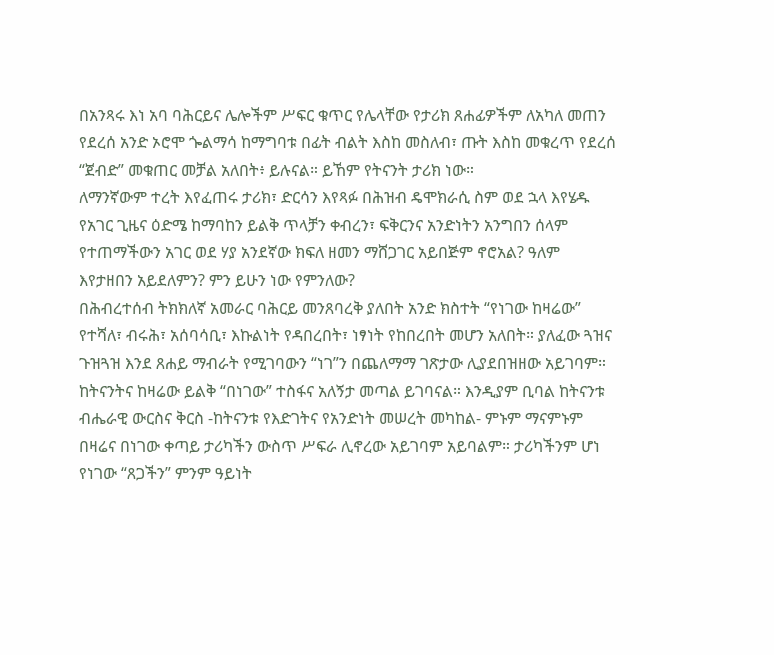በአንጻሩ እነ አባ ባሕርይና ሌሎችም ሥፍር ቁጥር የሌላቸው የታሪክ ጸሐፊዎችም ለአካለ መጠን የደረሰ አንድ ኦሮሞ ጐልማሳ ከማግባቱ በፊት ብልት እስከ መስለብ፣ ጡት እስከ መቁረጥ የደረሰ “ጀብድ” መቁጠር መቻል አለበት፥ ይሉናል። ይኸም የትናንት ታሪክ ነው።
ለማንኛውም ተረት እየፈጠሩ ታሪክ፣ ድርሳን እየጻፉ በሕዝብ ዴሞክራሲ ስም ወደ ኋላ እየሄዱ የአገር ጊዜና ዕድሜ ከማባከን ይልቅ ጥላቻን ቀብረን፣ ፍቅርንና አንድነትን አንግበን ሰላም የተጠማችውን አገር ወደ ሃያ አንደኛው ክፍለ ዘመን ማሸጋገር አይበጅም ኖሮአል? ዓለም እየታዘበን አይደለምን? ምን ይሁን ነው የምንለው?
በሕብረተሰብ ትክክለኛ አመራር ባሕርይ መንጸባረቅ ያለበት አንድ ክስተት “የነገው ከዛሬው” የተሻለ፣ ብሩሕ፣ አሰባሳቢ፣ እኩልነት የዳበረበት፣ ነፃነት የከበረበት መሆን አለበት። ያለፈው ጓዝና ጉዝጓዝ እንደ ጸሐይ ማብራት የሚገባውን “ነገ”ን በጨለማማ ገጽታው ሊያደበዝዘው አይገባም። ከትናንትና ከዛሬው ይልቅ “በነገው” ተስፋና አለኝታ መጣል ይገባናል። እንዲያም ቢባል ከትናንቱ ብሔራዊ ውርስና ቅርስ -ከትናንቱ የእድገትና የአንድነት መሠረት መካከል- ምኑም ማናምኑም በዛሬና በነገው ቀጣይ ታሪካችን ውስጥ ሥፍራ ሊኖረው አይገባም አይባልም። ታሪካችንም ሆነ የነገው “ጸጋችን” ምንም ዓይነት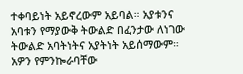ተቀባይነት አይኖረውም አይባል። አያቱንና አባቱን የማያውቅ ትውልድ በፈንታው ለነገው ትውልድ አባትነትና አያትነት አይሰማውም። አዎን የምንኰራባቸው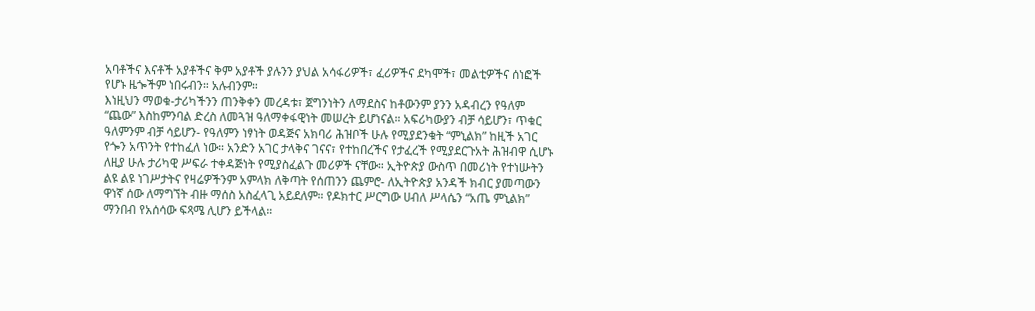አባቶችና እናቶች አያቶችና ቅም አያቶች ያሉንን ያህል አሳፋሪዎች፣ ፈሪዎችና ደካሞች፣ መልቲዎችና ሰነፎች የሆኑ ዜጐችም ነበሩብን። አሉብንም።
እነዚህን ማወቁ-ታሪካችንን ጠንቅቀን መረዳቱ፣ ጀግንነትን ለማደስና ከቶውንም ያንን አዳብረን የዓለም “ጨው” እስከምንባል ድረስ ለመጓዝ ዓለማቀፋዊነት መሠረት ይሆነናል። አፍሪካውያን ብቻ ሳይሆን፣ ጥቁር ዓለምንም ብቻ ሳይሆን- የዓለምን ነፃነት ወዳጅና አክባሪ ሕዝቦች ሁሉ የሚያደንቁት “ምኒልክ” ከዚች አገር የጐን አጥንት የተከፈለ ነው። አንድን አገር ታላቅና ገናና፣ የተከበረችና የታፈረች የሚያደርጉአት ሕዝብዋ ሲሆኑ ለዚያ ሁሉ ታሪካዊ ሥፍራ ተቀዳጅነት የሚያስፈልጉ መሪዎች ናቸው። ኢትዮጵያ ውስጥ በመሪነት የተነሡትን ልዩ ልዩ ነገሥታትና የዛሬዎችንም አምላክ ለቅጣት የሰጠንን ጨምሮ- ለኢትዮጵያ አንዳች ክብር ያመጣውን ዋነኛ ሰው ለማግኘት ብዙ ማሰስ አስፈላጊ አይደለም። የዶክተር ሥርግው ሀብለ ሥላሴን “አጤ ምኒልክ” ማንበብ የአሰሳው ፍጻሜ ሊሆን ይችላል።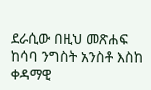ደራሲው በዚህ መጽሐፍ ከሳባ ንግስት አንስቶ እስከ ቀዳማዊ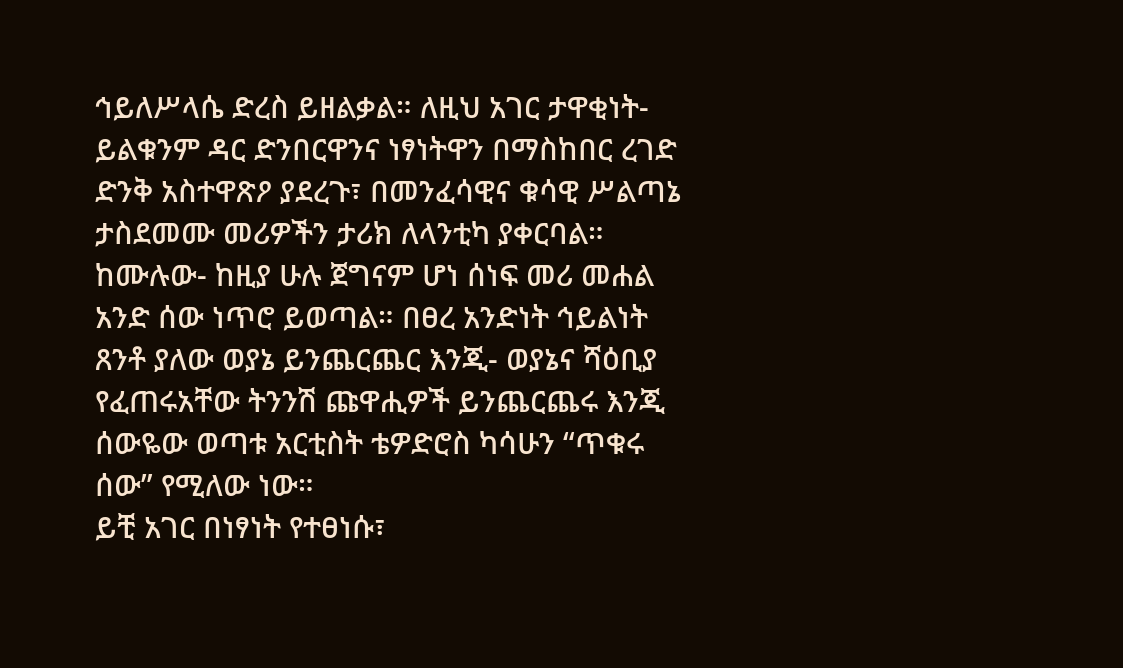ኅይለሥላሴ ድረስ ይዘልቃል። ለዚህ አገር ታዋቂነት- ይልቁንም ዳር ድንበርዋንና ነፃነትዋን በማስከበር ረገድ ድንቅ አስተዋጽዖ ያደረጉ፣ በመንፈሳዊና ቁሳዊ ሥልጣኔ ታስደመሙ መሪዎችን ታሪክ ለላንቲካ ያቀርባል። ከሙሉው- ከዚያ ሁሉ ጀግናም ሆነ ሰነፍ መሪ መሐል አንድ ሰው ነጥሮ ይወጣል። በፀረ አንድነት ኅይልነት ጸንቶ ያለው ወያኔ ይንጨርጨር እንጂ- ወያኔና ሻዕቢያ የፈጠሩአቸው ትንንሽ ጩዋሒዎች ይንጨርጨሩ እንጂ ሰውዬው ወጣቱ አርቲስት ቴዎድሮስ ካሳሁን “ጥቁሩ ሰው” የሚለው ነው።
ይቺ አገር በነፃነት የተፀነሱ፣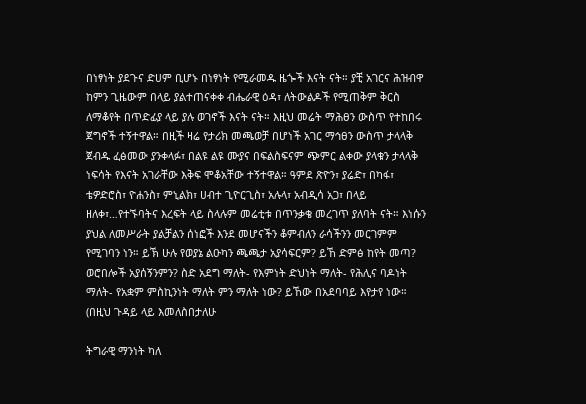በነፃነት ያደጉና ድሀም ቢሆኑ በነፃነት የሚራመዱ ዜጐች እናት ናት። ያቺ አገርና ሕዝብዋ ከምን ጊዜውም በላይ ያልተጠናቀቀ ብሔራዊ ዕዳ፣ ለትውልዶች የሚጠቅም ቅርስ ለማቆየት በጥድፊያ ላይ ያሉ ወገኖች እናት ናት። እዚህ መሬት ማሕፀን ውስጥ የተከበሩ ጀግኖች ተኝተዋል። በዚች ዛሬ የታሪክ መጫወቻ በሆነች አገር ማኅፀን ውስጥ ታላላቅ ጀብዱ ፈፅመው ያንቀላፉ፣ በልዩ ልዩ ሙያና በፍልስፍናም ጭምር ልቀው ያላቁን ታላላቅ ነፍሳት የእናት አገራቸው እቅፍ ሞቆአቸው ተኝተዋል። ዓምደ ጽዮን፣ ያሬድ፣ በካፋ፣ ቴዎድሮስ፣ ዮሐንስ፣ ምኒልክ፣ ሀብተ ጊዮርጊስ፣ አሉላ፣ አብዲሳ አጋ፣ በላይ ዘለቀ፣…የተኙባትና እረፍት ላይ ስላሉም መሬቲቱ በጥንቃቄ መረገጥ ያለባት ናት። እነሱን ያህል ለመሥራት ያልቻልን ሰነፎች እንደ መሆናችን ቆምብለን ራሳችንን መርገምም የሚገባን ነን። ይኽ ሁሉ የወያኔ ልዑካን ጫጫታ አያሳፍርም? ይኸ ድምፅ ከየት መጣ? ወሮበሎች አያሰኝንምን? ስድ አደግ ማለት- የእምነት ድህነት ማለት- የሕሊና ባዶነት ማለት- የአቋም ምስኪንነት ማለት ምን ማለት ነው? ይኸው በአደባባይ እየታየ ነው። (በዚህ ጉዳይ ላይ እመለስበታለሁ

ትግራዊ ማንነት ካለ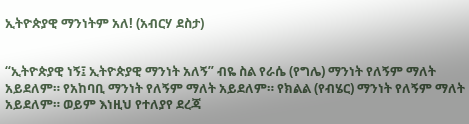ኢትዮጵያዊ ማንነትም አለ! (አብርሃ ደስታ)


“ኢትዮጵያዊ ነኝ፤ ኢትዮጵያዊ ማንነት አለኝ” ብዬ ስል የራሴ (የግሌ) ማንነት የለኝም ማለት አይደለም። የአከባቢ ማንነት የለኝም ማለት አይደለም። የክልል (የብሄር) ማንነት የለኝም ማለት አይደለም። ወይም እነዚህ የተለያየ ደረጃ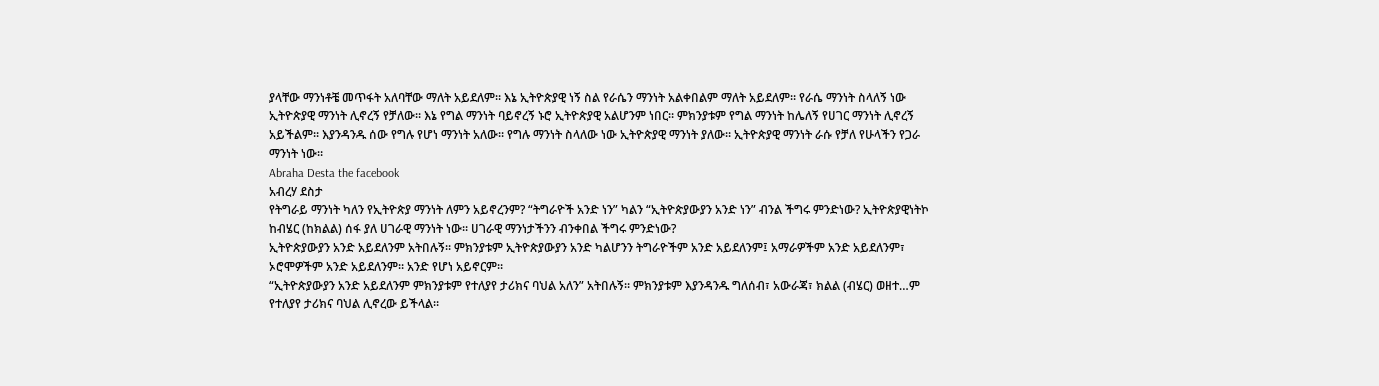ያላቸው ማንነቶቼ መጥፋት አለባቸው ማለት አይደለም። እኔ ኢትዮጵያዊ ነኝ ስል የራሴን ማንነት አልቀበልም ማለት አይደለም። የራሴ ማንነት ስላለኝ ነው ኢትዮጵያዊ ማንነት ሊኖረኝ የቻለው። እኔ የግል ማንነት ባይኖረኝ ኑሮ ኢትዮጵያዊ አልሆንም ነበር። ምክንያቱም የግል ማንነት ከሌለኝ የሀገር ማንነት ሊኖረኝ አይችልም። እያንዳንዱ ሰው የግሉ የሆነ ማንነት አለው። የግሉ ማንነት ስላለው ነው ኢትዮጵያዊ ማንነት ያለው። ኢትዮጵያዊ ማንነት ራሱ የቻለ የሁላችን የጋራ ማንነት ነው።
Abraha Desta the facebook
አብረሃ ደስታ
የትግራይ ማንነት ካለን የኢትዮጵያ ማንነት ለምን አይኖረንም? “ትግራዮች አንድ ነን” ካልን “ኢትዮጵያውያን አንድ ነን” ብንል ችግሩ ምንድነው? ኢትዮጵያዊነትኮ ከብሄር (ከክልል) ሰፋ ያለ ሀገራዊ ማንነት ነው። ሀገራዊ ማንነታችንን ብንቀበል ችግሩ ምንድነው?
ኢትዮጵያውያን አንድ አይደለንም አትበሉኝ። ምክንያቱም ኢትዮጵያውያን አንድ ካልሆንን ትግራዮችም አንድ አይደለንም፤ አማራዎችም አንድ አይደለንም፣ ኦሮሞዎችም አንድ አይደለንም። አንድ የሆነ አይኖርም።
“ኢትዮጵያውያን አንድ አይደለንም ምክንያቱም የተለያየ ታሪክና ባህል አለን” አትበሉኝ። ምክንያቱም እያንዳንዱ ግለሰብ፣ አውራጃ፣ ክልል (ብሄር) ወዘተ…ም የተለያየ ታሪክና ባህል ሊኖረው ይችላል።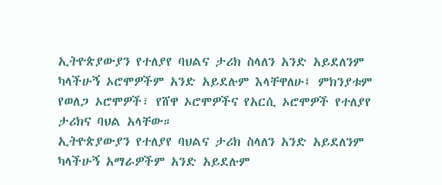ኢትዮጵያውያን የተለያየ ባህልና ታሪክ ስላለን አንድ አይደለንም ካላችሁኝ ኦሮሞዎችም አንድ አይደሉም እላቸዋለሁ፤ ምክንያቱም የወለጋ ኦሮሞዎች፣ የሸዋ ኦሮሞዎችና የአርሲ ኦሮሞዎች የተለያየ ታሪክና ባህል አላቸው።
ኢትዮጵያውያን የተለያየ ባህልና ታሪክ ስላለን አንድ አይደለንም ካላችሁኝ አማራዎችም አንድ አይደሉም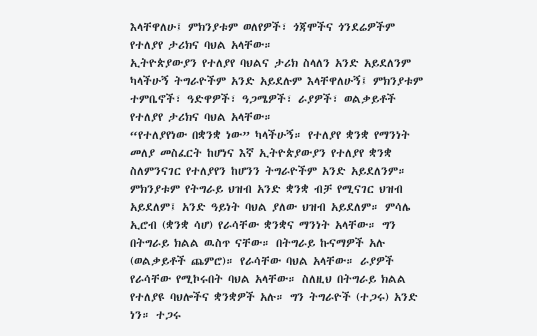እላቸዋለሁ፤ ምክንያቱም ወለየዎች፣ ጎጃሞችና ጎንደሬዎችም የተለያየ ታሪክና ባህል አላቸው።
ኢትዮጵያውያን የተለያየ ባህልና ታሪክ ስላለን አንድ አይደለንም ካላችሁኝ ትግራዮችም አንድ አይደሉም እላቸዋለሁኝ፤ ምክንያቱም ተምቤኖች፣ ዓድዋዎች፣ ዓጋሜዎች፣ ራያዎች፣ ወልቃይቶች የተለያየ ታሪክና ባህል አላቸው።
“የተለያየነው በቋንቋ ነው” ካላችሁኝ። የተለያየ ቋንቋ የማንነት መለያ መስፈርት ከሆነና እኛ ኢትዮጵያውያን የተለያየ ቋንቋ ስለምንናገር የተለያየን ከሆንን ትግራዮችም አንድ አይደለንም። ምክንያቱም የትግራይ ህዝብ አንድ ቋንቋ ብቻ የሚናገር ህዝብ አይደለም፤ አንድ ዓይነት ባህል ያለው ህዝብ አይደለም። ምሳሌ ኢሮብ (ቋንቋ ሳሆ) የራሳቸው ቋንቋና ማንነት አላቸው። ግን በትግራይ ክልል ዉስጥ ናቸው። በትግራይ ኩናማዎች አሉ (ወልቃይቶች ጨምሮ)። የራሳቸው ባህል አላቸው። ራያዎች የራሳቸው የሚኮሩበት ባህል አላቸው። ስለዚህ በትግራይ ክልል የተለያዩ ባህሎችና ቋንቋዎች አሉ። ግን ትግራዮች (ተጋሩ) አንድ ነን። ተጋሩ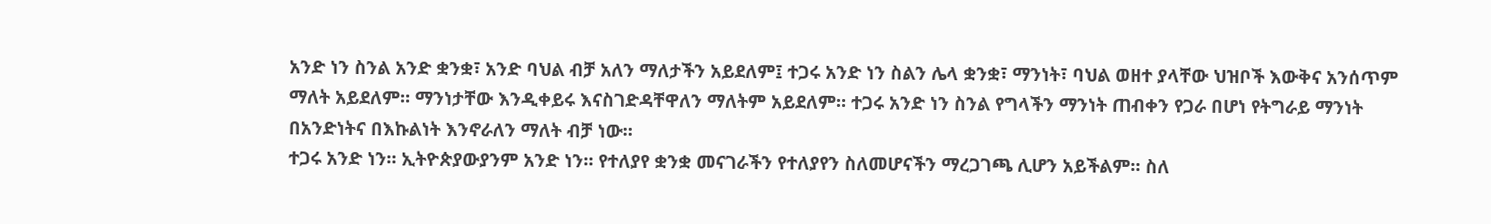አንድ ነን ስንል አንድ ቋንቋ፣ አንድ ባህል ብቻ አለን ማለታችን አይደለም፤ ተጋሩ አንድ ነን ስልን ሌላ ቋንቋ፣ ማንነት፣ ባህል ወዘተ ያላቸው ህዝቦች እውቅና አንሰጥም ማለት አይደለም። ማንነታቸው እንዲቀይሩ እናስገድዳቸዋለን ማለትም አይደለም። ተጋሩ አንድ ነን ስንል የግላችን ማንነት ጠብቀን የጋራ በሆነ የትግራይ ማንነት በአንድነትና በእኩልነት እንኖራለን ማለት ብቻ ነው።
ተጋሩ አንድ ነን። ኢትዮጵያውያንም አንድ ነን። የተለያየ ቋንቋ መናገራችን የተለያየን ስለመሆናችን ማረጋገጫ ሊሆን አይችልም። ስለ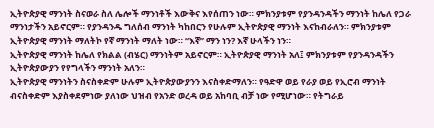ኢትዮጵያዊ ማንነት ስናወራ ስለ ሌሎች ማንነቶች እውቅና እየሰጠን ነው። ምክንያቱም የያንዳንዳችን ማንነት ከሌለ የጋራ ማንነታችን አይኖርም። የያንዳንዱ ግለሰብ ማንነት ካከበርን የሁሉም ኢትዮጵያዊ ማንነት እናከብራለን። ምክንያቱም ኢትዮጵያዊ ማንነት ማለትኮ የኛ ማንነት ማለት ነው። “እኛ” ማን ነን? እኛ ሁላችን ነን።
ኢትዮጵያዊ ማንነት ከሌለ የክልል (ብሄር) ማንነትም አይኖርም። ኢትዮጵያዊ ማንነት አለ፤ ምክንያቱም የያንዳንዳችን ኢትዮጵያውያን የየግላችን ማንነት አለን።
ኢትዮጵያዊ ማንነትን ስናስቀድም ሁሉም ኢትዮጵያውያንን እናስቀድማለን። የዓድዋ ወይ የራያ ወይ የኢሮብ ማንነት ብናስቀድም እያስቀደምነው ያለነው ህዝብ የአንድ ወረዳ ወይ አከባቢ ብቻ ነው የሚሆነው። የትግራይ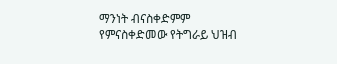ማንነት ብናስቀድምም የምናስቀድመው የትግራይ ህዝብ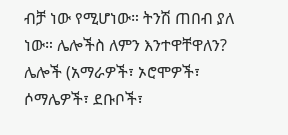ብቻ ነው የሚሆነው። ትንሽ ጠበብ ያለ ነው። ሌሎችስ ለምን እንተዋቸዋለን? ሌሎች (አማራዎች፣ ኦሮሞዎች፣ ሶማሌዎች፣ ደቡቦች፣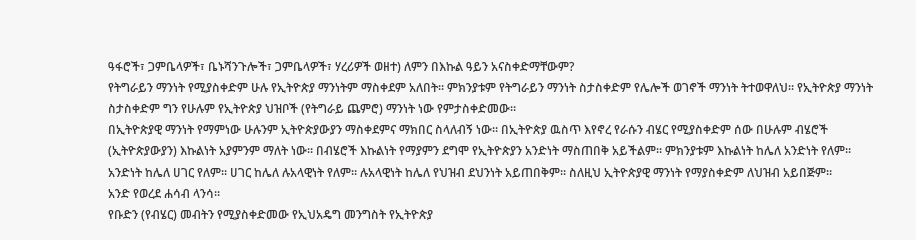ዓፋሮች፣ ጋምቤላዎች፣ ቤኑሻንጉሎች፣ ጋምቤላዎች፣ ሃረሪዎች ወዘተ) ለምን በእኩል ዓይን አናስቀድማቸውም?
የትግራይን ማንነት የሚያስቀድም ሁሉ የኢትዮጵያ ማንነትም ማስቀደም አለበት። ምክንያቱም የትግራይን ማንነት ስታስቀድም የሌሎች ወገኖች ማንነት ትተወዋለህ። የኢትዮጵያ ማንነት ስታስቀድም ግን የሁሉም የኢትዮጵያ ህዝቦች (የትግራይ ጨምሮ) ማንነት ነው የምታስቀድመው።
በኢትዮጵያዊ ማንነት የማምነው ሁሉንም ኢትዮጵያውያን ማስቀደምና ማክበር ስላለብኝ ነው። በኢትዮጵያ ዉስጥ እየኖረ የራሱን ብሄር የሚያስቀድም ሰው በሁሉም ብሄሮች (ኢትዮጵያውያን) እኩልነት አያምንም ማለት ነው። በብሄሮች እኩልነት የማያምን ደግሞ የኢትዮጵያን አንድነት ማስጠበቅ አይችልም። ምክንያቱም እኩልነት ከሌለ አንድነት የለም። አንድነት ከሌለ ሀገር የለም። ሀገር ከሌለ ሉአላዊነት የለም። ሉአላዊነት ከሌለ የህዝብ ደህንነት አይጠበቅም። ስለዚህ ኢትዮጵያዊ ማንነት የማያስቀድም ለህዝብ አይበጅም።
አንድ የወረደ ሐሳብ ላንሳ።
የቡድን (የብሄር) መብትን የሚያስቀድመው የኢህአዴግ መንግስት የኢትዮጵያ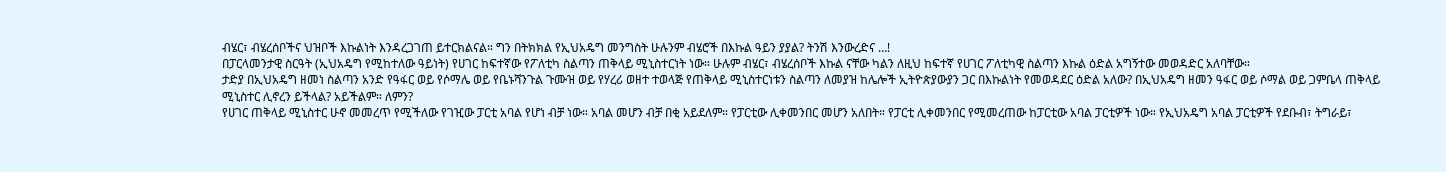ብሄር፣ ብሄረሰቦችና ህዝቦች እኩልነት እንዳረጋገጠ ይተርክልናል። ግን በትክክል የኢህአዴግ መንግስት ሁሉንም ብሄሮች በእኩል ዓይን ያያል? ትንሽ እንውረድና …!
በፓርላመንታዊ ስርዓት (ኢህአዴግ የሚከተለው ዓይነት) የሀገር ከፍተኛው የፖለቲካ ስልጣን ጠቅላይ ሚኒስተርነት ነው። ሁሉም ብሄር፣ ብሄረሰቦች እኩል ናቸው ካልን ለዚህ ከፍተኛ የሀገር ፖለቲካዊ ስልጣን እኩል ዕድል አግኝተው መወዳድር አለባቸው።
ታድያ በኢህአዴግ ዘመነ ስልጣን አንድ የዓፋር ወይ የሶማሌ ወይ የቤኑሻንጉል ጉሙዝ ወይ የሃረሪ ወዘተ ተወላጅ የጠቅላይ ሚኒስተርነቱን ስልጣን ለመያዝ ከሌሎች ኢትዮጵያውያን ጋር በእኩልነት የመወዳደር ዕድል አለው? በኢህአዴግ ዘመን ዓፋር ወይ ሶማል ወይ ጋምቤላ ጠቅላይ ሚኒስተር ሊኖረን ይችላል? አይችልም። ለምን?
የሀገር ጠቅላይ ሚኒስተር ሁኖ መመረጥ የሚችለው የገዢው ፓርቲ አባል የሆነ ብቻ ነው። አባል መሆን ብቻ በቂ አይደለም። የፓርቲው ሊቀመንበር መሆን አለበት። የፓርቲ ሊቀመንበር የሚመረጠው ከፓርቲው አባል ፓርቲዎች ነው። የኢህአዴግ አባል ፓርቲዎች የደቡብ፣ ትግራይ፣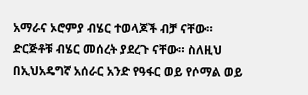አማራና ኦሮምያ ብሄር ተወላጆች ብቻ ናቸው። ድርጅቶቹ ብሄር መሰረት ያደረጉ ናቸው። ስለዚህ በኢህአዴግኛ አሰራር አንድ የዓፋር ወይ የሶማል ወይ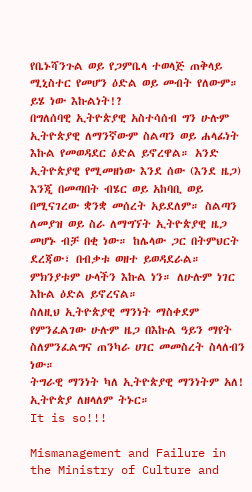የቤኑሻንጉል ወይ የጋምቤላ ተወላጅ ጠቅላይ ሚኒስተር የመሆን ዕድል ወይ መብት የለውም። ይሄ ነው እኩልነት!?
በግለሰባዊ ኢትዮጵያዊ አስተሳሰብ ግን ሁሉም ኢትዮጵያዊ ለማንኛውም ስልጣን ወይ ሐላፊነት እኩል የመወዳደር ዕድል ይኖረዋል። አንድ ኢትዮጵያዊ የሚመዘነው እንደ ሰው (እንደ ዜጋ) እንጂ በመጣበት ብሄር ወይ አከባቢ ወይ በሚናገረው ቋንቋ መሰረት አይደለም። ስልጣን ለመያዝ ወይ ስራ ለማግኘት ኢትዮጵያዊ ዜጋ መሆኑ ብቻ በቂ ነው። ከሌላው ጋር በትምህርት ደረጃው፣ በብቃቱ ወዘተ ይወዳደራል። ምክንያቱም ሁላችን እኩል ነን። ለሁሉም ነገር እኩል ዕድል ይኖረናል።
ስለዚህ ኢትዮጵያዊ ማንነት ማስቀደም የምንፈልገው ሁሉም ዜጋ በእኩል ዓይን ማየት ስለምንፈልግና ጠንካራ ሀገር መመስረት ስላለብን ነው።
ትግራዊ ማንነት ካለ ኢትዮጵያዊ ማንነትም አለ!
ኢትዮጵያ ለዘላለም ትኑር።
It is so!!!

Mismanagement and Failure in the Ministry of Culture and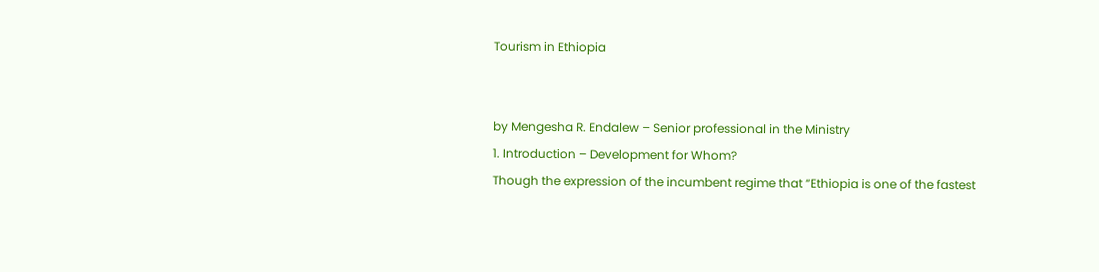Tourism in Ethiopia


by Mengesha R. Endalew – Senior professional in the Ministry
1. Introduction – Development for Whom?
Though the expression of the incumbent regime that “Ethiopia is one of the fastest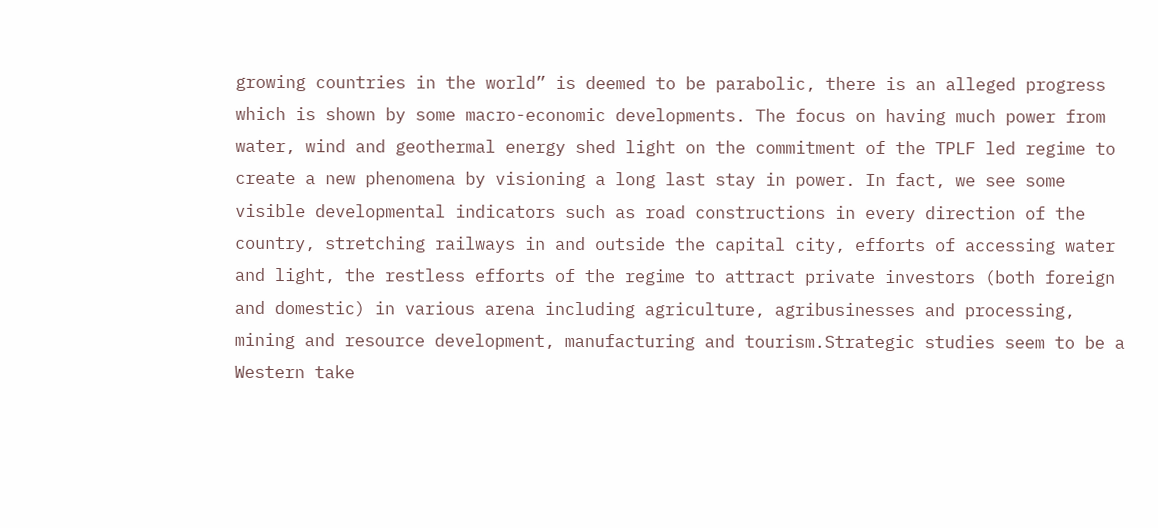growing countries in the world” is deemed to be parabolic, there is an alleged progress which is shown by some macro-economic developments. The focus on having much power from water, wind and geothermal energy shed light on the commitment of the TPLF led regime to create a new phenomena by visioning a long last stay in power. In fact, we see some visible developmental indicators such as road constructions in every direction of the country, stretching railways in and outside the capital city, efforts of accessing water and light, the restless efforts of the regime to attract private investors (both foreign and domestic) in various arena including agriculture, agribusinesses and processing, mining and resource development, manufacturing and tourism.Strategic studies seem to be a Western take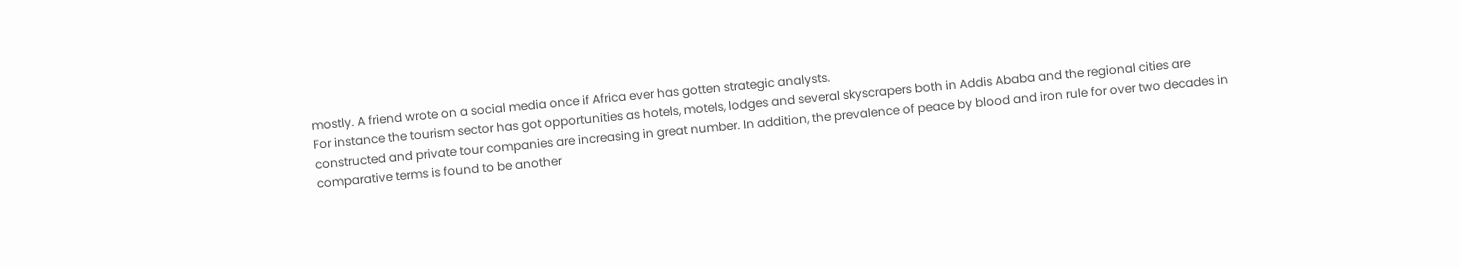mostly. A friend wrote on a social media once if Africa ever has gotten strategic analysts.
For instance the tourism sector has got opportunities as hotels, motels, lodges and several skyscrapers both in Addis Ababa and the regional cities are constructed and private tour companies are increasing in great number. In addition, the prevalence of peace by blood and iron rule for over two decades in comparative terms is found to be another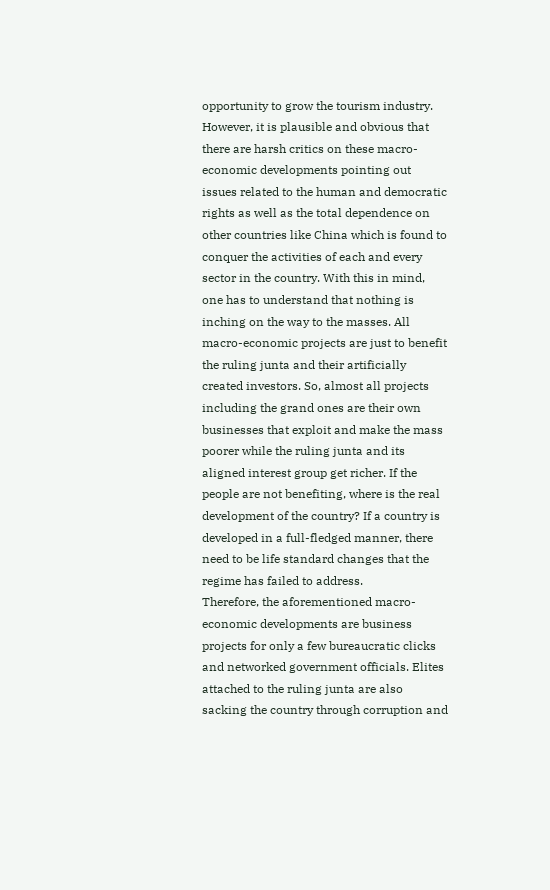opportunity to grow the tourism industry.
However, it is plausible and obvious that there are harsh critics on these macro-economic developments pointing out issues related to the human and democratic rights as well as the total dependence on other countries like China which is found to conquer the activities of each and every sector in the country. With this in mind, one has to understand that nothing is inching on the way to the masses. All macro-economic projects are just to benefit the ruling junta and their artificially created investors. So, almost all projects including the grand ones are their own businesses that exploit and make the mass poorer while the ruling junta and its aligned interest group get richer. If the people are not benefiting, where is the real development of the country? If a country is developed in a full-fledged manner, there need to be life standard changes that the regime has failed to address.
Therefore, the aforementioned macro-economic developments are business projects for only a few bureaucratic clicks and networked government officials. Elites attached to the ruling junta are also sacking the country through corruption and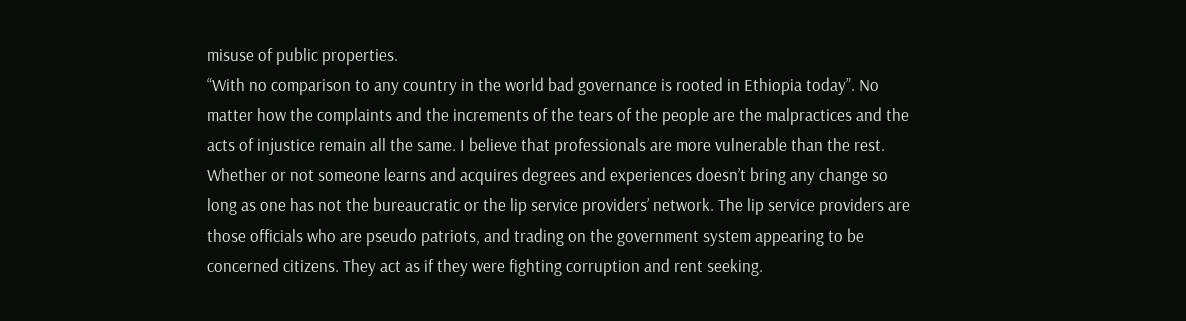misuse of public properties.
“With no comparison to any country in the world bad governance is rooted in Ethiopia today”. No matter how the complaints and the increments of the tears of the people are the malpractices and the acts of injustice remain all the same. I believe that professionals are more vulnerable than the rest. Whether or not someone learns and acquires degrees and experiences doesn’t bring any change so long as one has not the bureaucratic or the lip service providers’ network. The lip service providers are those officials who are pseudo patriots, and trading on the government system appearing to be concerned citizens. They act as if they were fighting corruption and rent seeking.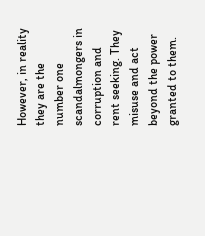However, in reality they are the number one scandalmongers in corruption and rent seeking. They misuse and act beyond the power granted to them.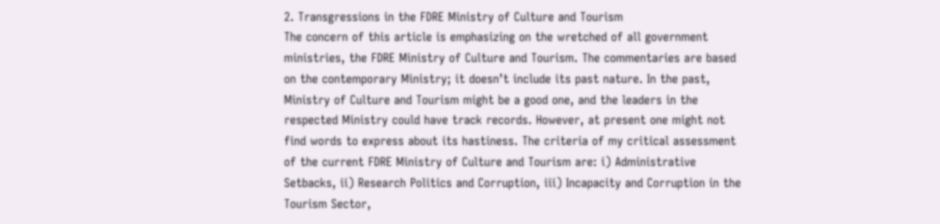2. Transgressions in the FDRE Ministry of Culture and Tourism
The concern of this article is emphasizing on the wretched of all government ministries, the FDRE Ministry of Culture and Tourism. The commentaries are based on the contemporary Ministry; it doesn’t include its past nature. In the past, Ministry of Culture and Tourism might be a good one, and the leaders in the respected Ministry could have track records. However, at present one might not find words to express about its hastiness. The criteria of my critical assessment of the current FDRE Ministry of Culture and Tourism are: i) Administrative Setbacks, ii) Research Politics and Corruption, iii) Incapacity and Corruption in the Tourism Sector,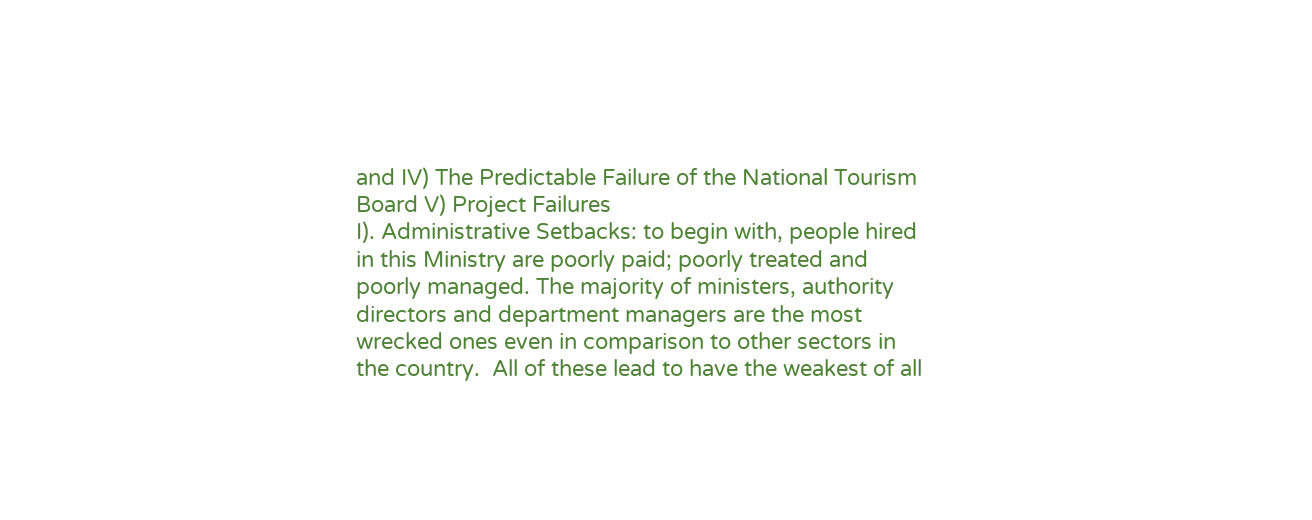and IV) The Predictable Failure of the National Tourism Board V) Project Failures
I). Administrative Setbacks: to begin with, people hired in this Ministry are poorly paid; poorly treated and poorly managed. The majority of ministers, authority directors and department managers are the most wrecked ones even in comparison to other sectors in the country.  All of these lead to have the weakest of all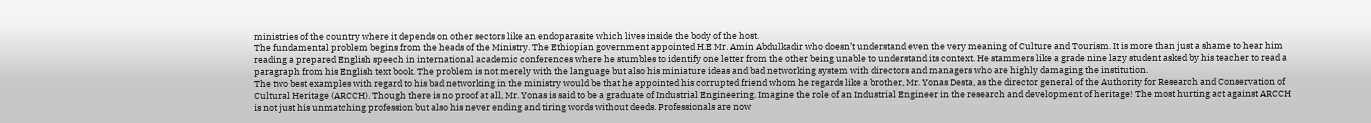ministries of the country where it depends on other sectors like an endoparasite which lives inside the body of the host.
The fundamental problem begins from the heads of the Ministry. The Ethiopian government appointed H.E Mr. Amin Abdulkadir who doesn’t understand even the very meaning of Culture and Tourism. It is more than just a shame to hear him reading a prepared English speech in international academic conferences where he stumbles to identify one letter from the other being unable to understand its context. He stammers like a grade nine lazy student asked by his teacher to read a paragraph from his English text book. The problem is not merely with the language but also his miniature ideas and bad networking system with directors and managers who are highly damaging the institution.
The two best examples with regard to his bad networking in the ministry would be that he appointed his corrupted friend whom he regards like a brother, Mr. Yonas Desta, as the director general of the Authority for Research and Conservation of Cultural Heritage (ARCCH). Though there is no proof at all, Mr. Yonas is said to be a graduate of Industrial Engineering. Imagine the role of an Industrial Engineer in the research and development of heritage! The most hurting act against ARCCH is not just his unmatching profession but also his never ending and tiring words without deeds. Professionals are now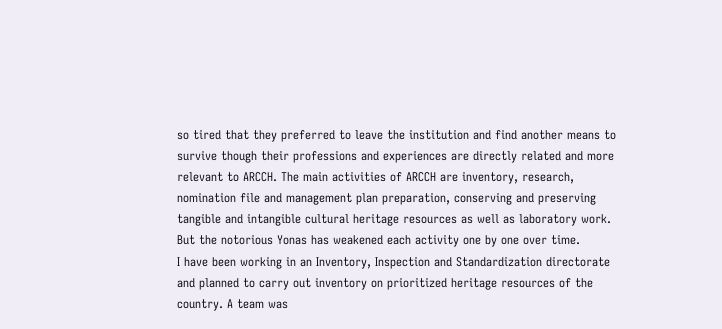so tired that they preferred to leave the institution and find another means to survive though their professions and experiences are directly related and more relevant to ARCCH. The main activities of ARCCH are inventory, research, nomination file and management plan preparation, conserving and preserving tangible and intangible cultural heritage resources as well as laboratory work. But the notorious Yonas has weakened each activity one by one over time.
I have been working in an Inventory, Inspection and Standardization directorate and planned to carry out inventory on prioritized heritage resources of the country. A team was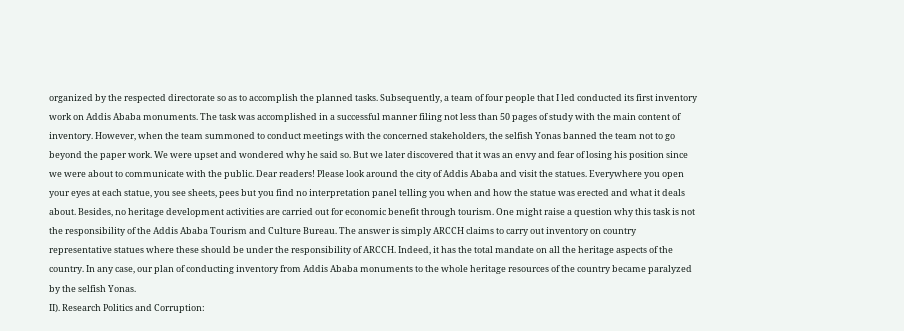organized by the respected directorate so as to accomplish the planned tasks. Subsequently, a team of four people that I led conducted its first inventory work on Addis Ababa monuments. The task was accomplished in a successful manner filing not less than 50 pages of study with the main content of inventory. However, when the team summoned to conduct meetings with the concerned stakeholders, the selfish Yonas banned the team not to go beyond the paper work. We were upset and wondered why he said so. But we later discovered that it was an envy and fear of losing his position since we were about to communicate with the public. Dear readers! Please look around the city of Addis Ababa and visit the statues. Everywhere you open your eyes at each statue, you see sheets, pees but you find no interpretation panel telling you when and how the statue was erected and what it deals about. Besides, no heritage development activities are carried out for economic benefit through tourism. One might raise a question why this task is not the responsibility of the Addis Ababa Tourism and Culture Bureau. The answer is simply ARCCH claims to carry out inventory on country representative statues where these should be under the responsibility of ARCCH. Indeed, it has the total mandate on all the heritage aspects of the country. In any case, our plan of conducting inventory from Addis Ababa monuments to the whole heritage resources of the country became paralyzed by the selfish Yonas.
II). Research Politics and Corruption: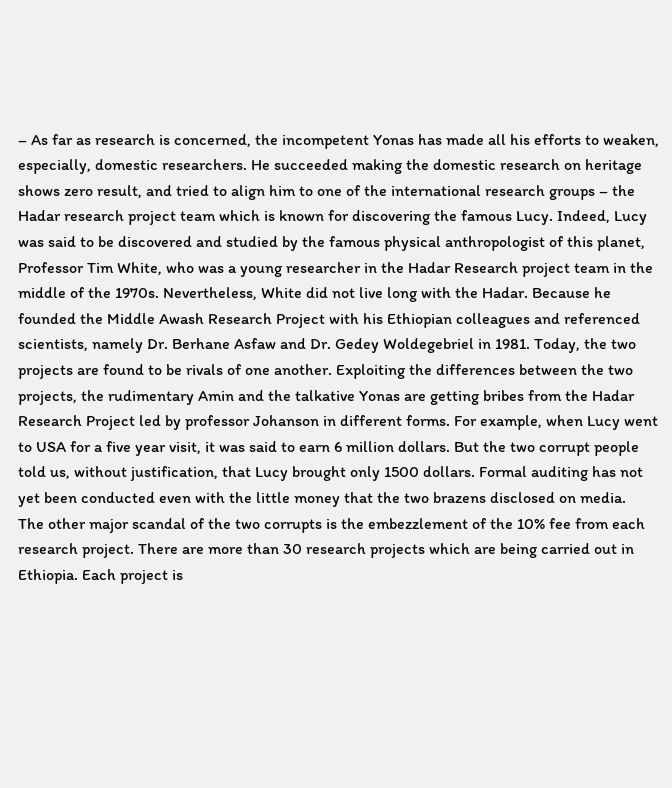– As far as research is concerned, the incompetent Yonas has made all his efforts to weaken, especially, domestic researchers. He succeeded making the domestic research on heritage shows zero result, and tried to align him to one of the international research groups – the Hadar research project team which is known for discovering the famous Lucy. Indeed, Lucy was said to be discovered and studied by the famous physical anthropologist of this planet, Professor Tim White, who was a young researcher in the Hadar Research project team in the middle of the 1970s. Nevertheless, White did not live long with the Hadar. Because he founded the Middle Awash Research Project with his Ethiopian colleagues and referenced scientists, namely Dr. Berhane Asfaw and Dr. Gedey Woldegebriel in 1981. Today, the two projects are found to be rivals of one another. Exploiting the differences between the two projects, the rudimentary Amin and the talkative Yonas are getting bribes from the Hadar Research Project led by professor Johanson in different forms. For example, when Lucy went to USA for a five year visit, it was said to earn 6 million dollars. But the two corrupt people told us, without justification, that Lucy brought only 1500 dollars. Formal auditing has not yet been conducted even with the little money that the two brazens disclosed on media.
The other major scandal of the two corrupts is the embezzlement of the 10% fee from each research project. There are more than 30 research projects which are being carried out in Ethiopia. Each project is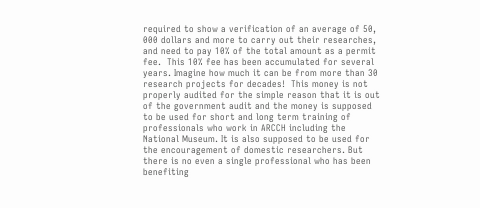required to show a verification of an average of 50, 000 dollars and more to carry out their researches, and need to pay 10% of the total amount as a permit fee.  This 10% fee has been accumulated for several years. Imagine how much it can be from more than 30 research projects for decades!  This money is not properly audited for the simple reason that it is out of the government audit and the money is supposed to be used for short and long term training of professionals who work in ARCCH including the National Museum. It is also supposed to be used for the encouragement of domestic researchers. But there is no even a single professional who has been benefiting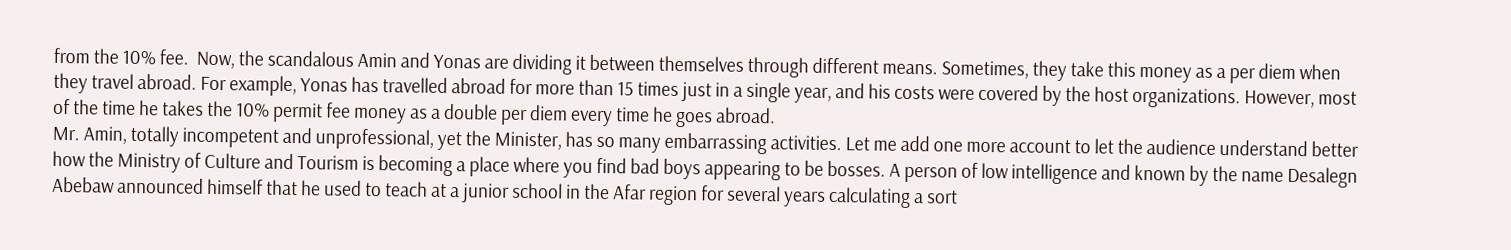from the 10% fee.  Now, the scandalous Amin and Yonas are dividing it between themselves through different means. Sometimes, they take this money as a per diem when they travel abroad. For example, Yonas has travelled abroad for more than 15 times just in a single year, and his costs were covered by the host organizations. However, most of the time he takes the 10% permit fee money as a double per diem every time he goes abroad.
Mr. Amin, totally incompetent and unprofessional, yet the Minister, has so many embarrassing activities. Let me add one more account to let the audience understand better how the Ministry of Culture and Tourism is becoming a place where you find bad boys appearing to be bosses. A person of low intelligence and known by the name Desalegn Abebaw announced himself that he used to teach at a junior school in the Afar region for several years calculating a sort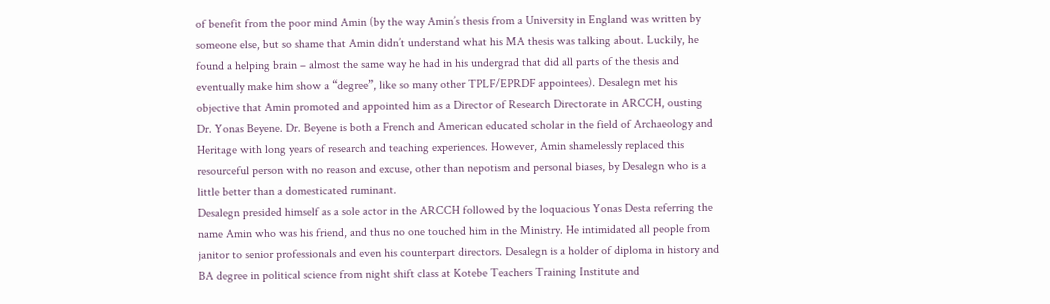of benefit from the poor mind Amin (by the way Amin’s thesis from a University in England was written by someone else, but so shame that Amin didn’t understand what his MA thesis was talking about. Luckily, he found a helping brain – almost the same way he had in his undergrad that did all parts of the thesis and eventually make him show a “degree”, like so many other TPLF/EPRDF appointees). Desalegn met his objective that Amin promoted and appointed him as a Director of Research Directorate in ARCCH, ousting Dr. Yonas Beyene. Dr. Beyene is both a French and American educated scholar in the field of Archaeology and Heritage with long years of research and teaching experiences. However, Amin shamelessly replaced this resourceful person with no reason and excuse, other than nepotism and personal biases, by Desalegn who is a little better than a domesticated ruminant.
Desalegn presided himself as a sole actor in the ARCCH followed by the loquacious Yonas Desta referring the name Amin who was his friend, and thus no one touched him in the Ministry. He intimidated all people from janitor to senior professionals and even his counterpart directors. Desalegn is a holder of diploma in history and BA degree in political science from night shift class at Kotebe Teachers Training Institute and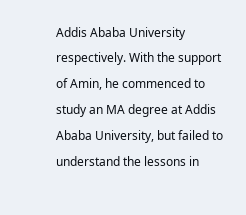Addis Ababa University respectively. With the support of Amin, he commenced to study an MA degree at Addis Ababa University, but failed to understand the lessons in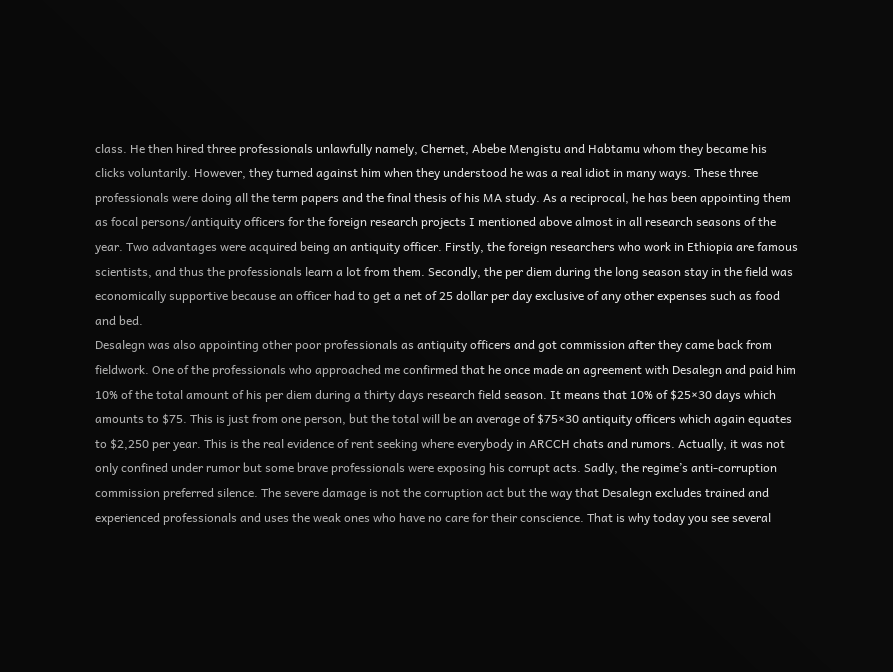class. He then hired three professionals unlawfully namely, Chernet, Abebe Mengistu and Habtamu whom they became his clicks voluntarily. However, they turned against him when they understood he was a real idiot in many ways. These three professionals were doing all the term papers and the final thesis of his MA study. As a reciprocal, he has been appointing them as focal persons/antiquity officers for the foreign research projects I mentioned above almost in all research seasons of the year. Two advantages were acquired being an antiquity officer. Firstly, the foreign researchers who work in Ethiopia are famous scientists, and thus the professionals learn a lot from them. Secondly, the per diem during the long season stay in the field was economically supportive because an officer had to get a net of 25 dollar per day exclusive of any other expenses such as food and bed.
Desalegn was also appointing other poor professionals as antiquity officers and got commission after they came back from fieldwork. One of the professionals who approached me confirmed that he once made an agreement with Desalegn and paid him 10% of the total amount of his per diem during a thirty days research field season. It means that 10% of $25×30 days which amounts to $75. This is just from one person, but the total will be an average of $75×30 antiquity officers which again equates to $2,250 per year. This is the real evidence of rent seeking where everybody in ARCCH chats and rumors. Actually, it was not only confined under rumor but some brave professionals were exposing his corrupt acts. Sadly, the regime’s anti-corruption commission preferred silence. The severe damage is not the corruption act but the way that Desalegn excludes trained and experienced professionals and uses the weak ones who have no care for their conscience. That is why today you see several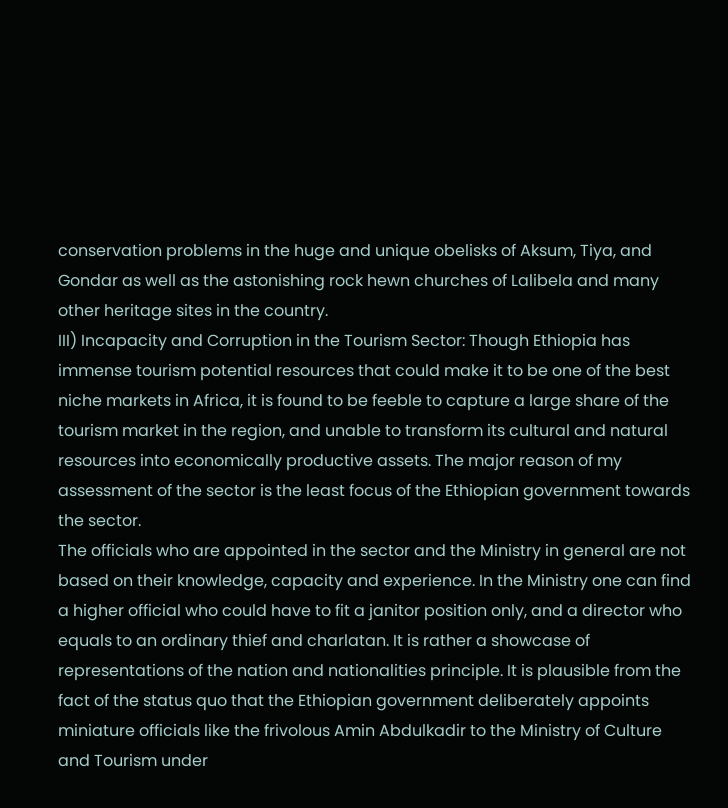conservation problems in the huge and unique obelisks of Aksum, Tiya, and Gondar as well as the astonishing rock hewn churches of Lalibela and many other heritage sites in the country.
III) Incapacity and Corruption in the Tourism Sector: Though Ethiopia has immense tourism potential resources that could make it to be one of the best niche markets in Africa, it is found to be feeble to capture a large share of the tourism market in the region, and unable to transform its cultural and natural resources into economically productive assets. The major reason of my assessment of the sector is the least focus of the Ethiopian government towards the sector.
The officials who are appointed in the sector and the Ministry in general are not based on their knowledge, capacity and experience. In the Ministry one can find a higher official who could have to fit a janitor position only, and a director who equals to an ordinary thief and charlatan. It is rather a showcase of representations of the nation and nationalities principle. It is plausible from the fact of the status quo that the Ethiopian government deliberately appoints miniature officials like the frivolous Amin Abdulkadir to the Ministry of Culture and Tourism under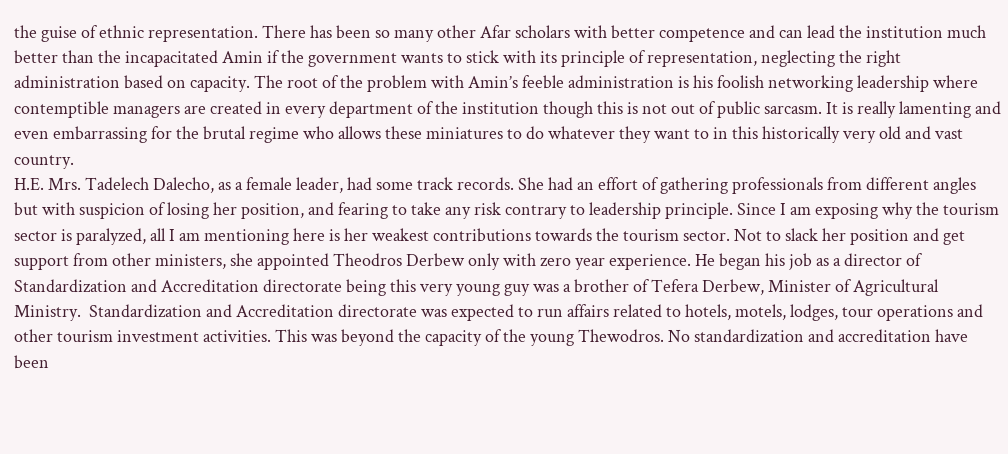the guise of ethnic representation. There has been so many other Afar scholars with better competence and can lead the institution much better than the incapacitated Amin if the government wants to stick with its principle of representation, neglecting the right administration based on capacity. The root of the problem with Amin’s feeble administration is his foolish networking leadership where contemptible managers are created in every department of the institution though this is not out of public sarcasm. It is really lamenting and even embarrassing for the brutal regime who allows these miniatures to do whatever they want to in this historically very old and vast country.
H.E. Mrs. Tadelech Dalecho, as a female leader, had some track records. She had an effort of gathering professionals from different angles but with suspicion of losing her position, and fearing to take any risk contrary to leadership principle. Since I am exposing why the tourism sector is paralyzed, all I am mentioning here is her weakest contributions towards the tourism sector. Not to slack her position and get support from other ministers, she appointed Theodros Derbew only with zero year experience. He began his job as a director of Standardization and Accreditation directorate being this very young guy was a brother of Tefera Derbew, Minister of Agricultural Ministry.  Standardization and Accreditation directorate was expected to run affairs related to hotels, motels, lodges, tour operations and other tourism investment activities. This was beyond the capacity of the young Thewodros. No standardization and accreditation have been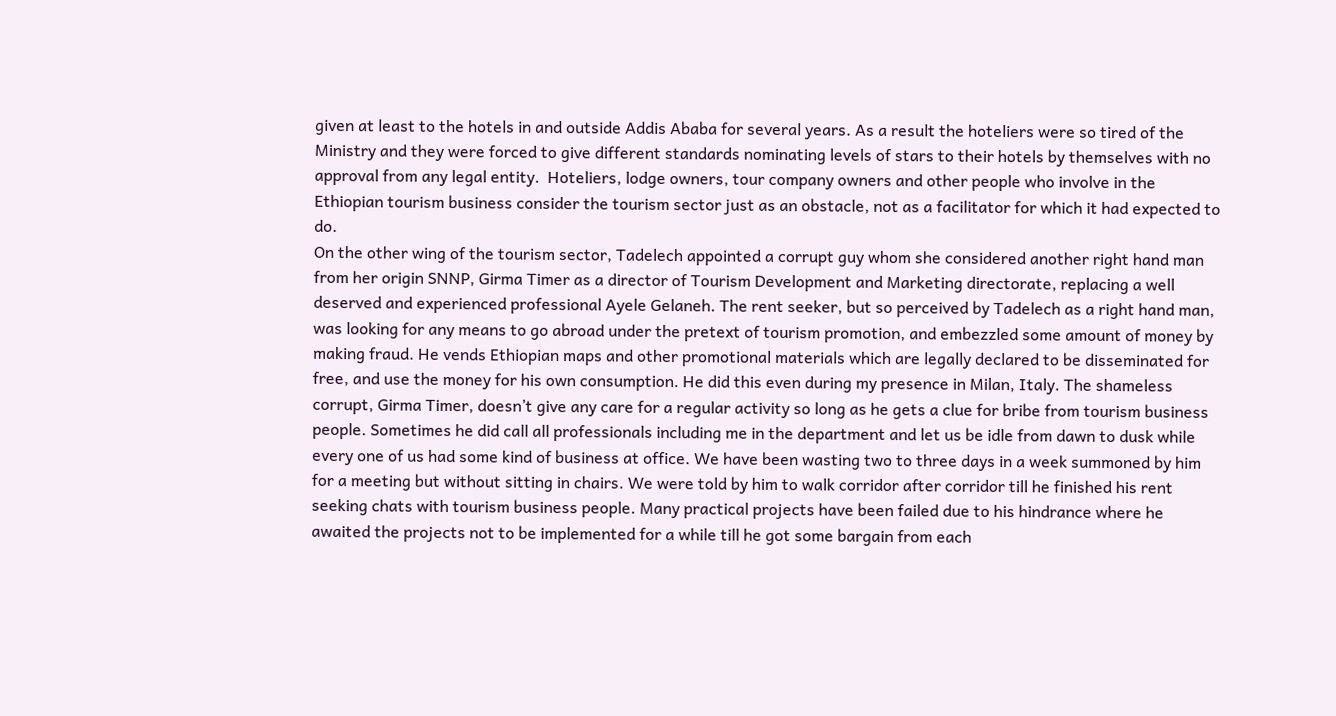given at least to the hotels in and outside Addis Ababa for several years. As a result the hoteliers were so tired of the Ministry and they were forced to give different standards nominating levels of stars to their hotels by themselves with no approval from any legal entity.  Hoteliers, lodge owners, tour company owners and other people who involve in the Ethiopian tourism business consider the tourism sector just as an obstacle, not as a facilitator for which it had expected to do.
On the other wing of the tourism sector, Tadelech appointed a corrupt guy whom she considered another right hand man from her origin SNNP, Girma Timer as a director of Tourism Development and Marketing directorate, replacing a well deserved and experienced professional Ayele Gelaneh. The rent seeker, but so perceived by Tadelech as a right hand man, was looking for any means to go abroad under the pretext of tourism promotion, and embezzled some amount of money by making fraud. He vends Ethiopian maps and other promotional materials which are legally declared to be disseminated for free, and use the money for his own consumption. He did this even during my presence in Milan, Italy. The shameless corrupt, Girma Timer, doesn’t give any care for a regular activity so long as he gets a clue for bribe from tourism business people. Sometimes he did call all professionals including me in the department and let us be idle from dawn to dusk while every one of us had some kind of business at office. We have been wasting two to three days in a week summoned by him for a meeting but without sitting in chairs. We were told by him to walk corridor after corridor till he finished his rent seeking chats with tourism business people. Many practical projects have been failed due to his hindrance where he awaited the projects not to be implemented for a while till he got some bargain from each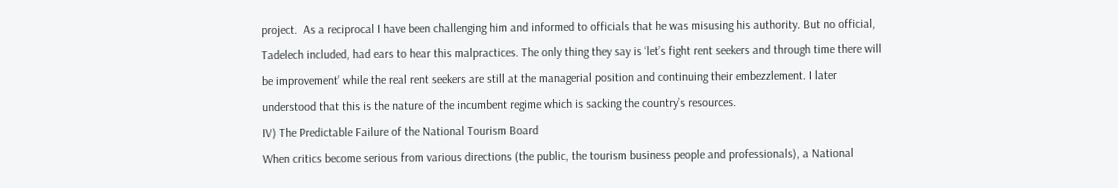project.  As a reciprocal I have been challenging him and informed to officials that he was misusing his authority. But no official, Tadelech included, had ears to hear this malpractices. The only thing they say is ‘let’s fight rent seekers and through time there will be improvement’ while the real rent seekers are still at the managerial position and continuing their embezzlement. I later understood that this is the nature of the incumbent regime which is sacking the country’s resources.
IV) The Predictable Failure of the National Tourism Board
When critics become serious from various directions (the public, the tourism business people and professionals), a National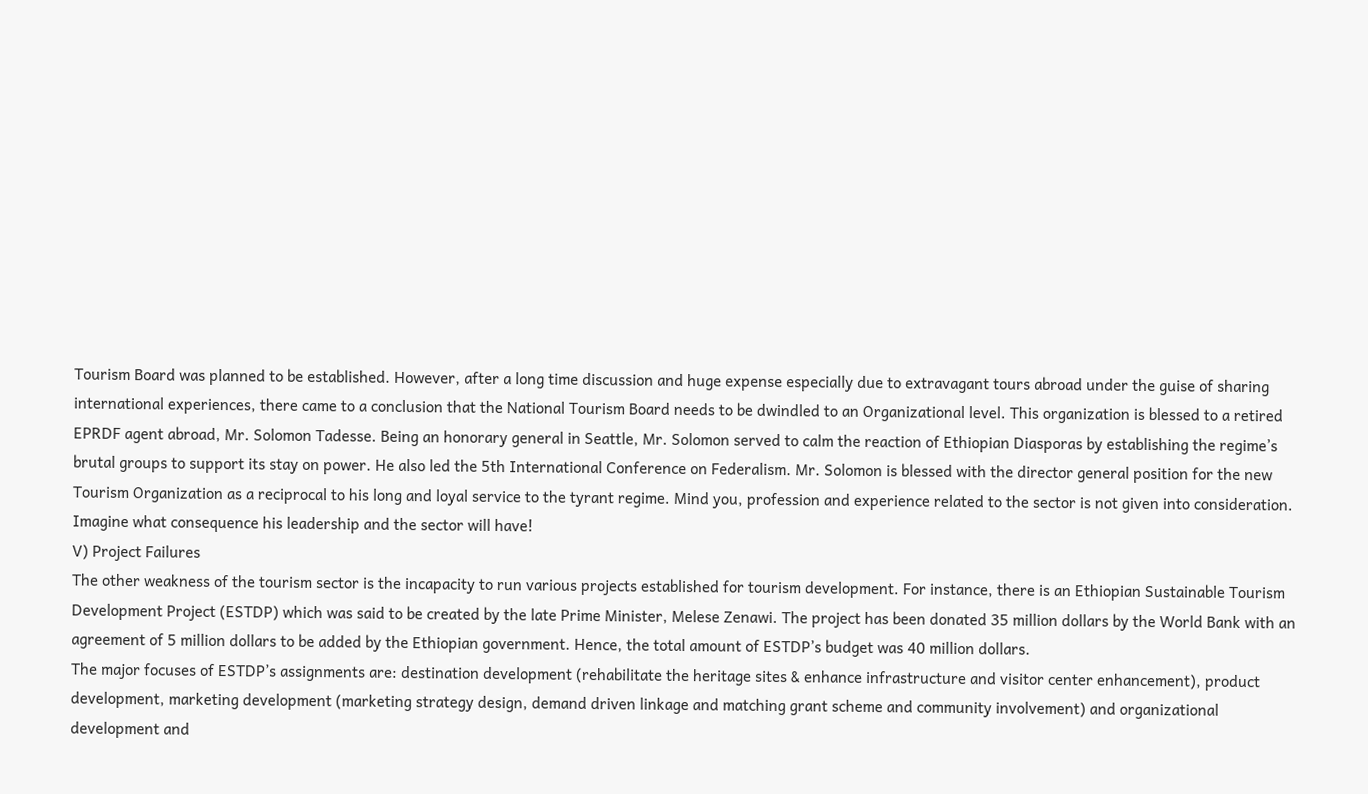Tourism Board was planned to be established. However, after a long time discussion and huge expense especially due to extravagant tours abroad under the guise of sharing international experiences, there came to a conclusion that the National Tourism Board needs to be dwindled to an Organizational level. This organization is blessed to a retired EPRDF agent abroad, Mr. Solomon Tadesse. Being an honorary general in Seattle, Mr. Solomon served to calm the reaction of Ethiopian Diasporas by establishing the regime’s brutal groups to support its stay on power. He also led the 5th International Conference on Federalism. Mr. Solomon is blessed with the director general position for the new Tourism Organization as a reciprocal to his long and loyal service to the tyrant regime. Mind you, profession and experience related to the sector is not given into consideration. Imagine what consequence his leadership and the sector will have!
V) Project Failures
The other weakness of the tourism sector is the incapacity to run various projects established for tourism development. For instance, there is an Ethiopian Sustainable Tourism Development Project (ESTDP) which was said to be created by the late Prime Minister, Melese Zenawi. The project has been donated 35 million dollars by the World Bank with an agreement of 5 million dollars to be added by the Ethiopian government. Hence, the total amount of ESTDP’s budget was 40 million dollars.
The major focuses of ESTDP’s assignments are: destination development (rehabilitate the heritage sites & enhance infrastructure and visitor center enhancement), product development, marketing development (marketing strategy design, demand driven linkage and matching grant scheme and community involvement) and organizational development and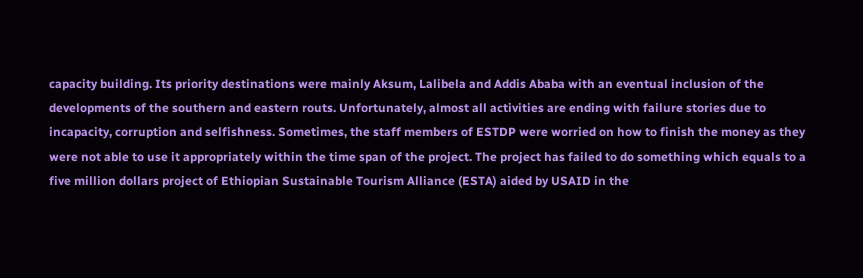capacity building. Its priority destinations were mainly Aksum, Lalibela and Addis Ababa with an eventual inclusion of the developments of the southern and eastern routs. Unfortunately, almost all activities are ending with failure stories due to incapacity, corruption and selfishness. Sometimes, the staff members of ESTDP were worried on how to finish the money as they were not able to use it appropriately within the time span of the project. The project has failed to do something which equals to a five million dollars project of Ethiopian Sustainable Tourism Alliance (ESTA) aided by USAID in the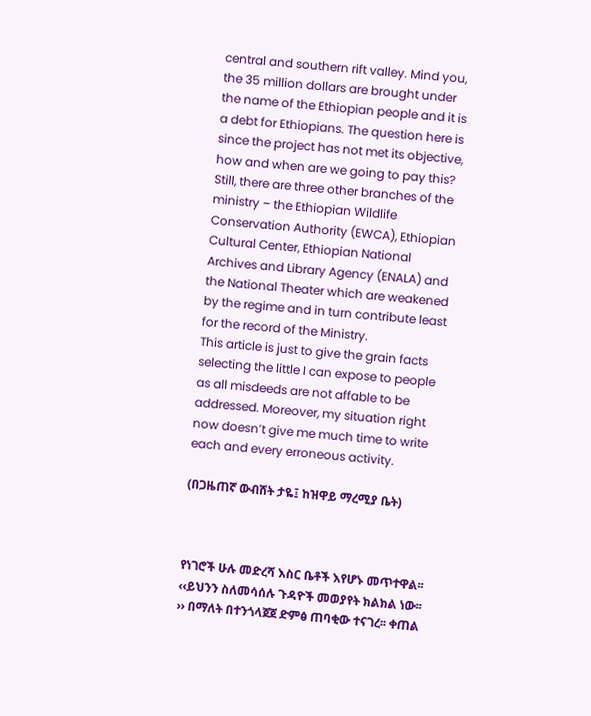central and southern rift valley. Mind you, the 35 million dollars are brought under the name of the Ethiopian people and it is a debt for Ethiopians. The question here is since the project has not met its objective, how and when are we going to pay this?
Still, there are three other branches of the ministry – the Ethiopian Wildlife Conservation Authority (EWCA), Ethiopian Cultural Center, Ethiopian National Archives and Library Agency (ENALA) and the National Theater which are weakened by the regime and in turn contribute least for the record of the Ministry.
This article is just to give the grain facts selecting the little I can expose to people as all misdeeds are not affable to be addressed. Moreover, my situation right now doesn’t give me much time to write each and every erroneous activity.

(በጋዜጠኛ ውብሸት ታዬ፤ ከዝዋይ ማረሚያ ቤት)



የነገሮች ሁሉ መድረሻ እስር ቤቶች እየሆኑ መጥተዋል፡፡
‹‹ይህንን ስለመሳሰሉ ጉዳዮች መወያየት ክልክል ነው፡፡›› በማለት በተንጎላጀጀ ድምፅ ጠባቂው ተናገረ፡፡ ቀጠል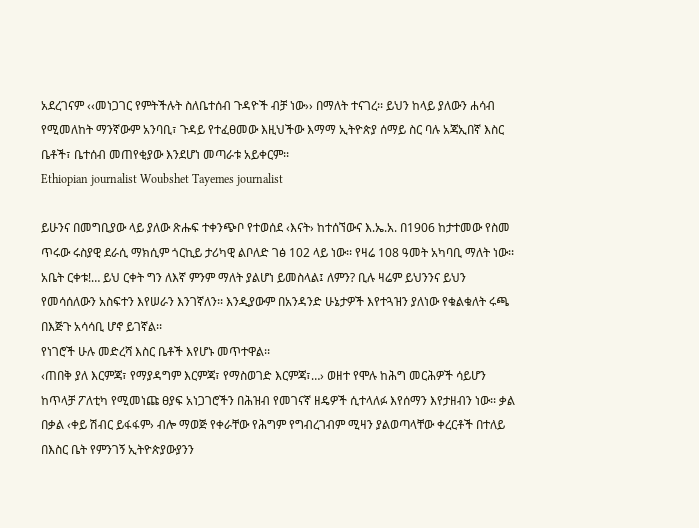አደረገናም ‹‹መነጋገር የምትችሉት ስለቤተሰብ ጉዳዮች ብቻ ነው›› በማለት ተናገረ፡፡ ይህን ከላይ ያለውን ሐሳብ የሚመለከት ማንኛውም አንባቢ፣ ጉዳይ የተፈፀመው እዚህችው እማማ ኢትዮጵያ ሰማይ ስር ባሉ አጃኢበኛ እስር ቤቶች፣ ቤተሰብ መጠየቂያው እንደሆነ መጣራቱ አይቀርም፡፡
Ethiopian journalist Woubshet Tayemes journalist

ይሁንና በመግቢያው ላይ ያለው ጽሑፍ ተቀንጭቦ የተወሰደ ‹እናት› ከተሰኘውና እ.ኤ.አ. በ1906 ከታተመው የስመ ጥሩው ሩስያዊ ደራሲ ማክሲም ጎርኪይ ታሪካዊ ልቦለድ ገፅ 102 ላይ ነው፡፡ የዛሬ 108 ዓመት አካባቢ ማለት ነው፡፡ አቤት ርቀቱ!… ይህ ርቀት ግን ለእኛ ምንም ማለት ያልሆነ ይመስላል፤ ለምን? ቢሉ ዛሬም ይህንንና ይህን የመሳሰለውን አስፍተን እየሠራን እንገኛለን፡፡ እንዲያውም በአንዳንድ ሁኔታዎች እየተጓዝን ያለነው የቁልቁለት ሩጫ በእጅጉ አሳሳቢ ሆኖ ይገኛል፡፡
የነገሮች ሁሉ መድረሻ እስር ቤቶች እየሆኑ መጥተዋል፡፡
‹ጠበቅ ያለ እርምጃ፣ የማያዳግም እርምጃ፣ የማስወገድ እርምጃ፣…› ወዘተ የሞሉ ከሕግ መርሕዎች ሳይሆን ከጥላቻ ፖለቲካ የሚመነጩ ፀያፍ አነጋገሮችን በሕዝብ የመገናኛ ዘዴዎች ሲተላለፉ እየሰማን እየታዘብን ነው፡፡ ቃል በቃል ‹ቀይ ሽብር ይፋፋም› ብሎ ማወጅ የቀራቸው የሕግም የግብረገብም ሚዛን ያልወጣላቸው ቀረርቶች በተለይ በእስር ቤት የምንገኝ ኢትዮጵያውያንን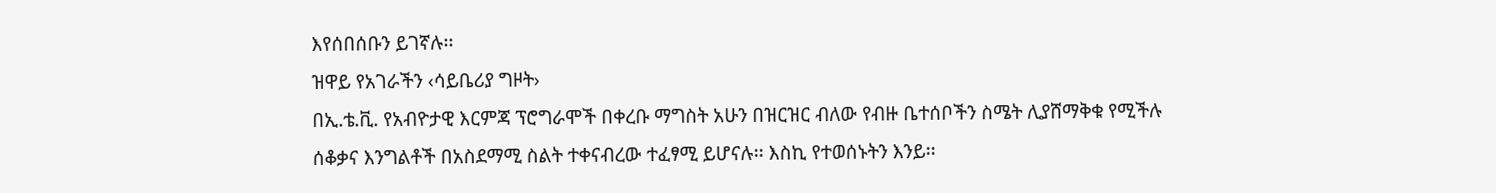እየሰበሰቡን ይገኛሉ፡፡
ዝዋይ የአገራችን ‹ሳይቤሪያ ግዞት›
በኢ.ቴ.ቪ. የአብዮታዊ እርምጃ ፕሮግራሞች በቀረቡ ማግስት አሁን በዝርዝር ብለው የብዙ ቤተሰቦችን ስሜት ሊያሸማቅቁ የሚችሉ ሰቆቃና እንግልቶች በአስደማሚ ስልት ተቀናብረው ተፈፃሚ ይሆናሉ፡፡ እስኪ የተወሰኑትን እንይ፡፡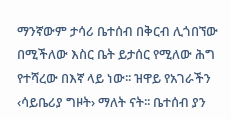ማንኛውም ታሳሪ ቤተሰብ በቅርብ ሊጎበኘው በሚችለው እስር ቤት ይታሰር የሚለው ሕግ የተሻረው በእኛ ላይ ነው፡፡ ዝዋይ የአገራችን ‹ሳይቤሪያ ግዞት› ማለት ናት፡፡ ቤተሰብ ያን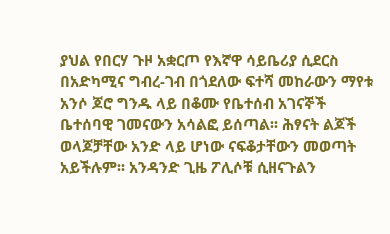ያህል የበርሃ ጉዞ አቋርጦ የእኛዋ ሳይቤሪያ ሲደርስ በአድካሚና ግብረ-ገብ በጎደለው ፍተሻ መከራውን ማየቱ አንሶ ጆሮ ግንዱ ላይ በቆሙ የቤተሰብ አገናኞች ቤተሰባዊ ገመናውን አሳልፎ ይሰጣል፡፡ ሕፃናት ልጆች ወላጆቻቸው አንድ ላይ ሆነው ናፍቆታቸውን መወጣት አይችሉም፡፡ አንዳንድ ጊዜ ፖሊሶቹ ሲዘናጉልን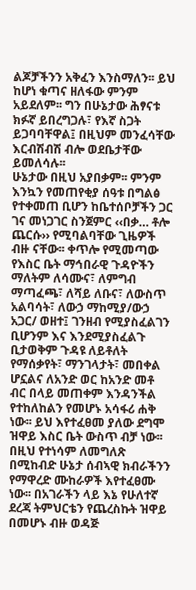ልጆቻችንን አቅፈን እንስማለን፡፡ ይህ ከሆነ ቁጣና ዘለፋው ምንም አይደለም፡፡ ግን በሁኔታው ሕፃናቱ ክፉኛ ይበረግጋሉ፣ የእኛ ስጋት ይጋባባቸዋል፤ በዚህም መንፈሳቸው እርብሽብሽ ብሎ ወደቤታቸው ይመለሳሉ፡፡
ሁኔታው በዚህ አያበቃም፡፡ ምንም እንኳን የመጠየቂያ ሰዓቱ በግልፅ የተቀመጠ ቢሆን ከቤተሰቦቻችን ጋር ገና መነጋገር ስንጀምር ‹‹በቃ… ቶሎ ጨርሱ›› የሚባልባቸው ጊዜዎች ብዙ ናቸው፡፡ ቀጥሎ የሚመጣው የእስር ቤት ማኅበራዊ ጉዳዮችን ማለትም ለሳሙና፣ ለምግብ ማጣፈጫ፣ ለሻይ ለቡና፣ ለውስጥ አልባሳት፣ ለውኃ ማከሚያ/ውኃ አጋር/ ወዘተ፤ ገንዘብ የሚያስፈልገን ቢሆንም እና እንደሚያስፈልጉ ቢታወቅም ጉዳዩ ለይቶለት የማሰቃየት፣ ማንገላታት፣ መበቀል ሆኗልና ለአንድ ወር ከአንድ መቶ ብር በላይ መጠቀም እንዳንችል የተከለከልን የመሆኑ አሳፋሪ ሐቅ ነው፡፡ ይህ እየተፈፀመ ያለው ደግሞ ዝዋይ እስር ቤት ውስጥ ብቻ ነው፡፡ በዚህ የተነሳም ለመግለጽ በሚከብድ ሁኔታ ሰብኣዊ ክብራችንን የማዋረድ ሙከራዎች እየተፈፀሙ ነው፡፡ በአገራችን ላይ እኔ የሁለተኛ ደረጃ ትምህርቴን የጨረስኩት ዝዋይ በመሆኑ ብዙ ወዳጅ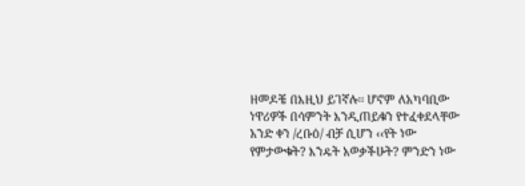ዘመዶቼ በእዚህ ይገኛሉ፡፡ ሆኖም ለአካባቢው ነዋሪዎች በሳምንት እንዲጠይቁን የተፈቀደላቸው አንድ ቀን /ረቡዕ/ ብቻ ሲሆን ‹‹የት ነው የምታውቁት? እንዴት አወቃችሁት? ምንድን ነው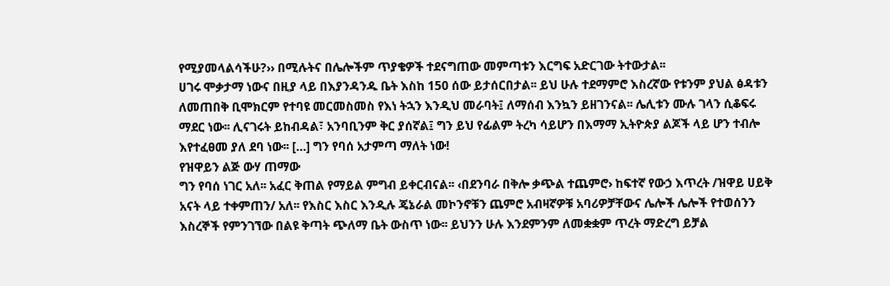የሚያመላልሳችሁ?›› በሚሉትና በሌሎችም ጥያቄዎች ተደናግጠው መምጣቱን እርግፍ አድርገው ትተውታል፡፡
ሀገሩ ሞቃታማ ነውና በዚያ ላይ በእያንዳንዱ ቤት እስከ 150 ሰው ይታሰርበታል፡፡ ይህ ሁሉ ተደማምሮ እስረኛው የቱንም ያህል ፅዳቱን ለመጠበቅ ቢሞክርም የተባዩ መርመስመስ የእነ ትኋን እንዲህ መራባት፤ ለማሰብ እንኳን ይዘገንናል፡፡ ሌሊቱን ሙሉ ገላን ሲቆፍሩ ማደር ነው፡፡ ሊናገሩት ይከብዳል፣ አንባቢንም ቅር ያሰኛል፤ ግን ይህ የፊልም ትረካ ሳይሆን በእማማ ኢትዮጵያ ልጆች ላይ ሆን ተብሎ እየተፈፀመ ያለ ደባ ነው፡፡ […] ግን የባሰ አታምጣ ማለት ነው!
የዝዋይን ልጅ ውሃ ጠማው
ግን የባሰ ነገር አለ፡፡ አፈር ቅጠል የማይል ምግብ ይቀርብናል፡፡ ‹በደንባራ በቅሎ ቃጭል ተጨምሮ› ከፍተኛ የውኃ እጥረት /ዝዋይ ሀይቅ አናት ላይ ተቀምጠን/ አለ፡፡ የእስር እስር እንዲሉ ጄኔራል መኮንኖቹን ጨምሮ አብዛኛዎቹ አባሪዎቻቸውና ሌሎች ሌሎች የተወሰንን እስረኞች የምንገኘው በልዩ ቅጣት ጭለማ ቤት ውስጥ ነው፡፡ ይህንን ሁሉ እንደምንም ለመቋቋም ጥረት ማድረግ ይቻል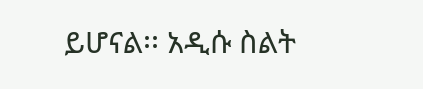ይሆናል፡፡ አዲሱ ስልት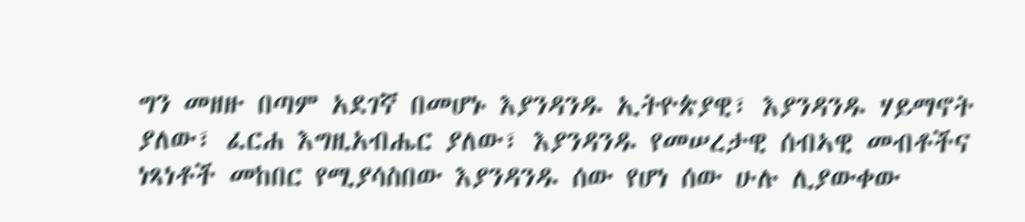ግን መዘዙ በጣም አደገኛ በመሆኑ እያንዳንዱ ኢትዮጵያዊ፣ እያንዳንዱ ሃይማኖት ያለው፣ ፈርሐ እግዚአብሔር ያለው፣ እያንዳንዱ የመሠረታዊ ሰብኣዊ መብቶችና ነጻነቶች መከበር የሚያሳስበው እያንዳንዱ ሰው የሆነ ሰው ሁሉ ሊያውቀው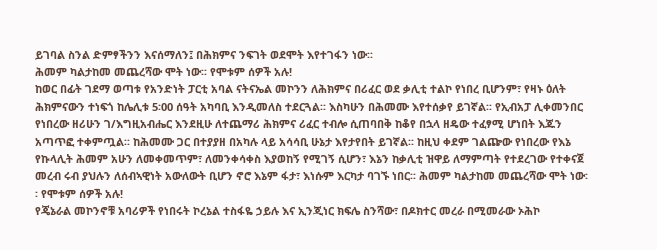ይገባል ስንል ድምፃችንን እናሰማለን፤ በሕክምና ንፍገት ወደሞት እየተገፋን ነው፡፡
ሕመም ካልታከመ መጨረሻው ሞት ነው፡፡ የሞቱም ሰዎች አሉ!
ከወር በፊት ገደማ ወጣቱ የአንድነት ፓርቲ አባል ናትናኤል መኮንን ለሕክምና በሪፈር ወደ ቃሊቲ ተልኮ የነበረ ቢሆንም፣ የዛኑ ዕለት ሕክምናውን ተነፍጎ ከሌሊቱ 5፡00 ሰዓት አካባቢ እንዲመለስ ተደርጓል፡፡ እስካሁን በሕመሙ እየተሰቃየ ይገኛል፡፡ የኢብአፓ ሊቀመንበር የነበረው ዘሪሁን ገ/እግዚአብሔር እንደዚሁ ለተጨማሪ ሕክምና ሪፈር ተብሎ ሲጠባበቅ ከቆየ በኋላ ዘዴው ተፈፃሚ ሆነበት እጁን አጣጥፎ ተቀምጧል፡፡ ከሕመሙ ጋር በተያያዘ በአካሉ ላይ አሳሳቢ ሁኔታ እየታየበት ይገኛል፡፡ ከዚህ ቀደም ገልጬው የነበረው የእኔ የኩላሊት ሕመም አሁን ለመቀመጥም፣ ለመንቀሳቀስ እያወከኝ የሚገኝ ሲሆን፣ እኔን ከቃሊቲ ዝዋይ ለማምጣት የተደረገው የተቀናጀ መረብ ሩብ ያህሉን ለሰብኣዊነት አውለውት ቢሆን ኖሮ እኔም ፋታ፣ እነሱም እርካታ ባገኙ ነበር፡፡ ሕመም ካልታከመ መጨረሻው ሞት ነው፡፡ የሞቱም ሰዎች አሉ!
የጄኔራል መኮንኖቹ አባሪዎች የነበሩት ኮረኔል ተስፋዬ ኃይሉ እና ኢንጂነር ክፍሌ ስንሻው፣ በዶክተር መረራ በሚመራው ኦሕኮ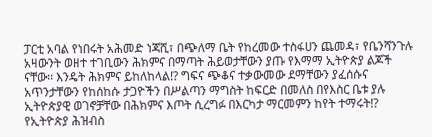ፓርቲ አባል የነበሩት አሕመድ ነጃሺ፣ በጭለማ ቤት የከረመው ተስፋሀን ጨመዳ፣ የቤንሻንጉሉ አዛውንት ወዘተ ተገቢውን ሕክምና በማጣት ሕይወታቸውን ያጡ የእማማ ኢትዮጵያ ልጆች ናቸው፡፡ እንዴት ሕክምና ይከለከላል!? ግፍና ጭቆና ተቃውመው ደማቸውን ያፈሰሱና አጥንታቸውን የከሰከሱ ታጋዮችን በሥልጣን ማግስት ከፍርድ በመለስ በየእስር ቤቱ ያሉ ኢትዮጵያዊ ወገኖቻቸው በሕክምና እጦት ሲረግፉ በእርካታ ማርመምን ከየት ተማሩት!? የኢትዮጵያ ሕዝብስ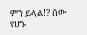ምን ይላል!? ሰው የሆኑ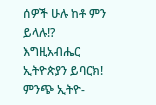ሰዎች ሁሉ ከቶ ምን ይላሉ!?
እግዚአብሔር ኢትዮጵያን ይባርክ!
ምንጭ ኢትዮ-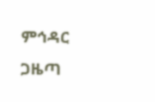ምኅዳር ጋዜጣ